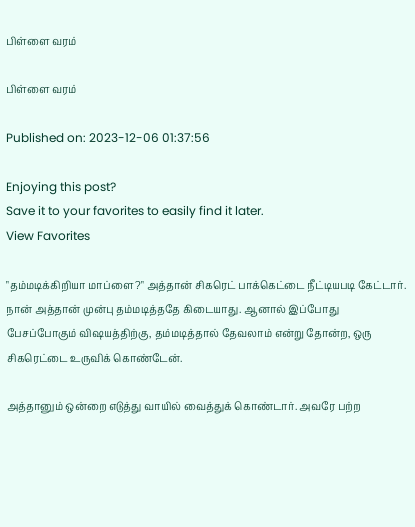பிள்ளை வரம்

பிள்ளை வரம்

Published on: 2023-12-06 01:37:56

Enjoying this post?
Save it to your favorites to easily find it later.
View Favorites

"தம்மடிக்கிறியா மாப்ளை?" அத்தான் சிகரெட் பாக்கெட்டை நீட்டியபடி கேட்டார். நான் அத்தான் முன்பு தம்மடித்ததே கிடையாது. ஆனால் இப்போது பேசப்போகும் விஷயத்திற்கு, தம்மடித்தால் தேவலாம் என்று தோன்ற, ஒரு சிகரெட்டை உருவிக் கொண்டேன்.

அத்தானும் ஒன்றை எடுத்து வாயில் வைத்துக் கொண்டார். அவரே பற்ற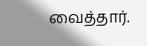வைத்தார்.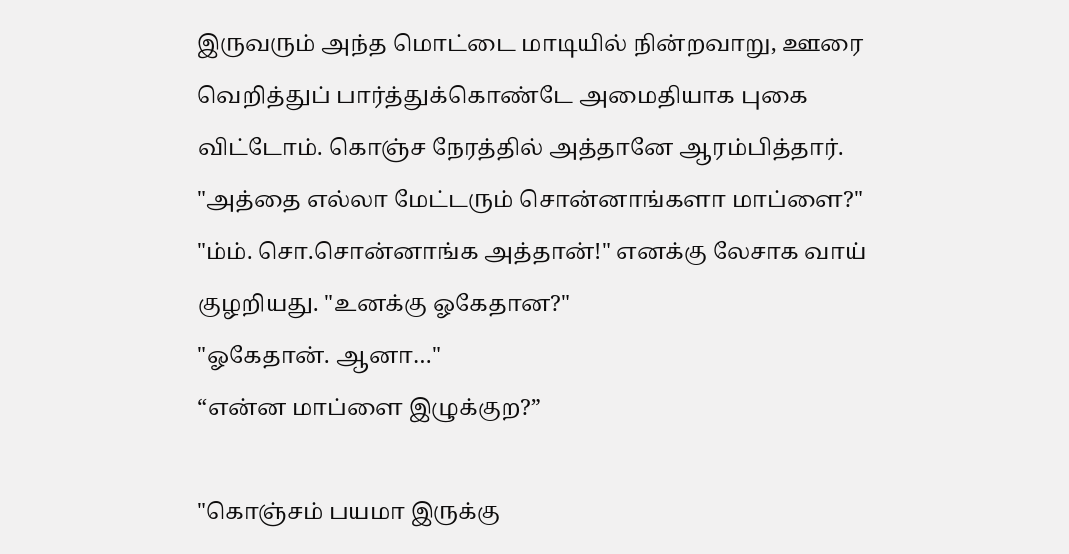இருவரும் அந்த மொட்டை மாடியில் நின்றவாறு, ஊரை வெறித்துப் பார்த்துக்கொண்டே அமைதியாக புகை விட்டோம். கொஞ்ச நேரத்தில் அத்தானே ஆரம்பித்தார். "அத்தை எல்லா மேட்டரும் சொன்னாங்களா மாப்ளை?"
"ம்ம். சொ.சொன்னாங்க அத்தான்!" எனக்கு லேசாக வாய் குழறியது. "உனக்கு ஓகேதான?"
"ஓகேதான். ஆனா…"
“என்ன மாப்ளை இழுக்குற?”

"கொஞ்சம் பயமா இருக்கு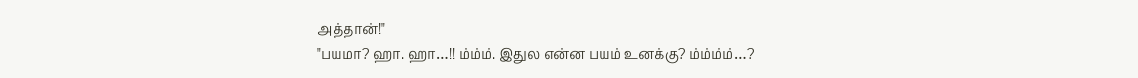அத்தான்!"
"பயமா? ஹா. ஹா…!! ம்ம்ம். இதுல என்ன பயம் உனக்கு? ம்ம்ம்ம்…?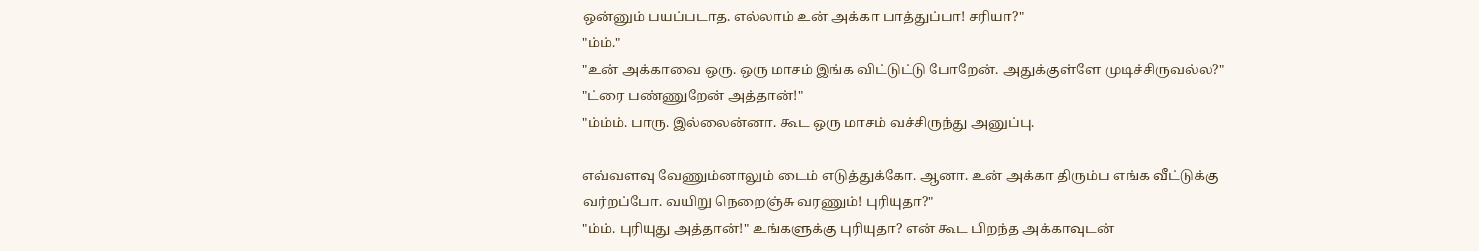ஒன்னும் பயப்படாத. எல்லாம் உன் அக்கா பாத்துப்பா! சரியா?"
"ம்ம்."
"உன் அக்காவை ஒரு. ஒரு மாசம் இங்க விட்டுட்டு போறேன். அதுக்குள்ளே முடிச்சிருவல்ல?"
"ட்ரை பண்ணுறேன் அத்தான்!"
"ம்ம்ம். பாரு. இல்லைன்னா. கூட ஒரு மாசம் வச்சிருந்து அனுப்பு.

எவ்வளவு வேணும்னாலும் டைம் எடுத்துக்கோ. ஆனா. உன் அக்கா திரும்ப எங்க வீட்டுக்கு வர்றப்போ. வயிறு நெறைஞ்சு வரணும்! புரியுதா?"
"ம்ம். புரியுது அத்தான்!" உங்களுக்கு புரியுதா? என் கூட பிறந்த அக்காவுடன்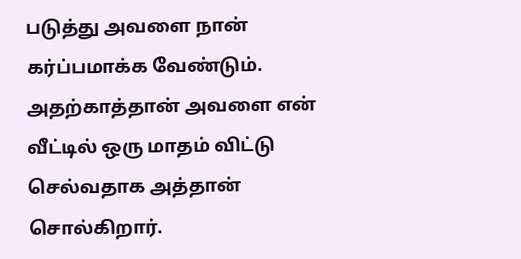படுத்து அவளை நான் கர்ப்பமாக்க வேண்டும். அதற்காத்தான் அவளை என் வீட்டில் ஒரு மாதம் விட்டு செல்வதாக அத்தான் சொல்கிறார்.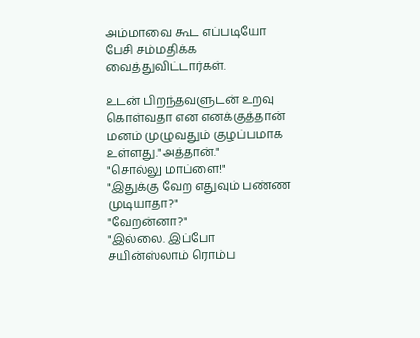அம்மாவை கூட எப்படியோ பேசி சம்மதிக்க வைத்துவிட்டார்கள்.

உடன் பிறந்தவளுடன் உறவு கொள்வதா என எனக்குத்தான் மனம் முழுவதும் குழப்பமாக உள்ளது."அத்தான்."
"சொல்லு மாப்ளை!"
"இதுக்கு வேற எதுவும் பண்ண முடியாதா?"
"வேறன்னா?"
"இல்லை. இப்போ சயின்ஸ்லாம் ரொம்ப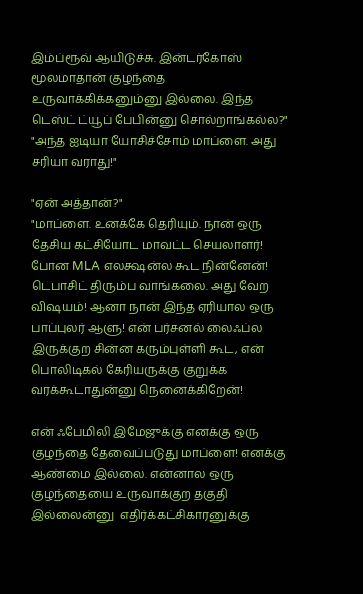இம்ப்ரூவ் ஆயிடுச்சு. இன்டர்கோஸ் மூலமாதான் குழந்தை உருவாக்கிக்கனும்னு இல்லை. இந்த டெஸ்ட் ட்யூப் பேபின்னு சொல்றாங்கல்ல?"
"அந்த ஐடியா யோசிச்சோம் மாப்ளை. அது சரியா வராது!"

"ஏன் அத்தான்?"
"மாப்ளை. உனக்கே தெரியும். நான் ஒரு தேசிய கட்சியோட மாவட்ட செயலாளர்! போன MLA எலக்ஷன்ல கூட நின்னேன்! டெபாசிட் திரும்ப வாங்கலை. அது வேற விஷயம்! ஆனா நான் இந்த ஏரியால ஒரு பாப்புலர் ஆளு! என் பர்சனல் லைஃப்ல இருக்குற சின்ன கரும்புள்ளி கூட, என் பொலிடிகல் கேரியருக்கு குறுக்க வரக்கூடாதுன்னு நெனைக்கிறேன்!

என் ஃபேமிலி இமேஜுக்கு எனக்கு ஒரு குழந்தை தேவைப்படுது மாப்ளை! எனக்கு ஆண்மை இல்லை. என்னால ஒரு குழந்தையை உருவாக்குற தகுதி இல்லைன்னு  எதிர்க்கட்சிகாரனுக்கு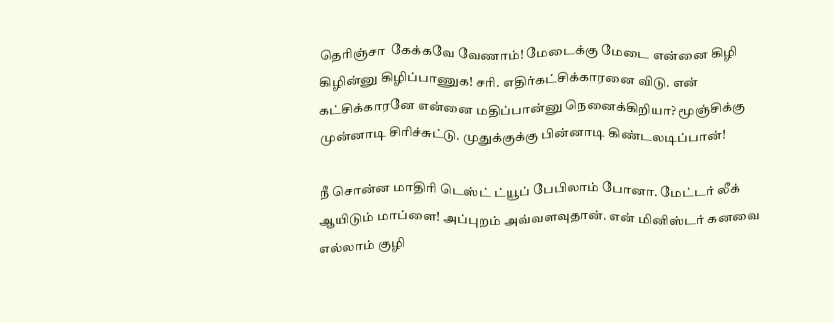தெரிஞ்சா  கேக்கவே வேணாம்! மேடைக்கு மேடை என்னை கிழி கிழின்னு கிழிப்பாணுக! சரி. எதிர்கட்சிக்காரனை விடு. என் கட்சிக்காரனே என்னை மதிப்பான்னு நெனைக்கிறியா? மூஞ்சிக்கு முன்னாடி சிரிச்சுட்டு. முதுக்குக்கு பின்னாடி கிண்டலடிப்பான்!

நீ சொன்ன மாதிரி டெஸ்ட் ட்யூப் பேபிலாம் போனா. மேட்டர் லீக் ஆயிடும் மாப்ளை! அப்புறம் அவ்வளவுதான். என் மினிஸ்டர் கனவை எல்லாம் குழி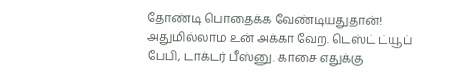தோண்டி பொதைக்க வேண்டியதுதான்! அதுமில்லாம உன் அக்கா வேற. டெஸ்ட் ட்யூப் பேபி, டாக்டர் பீஸ்னு. காசை எதுக்கு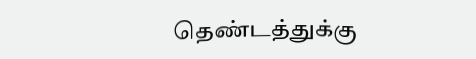தெண்டத்துக்கு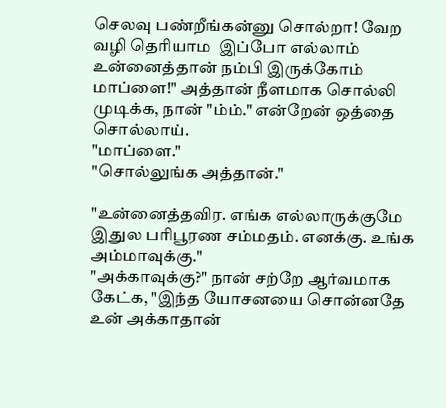செலவு பண்றீங்கன்னு சொல்றா! வேற வழி தெரியாம  இப்போ எல்லாம் உன்னைத்தான் நம்பி இருக்கோம் மாப்ளை!" அத்தான் நீளமாக சொல்லி முடிக்க, நான் "ம்ம்." என்றேன் ஒத்தை சொல்லாய்.
"மாப்ளை."
"சொல்லுங்க அத்தான்."

"உன்னைத்தவிர. எங்க எல்லாருக்குமே இதுல பரிபூரண சம்மதம். எனக்கு. உங்க அம்மாவுக்கு."
"அக்காவுக்கு?" நான் சற்றே ஆர்வமாக கேட்க, "இந்த யோசனயை சொன்னதே உன் அக்காதான்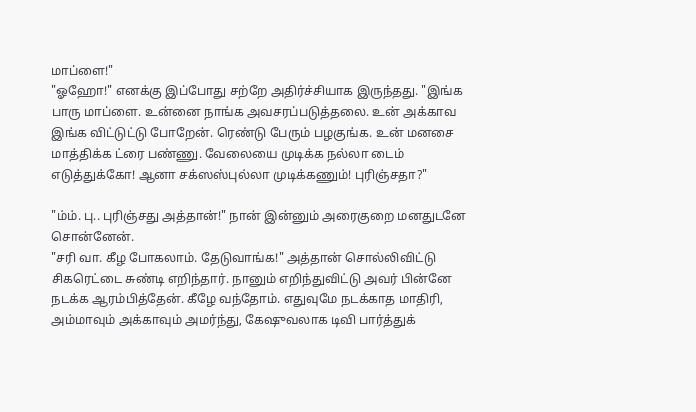மாப்ளை!"
"ஓஹோ!" எனக்கு இப்போது சற்றே அதிர்ச்சியாக இருந்தது. "இங்க பாரு மாப்ளை. உன்னை நாங்க அவசரப்படுத்தலை. உன் அக்காவ இங்க விட்டுட்டு போறேன். ரெண்டு பேரும் பழகுங்க. உன் மனசை மாத்திக்க ட்ரை பண்ணு. வேலையை முடிக்க நல்லா டைம் எடுத்துக்கோ! ஆனா சக்ஸஸ்புல்லா முடிக்கணும்! புரிஞ்சதா?"

"ம்ம். பு.. புரிஞ்சது அத்தான்!" நான் இன்னும் அரைகுறை மனதுடனே சொன்னேன்.
"சரி வா. கீழ போகலாம். தேடுவாங்க!" அத்தான் சொல்லிவிட்டு சிகரெட்டை சுண்டி எறிந்தார். நானும் எறிந்துவிட்டு அவர் பின்னே நடக்க ஆரம்பித்தேன். கீழே வந்தோம். எதுவுமே நடக்காத மாதிரி, அம்மாவும் அக்காவும் அமர்ந்து, கேஷுவலாக டிவி பார்த்துக்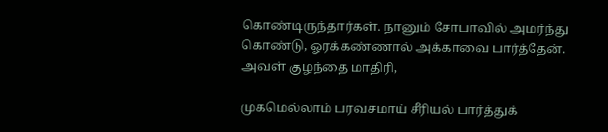கொண்டிருந்தார்கள். நானும் சோபாவில் அமர்ந்து கொண்டு, ஓரக்கண்ணால் அக்காவை பார்த்தேன். அவள் குழந்தை மாதிரி,

முகமெல்லாம் பரவசமாய் சீரியல் பார்த்துக்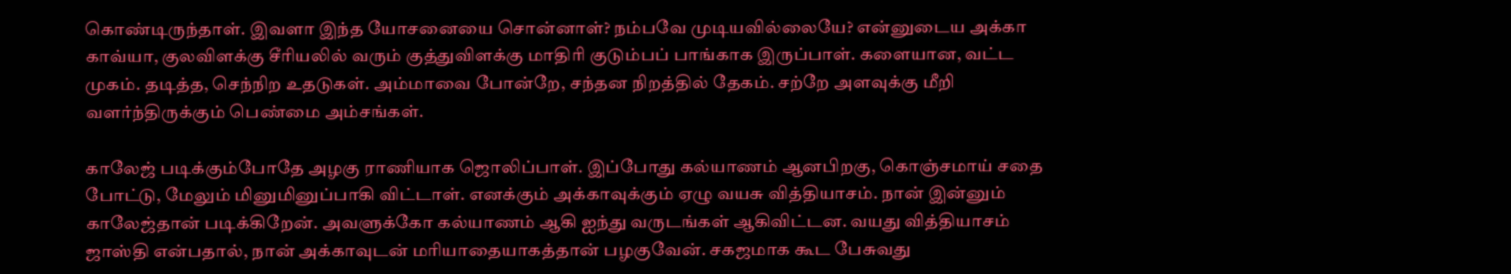கொண்டிருந்தாள். இவளா இந்த யோசனையை சொன்னாள்? நம்பவே முடியவில்லையே? என்னுடைய அக்கா காவ்யா, குலவிளக்கு சீரியலில் வரும் குத்துவிளக்கு மாதிரி குடும்பப் பாங்காக இருப்பாள். களையான, வட்ட முகம். தடித்த, செந்நிற உதடுகள். அம்மாவை போன்றே, சந்தன நிறத்தில் தேகம். சற்றே அளவுக்கு மீறி வளர்ந்திருக்கும் பெண்மை அம்சங்கள்.

காலேஜ் படிக்கும்போதே அழகு ராணியாக ஜொலிப்பாள். இப்போது கல்யாணம் ஆனபிறகு, கொஞ்சமாய் சதை போட்டு, மேலும் மினுமினுப்பாகி விட்டாள். எனக்கும் அக்காவுக்கும் ஏழு வயசு வித்தியாசம். நான் இன்னும் காலேஜ்தான் படிக்கிறேன். அவளுக்கோ கல்யாணம் ஆகி ஐந்து வருடங்கள் ஆகிவிட்டன. வயது வித்தியாசம் ஜாஸ்தி என்பதால், நான் அக்காவுடன் மரியாதையாகத்தான் பழகுவேன். சகஜமாக கூட பேசுவது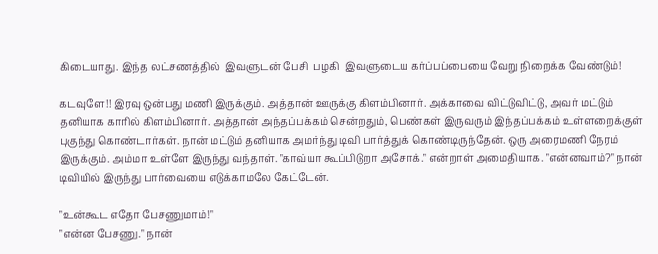கிடையாது. இந்த லட்சணத்தில்  இவளுடன் பேசி  பழகி  இவளுடைய கர்ப்பப்பையை வேறு நிறைக்க வேண்டும்!

கடவுளே!! இரவு ஒன்பது மணி இருக்கும். அத்தான் ஊருக்கு கிளம்பினார். அக்காவை விட்டுவிட்டு, அவர் மட்டும் தனியாக காரில் கிளம்பினார். அத்தான் அந்தப்பக்கம் சென்றதும், பெண்கள் இருவரும் இந்தப்பக்கம் உள்ளறைக்குள் புகுந்து கொண்டார்கள். நான் மட்டும் தனியாக அமர்ந்து டிவி பார்த்துக் கொண்டிருந்தேன். ஒரு அரைமணி நேரம் இருக்கும். அம்மா உள்ளே இருந்து வந்தாள். "காவ்யா கூப்பிடுறா அசோக்." என்றாள் அமைதியாக. "என்னவாம்?" நான் டிவியில் இருந்து பார்வையை எடுக்காமலே கேட்டேன்.

"உன்கூட எதோ பேசணுமாம்!"
"என்ன பேசணு." நான்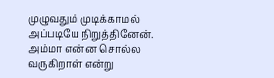முழுவதும் முடிக்காமல் அப்படியே நிறுத்தினேன். அம்மா என்ன சொல்ல வருகிறாள் என்று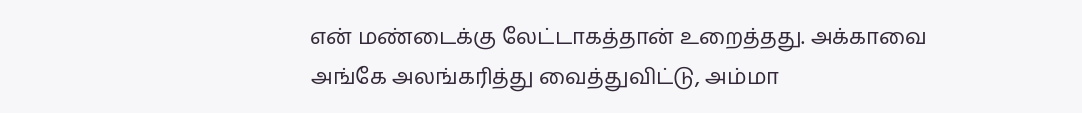என் மண்டைக்கு லேட்டாகத்தான் உறைத்தது. அக்காவை அங்கே அலங்கரித்து வைத்துவிட்டு, அம்மா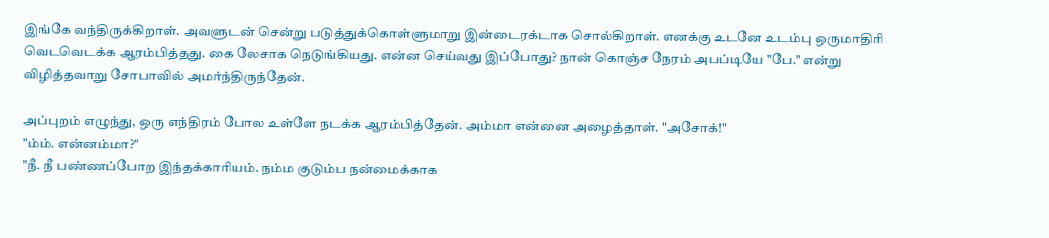இங்கே வந்திருக்கிறாள். அவளுடன் சென்று படுத்துக்கொள்ளுமாறு இன்டைரக்டாக சொல்கிறாள். எனக்கு உடனே உடம்பு ஒருமாதிரி வெடவெடக்க ஆரம்பித்தது. கை லேசாக நெடுங்கியது. என்ன செய்வது இப்போது? நான் கொஞ்ச நேரம் அபப்டியே "பே." என்று விழித்தவாறு சோபாவில் அமர்ந்திருந்தேன்.

அப்புறம் எழுந்து, ஒரு எந்திரம் போல உள்ளே நடக்க ஆரம்பித்தேன். அம்மா என்னை அழைத்தாள். "அசோக்!"
"ம்ம். என்னம்மா?"
"நீ. நீ பண்ணப்போற இந்தக்காரியம். நம்ம குடும்ப நன்மைக்காக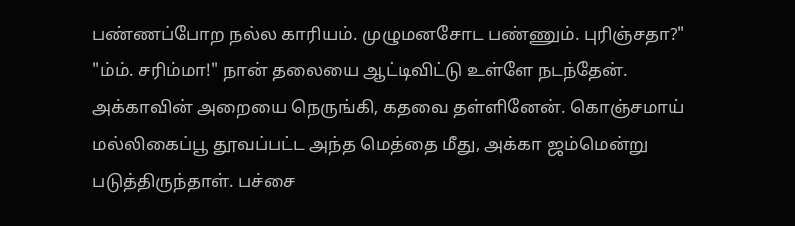பண்ணப்போற நல்ல காரியம். முழுமனசோட பண்ணும். புரிஞ்சதா?"
"ம்ம். சரிம்மா!" நான் தலையை ஆட்டிவிட்டு உள்ளே நடந்தேன். அக்காவின் அறையை நெருங்கி, கதவை தள்ளினேன். கொஞ்சமாய் மல்லிகைப்பூ தூவப்பட்ட அந்த மெத்தை மீது, அக்கா ஜம்மென்று படுத்திருந்தாள். பச்சை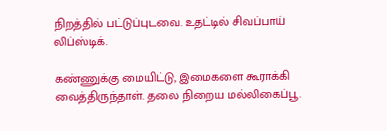நிறத்தில் பட்டுப்புடவை. உதட்டில் சிவப்பாய் லிப்ஸ்டிக்.

கண்ணுக்கு மையிட்டு, இமைகளை கூராக்கி வைத்திருந்தாள். தலை நிறைய மல்லிகைப்பூ.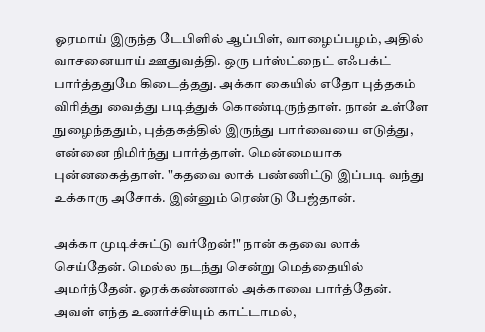ஓரமாய் இருந்த டேபிளில் ஆப்பிள், வாழைப்பழம், அதில் வாசனையாய் ஊதுவத்தி. ஒரு பர்ஸ்ட்நைட் எஃபக்ட் பார்த்ததுமே கிடைத்தது. அக்கா கையில் எதோ புத்தகம் விரித்து வைத்து படித்துக் கொண்டிருந்தாள். நான் உள்ளே நுழைந்ததும், புத்தகத்தில் இருந்து பார்வையை எடுத்து, என்னை நிமிர்ந்து பார்த்தாள். மென்மையாக புன்னகைத்தாள். "கதவை லாக் பண்ணிட்டு இப்படி வந்து உக்காரு அசோக். இன்னும் ரெண்டு பேஜ்தான்.

அக்கா முடிச்சுட்டு வர்றேன்!" நான் கதவை லாக் செய்தேன். மெல்ல நடந்து சென்று மெத்தையில் அமர்ந்தேன். ஓரக்கண்ணால் அக்காவை பார்த்தேன். அவள் எந்த உணர்ச்சியும் காட்டாமல்,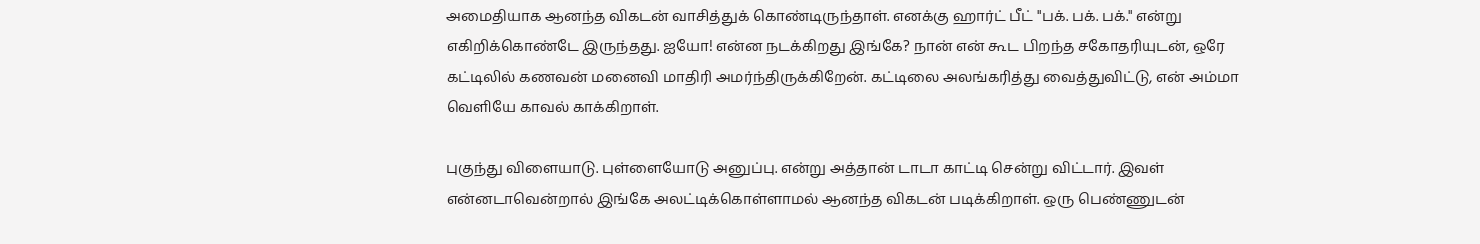அமைதியாக ஆனந்த விகடன் வாசித்துக் கொண்டிருந்தாள். எனக்கு ஹார்ட் பீட் "பக். பக். பக்." என்று எகிறிக்கொண்டே இருந்தது. ஐயோ! என்ன நடக்கிறது இங்கே? நான் என் கூட பிறந்த சகோதரியுடன், ஒரே கட்டிலில் கணவன் மனைவி மாதிரி அமர்ந்திருக்கிறேன். கட்டிலை அலங்கரித்து வைத்துவிட்டு, என் அம்மா வெளியே காவல் காக்கிறாள்.

புகுந்து விளையாடு. புள்ளையோடு அனுப்பு. என்று அத்தான் டாடா காட்டி சென்று விட்டார். இவள் என்னடாவென்றால் இங்கே அலட்டிக்கொள்ளாமல் ஆனந்த விகடன் படிக்கிறாள். ஒரு பெண்ணுடன்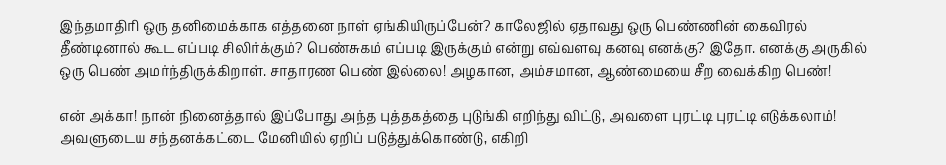இந்தமாதிரி ஒரு தனிமைக்காக எத்தனை நாள் ஏங்கியிருப்பேன்? காலேஜில் ஏதாவது ஒரு பெண்ணின் கைவிரல் தீண்டினால் கூட எப்படி சிலிர்க்கும்? பெண்சுகம் எப்படி இருக்கும் என்று எவ்வளவு கனவு எனக்கு? இதோ. எனக்கு அருகில் ஒரு பெண் அமர்ந்திருக்கிறாள். சாதாரண பெண் இல்லை! அழகான, அம்சமான, ஆண்மையை சீற வைக்கிற பெண்!

என் அக்கா! நான் நினைத்தால் இப்போது அந்த புத்தகத்தை புடுங்கி எறிந்து விட்டு, அவளை புரட்டி புரட்டி எடுக்கலாம்! அவளுடைய சந்தனக்கட்டை மேனியில் ஏறிப் படுத்துக்கொண்டு, எகிறி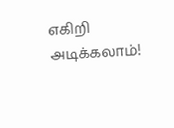எகிறி அடிக்கலாம்!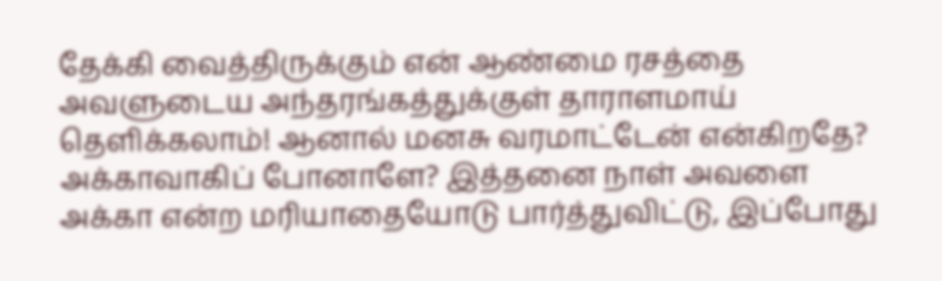தேக்கி வைத்திருக்கும் என் ஆண்மை ரசத்தை அவளுடைய அந்தரங்கத்துக்குள் தாராளமாய் தெளிக்கலாம்! ஆனால் மனசு வரமாட்டேன் என்கிறதே? அக்காவாகிப் போனாளே? இத்தனை நாள் அவளை அக்கா என்ற மரியாதையோடு பார்த்துவிட்டு, இப்போது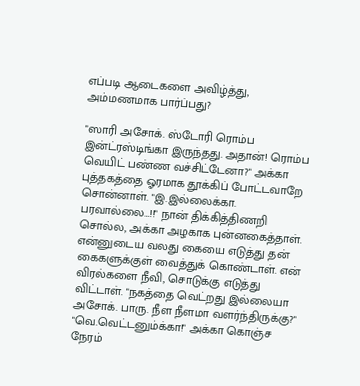எப்படி ஆடைகளை அவிழ்த்து, அம்மணமாக பார்ப்பது?

"ஸாரி அசோக். ஸ்டோரி ரொம்ப இன்ட்ரஸ்டிங்கா இருந்தது. அதான்! ரொம்ப வெயிட் பண்ண வச்சிட்டேனா?" அக்கா புத்தகத்தை ஓரமாக தூக்கிப் போட்டவாறே சொன்னாள். "இ.இல்லைக்கா. பரவால்லை…!!" நான் திக்கித்திணறி சொல்ல, அக்கா அழகாக புன்னகைத்தாள். என்னுடைய வலது கையை எடுத்து தன் கைகளுக்குள் வைத்துக் கொண்டாள். என் விரல்களை நீவி, சொடுக்கு எடுத்து விட்டாள். "நகத்தை வெட்றது இல்லையா அசோக். பாரு. நீள நீளமா வளர்ந்திருக்கு?"
"வெ.வெட்டனும்க்கா!" அக்கா கொஞ்ச நேரம்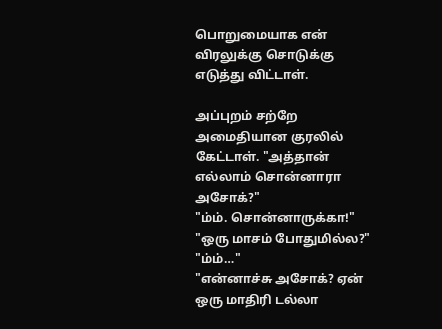பொறுமையாக என் விரலுக்கு சொடுக்கு எடுத்து விட்டாள்.

அப்புறம் சற்றே அமைதியான குரலில் கேட்டாள். "அத்தான் எல்லாம் சொன்னாரா அசோக்?"
"ம்ம். சொன்னாருக்கா!"
"ஒரு மாசம் போதுமில்ல?"
"ம்ம்…"
"என்னாச்சு அசோக்? ஏன் ஒரு மாதிரி டல்லா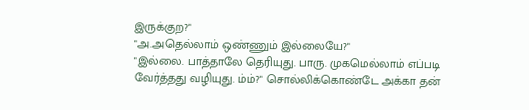இருக்குற?"
"அ.அதெல்லாம் ஒண்ணும் இல்லையே?"
"இல்லை. பாத்தாலே தெரியுது. பாரு. முகமெல்லாம் எப்படி வேர்த்தது வழியுது. ம்ம்?" சொல்லிக்கொண்டே அக்கா தன்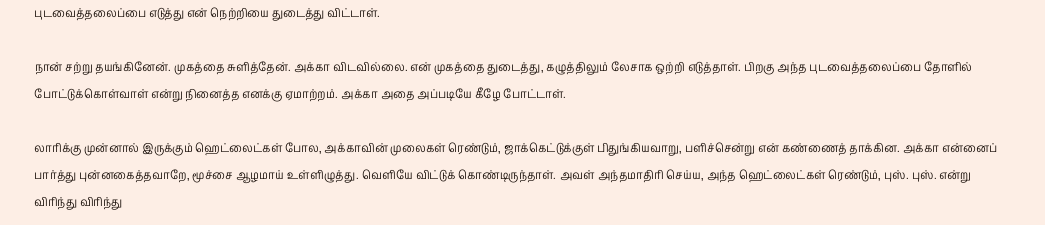புடவைத்தலைப்பை எடுத்து என் நெற்றியை துடைத்து விட்டாள்.

நான் சற்று தயங்கினேன். முகத்தை சுளித்தேன். அக்கா விடவில்லை. என் முகத்தை துடைத்து, கழுத்திலும் லேசாக ஒற்றி எடுத்தாள். பிறகு அந்த புடவைத்தலைப்பை தோளில் போட்டுக்கொள்வாள் என்று நினைத்த எனக்கு ஏமாற்றம். அக்கா அதை அப்படியே கீழே போட்டாள்.

லாரிக்கு முன்னால் இருக்கும் ஹெட்லைட்கள் போல, அக்காவின் முலைகள் ரெண்டும், ஜாக்கெட்டுக்குள் பிதுங்கியவாறு, பளிச்சென்று என் கண்ணைத் தாக்கின. அக்கா என்னைப் பார்த்து புன்னகைத்தவாறே, மூச்சை ஆழமாய் உள்ளிழுத்து. வெளியே விட்டுக் கொண்டிருந்தாள். அவள் அந்தமாதிரி செய்ய, அந்த ஹெட்லைட்கள் ரெண்டும், புஸ். புஸ். என்று விரிந்து விரிந்து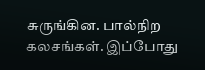சுருங்கின. பால்நிற கலசங்கள். இப்போது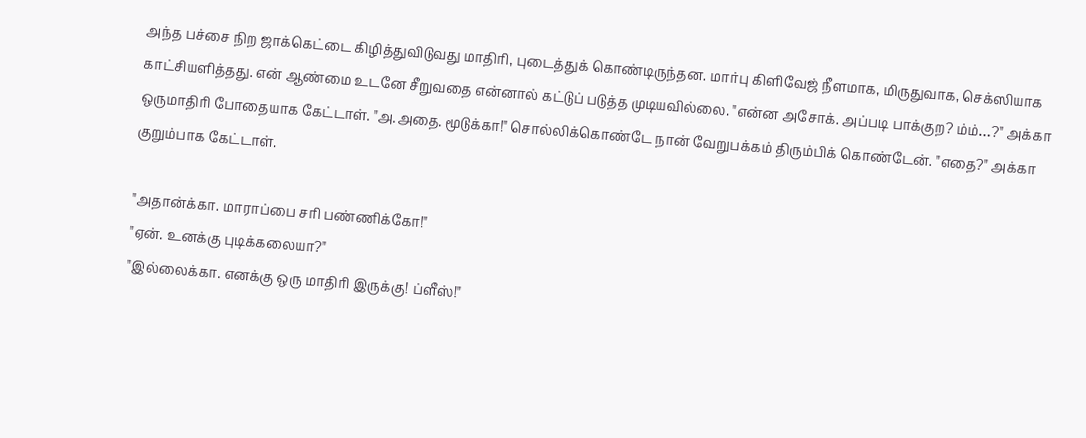அந்த பச்சை நிற ஜாக்கெட்டை கிழித்துவிடுவது மாதிரி, புடைத்துக் கொண்டிருந்தன. மார்பு கிளிவேஜ் நீளமாக, மிருதுவாக, செக்ஸியாக காட்சியளித்தது. என் ஆண்மை உடனே சீறுவதை என்னால் கட்டுப் படுத்த முடியவில்லை. "என்ன அசோக். அப்படி பாக்குற? ம்ம்…?" அக்கா ஒருமாதிரி போதையாக கேட்டாள். "அ.அதை. மூடுக்கா!" சொல்லிக்கொண்டே நான் வேறுபக்கம் திரும்பிக் கொண்டேன். "எதை?" அக்கா குறும்பாக கேட்டாள்.

"அதான்க்கா. மாராப்பை சரி பண்ணிக்கோ!"
"ஏன். உனக்கு புடிக்கலையா?"
"இல்லைக்கா. எனக்கு ஒரு மாதிரி இருக்கு! ப்ளீஸ்!"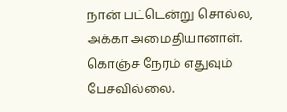நான் பட்டென்று சொல்ல, அக்கா அமைதியானாள். கொஞ்ச நேரம் எதுவும் பேசவில்லை.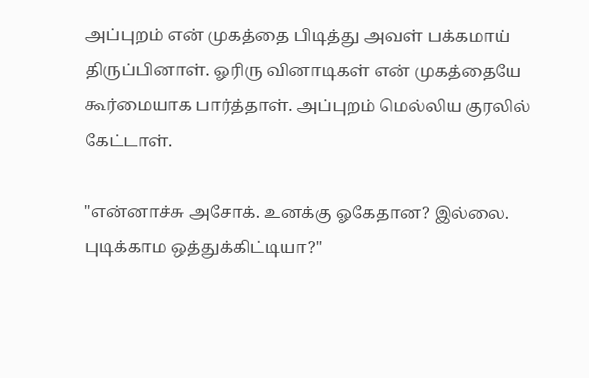அப்புறம் என் முகத்தை பிடித்து அவள் பக்கமாய் திருப்பினாள். ஓரிரு வினாடிகள் என் முகத்தையே கூர்மையாக பார்த்தாள். அப்புறம் மெல்லிய குரலில் கேட்டாள்.

"என்னாச்சு அசோக். உனக்கு ஓகேதான? இல்லை. புடிக்காம ஒத்துக்கிட்டியா?"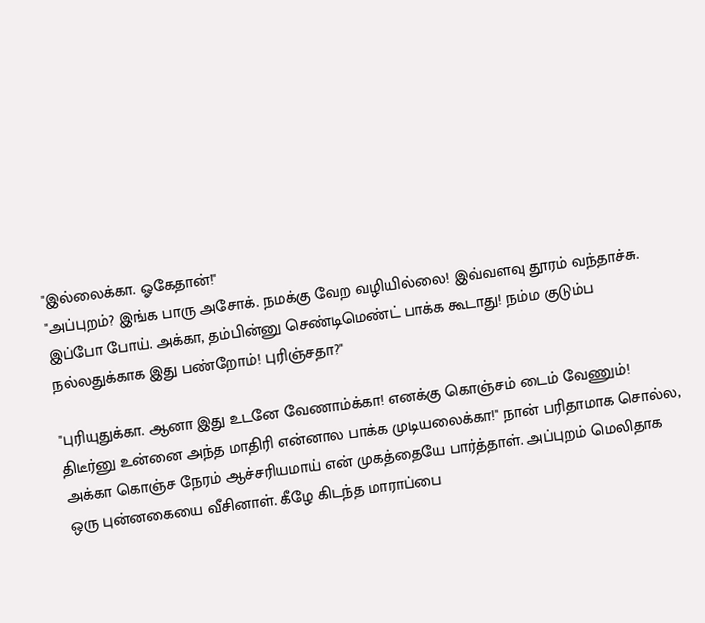"இல்லைக்கா. ஓகேதான்!"
"அப்புறம்? இங்க பாரு அசோக். நமக்கு வேற வழியில்லை! இவ்வளவு தூரம் வந்தாச்சு. இப்போ போய். அக்கா, தம்பின்னு செண்டிமெண்ட் பாக்க கூடாது! நம்ம குடும்ப நல்லதுக்காக இது பண்றோம்! புரிஞ்சதா?"

"புரியுதுக்கா. ஆனா இது உடனே வேணாம்க்கா! எனக்கு கொஞ்சம் டைம் வேணும்! திடீர்னு உன்னை அந்த மாதிரி என்னால பாக்க முடியலைக்கா!" நான் பரிதாமாக சொல்ல, அக்கா கொஞ்ச நேரம் ஆச்சரியமாய் என் முகத்தையே பார்த்தாள். அப்புறம் மெலிதாக ஒரு புன்னகையை வீசினாள். கீழே கிடந்த மாராப்பை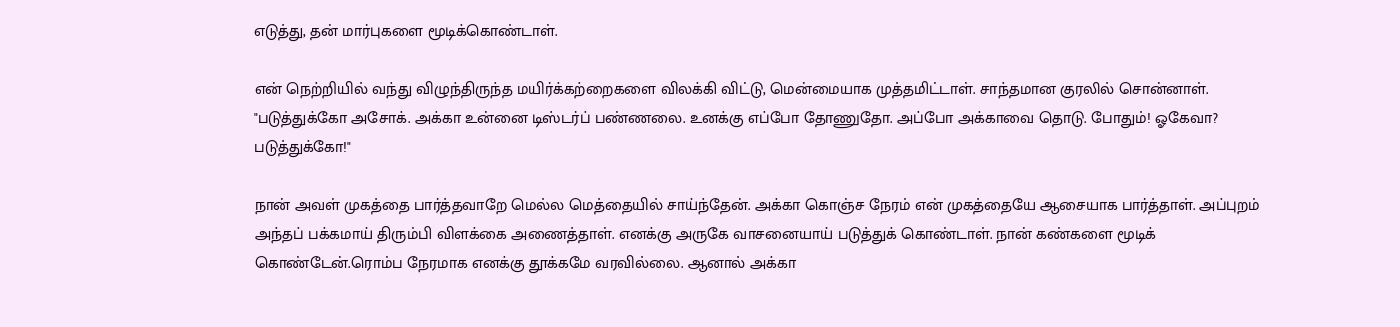எடுத்து, தன் மார்புகளை மூடிக்கொண்டாள்.

என் நெற்றியில் வந்து விழுந்திருந்த மயிர்க்கற்றைகளை விலக்கி விட்டு, மென்மையாக முத்தமிட்டாள். சாந்தமான குரலில் சொன்னாள். "படுத்துக்கோ அசோக். அக்கா உன்னை டிஸ்டர்ப் பண்ணலை. உனக்கு எப்போ தோணுதோ. அப்போ அக்காவை தொடு. போதும்! ஓகேவா? படுத்துக்கோ!"

நான் அவள் முகத்தை பார்த்தவாறே மெல்ல மெத்தையில் சாய்ந்தேன். அக்கா கொஞ்ச நேரம் என் முகத்தையே ஆசையாக பார்த்தாள். அப்புறம் அந்தப் பக்கமாய் திரும்பி விளக்கை அணைத்தாள். எனக்கு அருகே வாசனையாய் படுத்துக் கொண்டாள். நான் கண்களை மூடிக் கொண்டேன்.ரொம்ப நேரமாக எனக்கு தூக்கமே வரவில்லை. ஆனால் அக்கா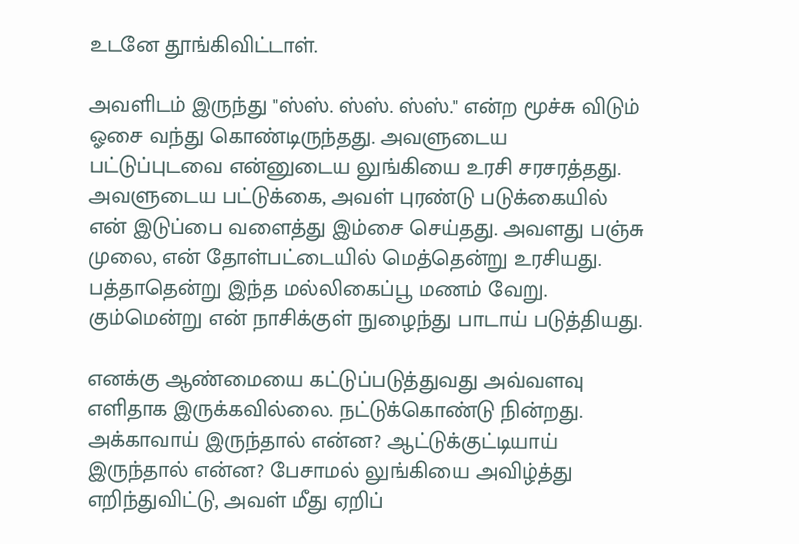உடனே தூங்கிவிட்டாள்.

அவளிடம் இருந்து "ஸ்ஸ். ஸ்ஸ். ஸ்ஸ்." என்ற மூச்சு விடும் ஓசை வந்து கொண்டிருந்தது. அவளுடைய பட்டுப்புடவை என்னுடைய லுங்கியை உரசி சரசரத்தது. அவளுடைய பட்டுக்கை, அவள் புரண்டு படுக்கையில் என் இடுப்பை வளைத்து இம்சை செய்தது. அவளது பஞ்சு முலை, என் தோள்பட்டையில் மெத்தென்று உரசியது. பத்தாதென்று இந்த மல்லிகைப்பூ மணம் வேறு. கும்மென்று என் நாசிக்குள் நுழைந்து பாடாய் படுத்தியது.

எனக்கு ஆண்மையை கட்டுப்படுத்துவது அவ்வளவு எளிதாக இருக்கவில்லை. நட்டுக்கொண்டு நின்றது. அக்காவாய் இருந்தால் என்ன? ஆட்டுக்குட்டியாய் இருந்தால் என்ன? பேசாமல் லுங்கியை அவிழ்த்து எறிந்துவிட்டு, அவள் மீது ஏறிப்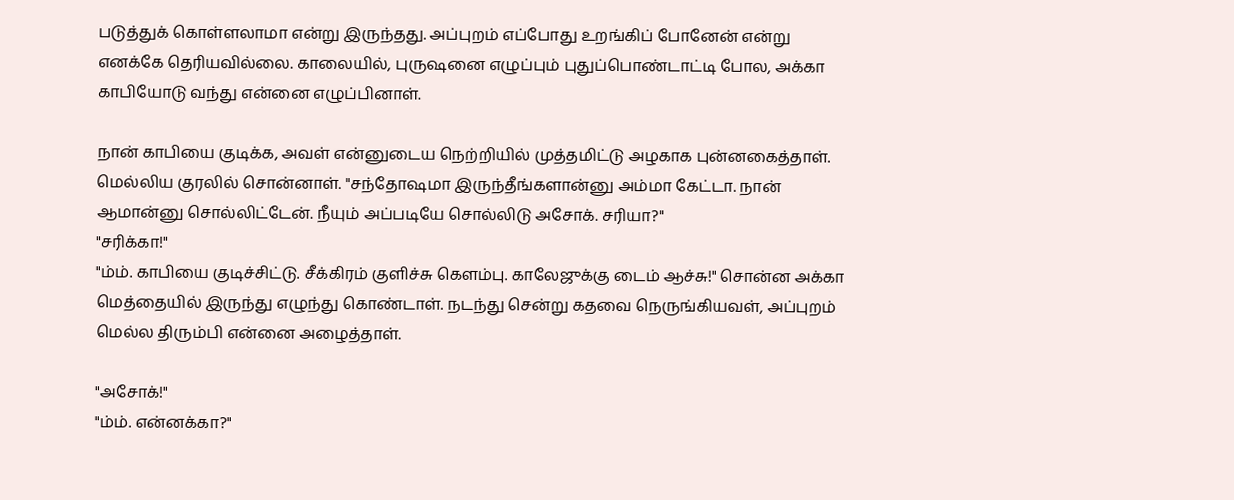படுத்துக் கொள்ளலாமா என்று இருந்தது. அப்புறம் எப்போது உறங்கிப் போனேன் என்று எனக்கே தெரியவில்லை. காலையில், புருஷனை எழுப்பும் புதுப்பொண்டாட்டி போல, அக்கா காபியோடு வந்து என்னை எழுப்பினாள்.

நான் காபியை குடிக்க, அவள் என்னுடைய நெற்றியில் முத்தமிட்டு அழகாக புன்னகைத்தாள். மெல்லிய குரலில் சொன்னாள். "சந்தோஷமா இருந்தீங்களான்னு அம்மா கேட்டா. நான் ஆமான்னு சொல்லிட்டேன். நீயும் அப்படியே சொல்லிடு அசோக். சரியா?"
"சரிக்கா!"
"ம்ம். காபியை குடிச்சிட்டு. சீக்கிரம் குளிச்சு கெளம்பு. காலேஜுக்கு டைம் ஆச்சு!" சொன்ன அக்கா மெத்தையில் இருந்து எழுந்து கொண்டாள். நடந்து சென்று கதவை நெருங்கியவள், அப்புறம் மெல்ல திரும்பி என்னை அழைத்தாள்.

"அசோக்!"
"ம்ம். என்னக்கா?"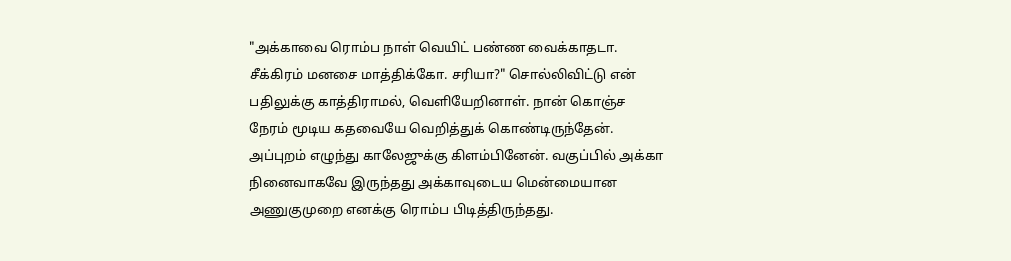"அக்காவை ரொம்ப நாள் வெயிட் பண்ண வைக்காதடா. சீக்கிரம் மனசை மாத்திக்கோ. சரியா?" சொல்லிவிட்டு என் பதிலுக்கு காத்திராமல், வெளியேறினாள். நான் கொஞ்ச நேரம் மூடிய கதவையே வெறித்துக் கொண்டிருந்தேன். அப்புறம் எழுந்து காலேஜுக்கு கிளம்பினேன். வகுப்பில் அக்கா நினைவாகவே இருந்தது அக்காவுடைய மென்மையான அணுகுமுறை எனக்கு ரொம்ப பிடித்திருந்தது.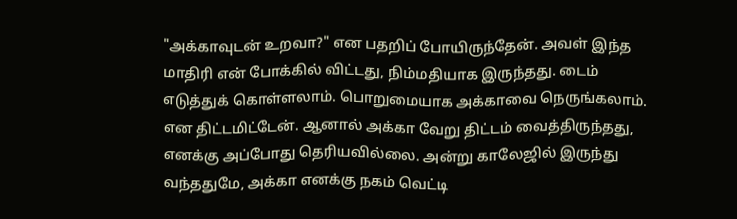"அக்காவுடன் உறவா?" என பதறிப் போயிருந்தேன். அவள் இந்த மாதிரி என் போக்கில் விட்டது, நிம்மதியாக இருந்தது. டைம் எடுத்துக் கொள்ளலாம். பொறுமையாக அக்காவை நெருங்கலாம். என திட்டமிட்டேன். ஆனால் அக்கா வேறு திட்டம் வைத்திருந்தது, எனக்கு அப்போது தெரியவில்லை. அன்று காலேஜில் இருந்து வந்ததுமே, அக்கா எனக்கு நகம் வெட்டி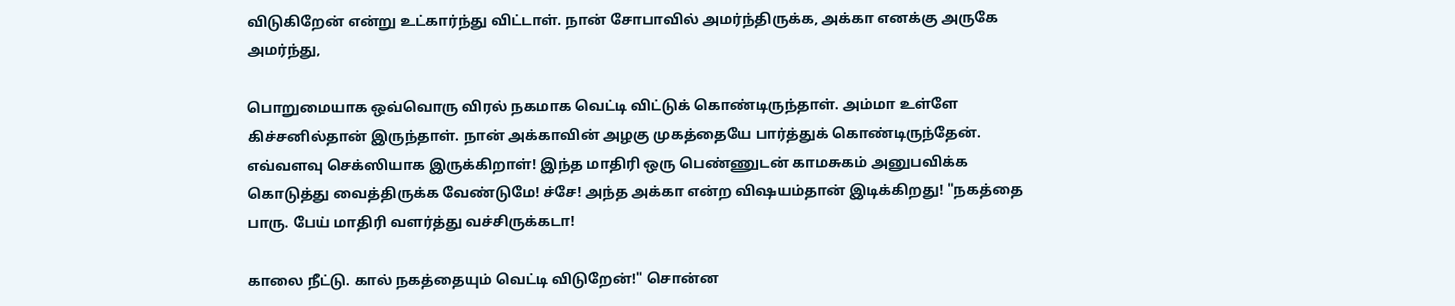விடுகிறேன் என்று உட்கார்ந்து விட்டாள். நான் சோபாவில் அமர்ந்திருக்க, அக்கா எனக்கு அருகே அமர்ந்து,

பொறுமையாக ஒவ்வொரு விரல் நகமாக வெட்டி விட்டுக் கொண்டிருந்தாள். அம்மா உள்ளே கிச்சனில்தான் இருந்தாள். நான் அக்காவின் அழகு முகத்தையே பார்த்துக் கொண்டிருந்தேன். எவ்வளவு செக்ஸியாக இருக்கிறாள்! இந்த மாதிரி ஒரு பெண்ணுடன் காமசுகம் அனுபவிக்க கொடுத்து வைத்திருக்க வேண்டுமே! ச்சே! அந்த அக்கா என்ற விஷயம்தான் இடிக்கிறது! "நகத்தை பாரு. பேய் மாதிரி வளர்த்து வச்சிருக்கடா!

காலை நீட்டு. கால் நகத்தையும் வெட்டி விடுறேன்!" சொன்ன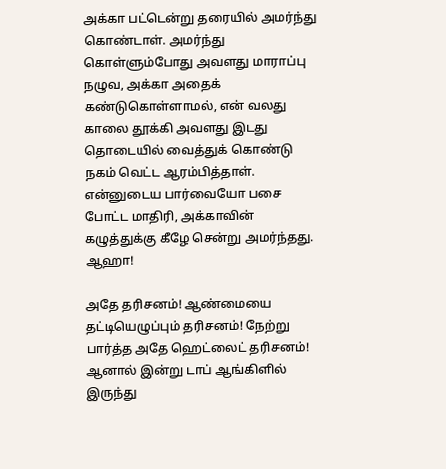அக்கா பட்டென்று தரையில் அமர்ந்து கொண்டாள். அமர்ந்து கொள்ளும்போது அவளது மாராப்பு நழுவ, அக்கா அதைக் கண்டுகொள்ளாமல், என் வலது காலை தூக்கி அவளது இடது தொடையில் வைத்துக் கொண்டு நகம் வெட்ட ஆரம்பித்தாள். என்னுடைய பார்வையோ பசை போட்ட மாதிரி, அக்காவின் கழுத்துக்கு கீழே சென்று அமர்ந்தது. ஆஹா!

அதே தரிசனம்! ஆண்மையை தட்டியெழுப்பும் தரிசனம்! நேற்று பார்த்த அதே ஹெட்லைட் தரிசனம்! ஆனால் இன்று டாப் ஆங்கிளில் இருந்து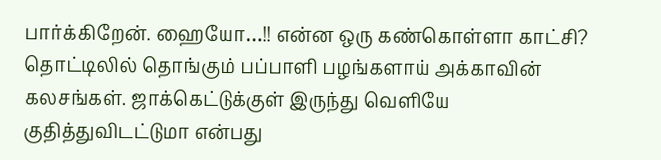பார்க்கிறேன். ஹையோ…!! என்ன ஒரு கண்கொள்ளா காட்சி? தொட்டிலில் தொங்கும் பப்பாளி பழங்களாய் அக்காவின் கலசங்கள். ஜாக்கெட்டுக்குள் இருந்து வெளியே குதித்துவிடட்டுமா என்பது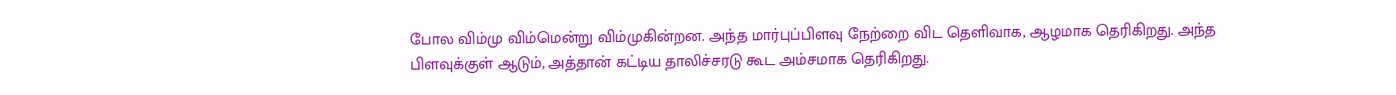போல விம்மு விம்மென்று விம்முகின்றன. அந்த மார்புப்பிளவு நேற்றை விட தெளிவாக, ஆழமாக தெரிகிறது. அந்த பிளவுக்குள் ஆடும், அத்தான் கட்டிய தாலிச்சரடு கூட அம்சமாக தெரிகிறது.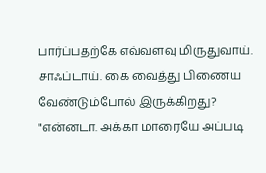பார்ப்பதற்கே எவ்வளவு மிருதுவாய். சாஃப்டாய். கை வைத்து பிணைய வேண்டும்போல் இருக்கிறது? "என்னடா. அக்கா மாரையே அப்படி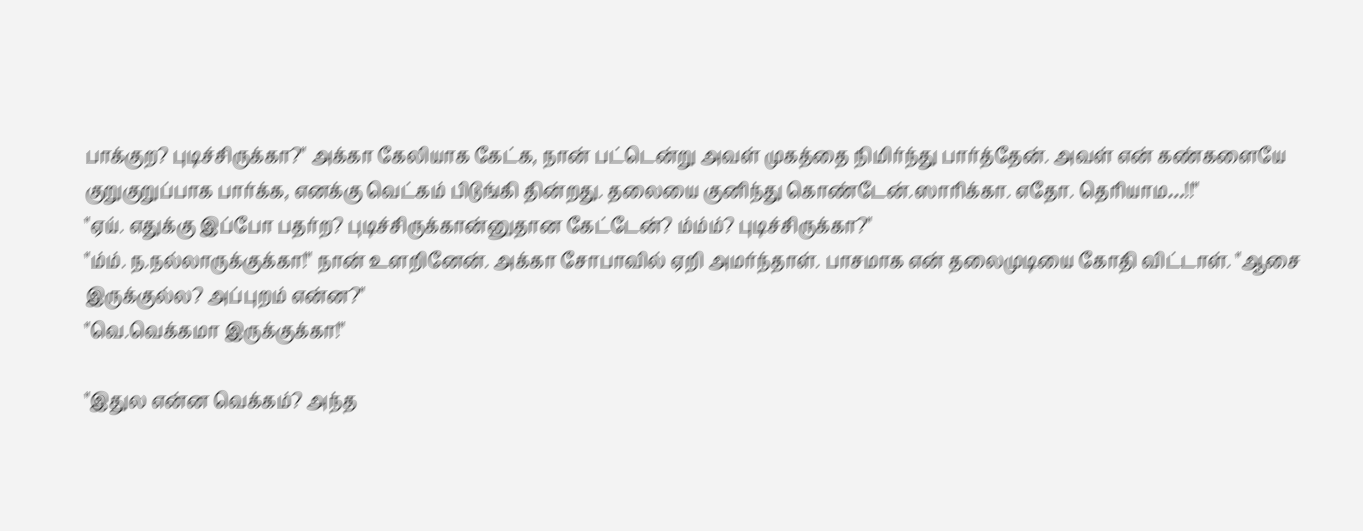பாக்குற? புடிச்சிருக்கா?" அக்கா கேலியாக கேட்க, நான் பட்டென்று அவள் முகத்தை நிமிர்ந்து பார்த்தேன். அவள் என் கண்களையே குறுகுறுப்பாக பார்க்க, எனக்கு வெட்கம் பிடுங்கி தின்றது. தலையை குனிந்து கொண்டேன்.ஸாரிக்கா. எதோ. தெரியாம…!!"
"ஏய். எதுக்கு இப்போ பதர்ற? புடிச்சிருக்கான்னுதான கேட்டேன்? ம்ம்ம்? புடிச்சிருக்கா?"
"ம்ம். ந.நல்லாருக்குக்கா!" நான் உளறினேன். அக்கா சோபாவில் ஏறி அமர்ந்தாள். பாசமாக என் தலைமுடியை கோதி விட்டாள். "ஆசை இருக்குல்ல? அப்புறம் என்ன?"
"வெ.வெக்கமா இருக்குக்கா!"

"இதுல என்ன வெக்கம்? அந்த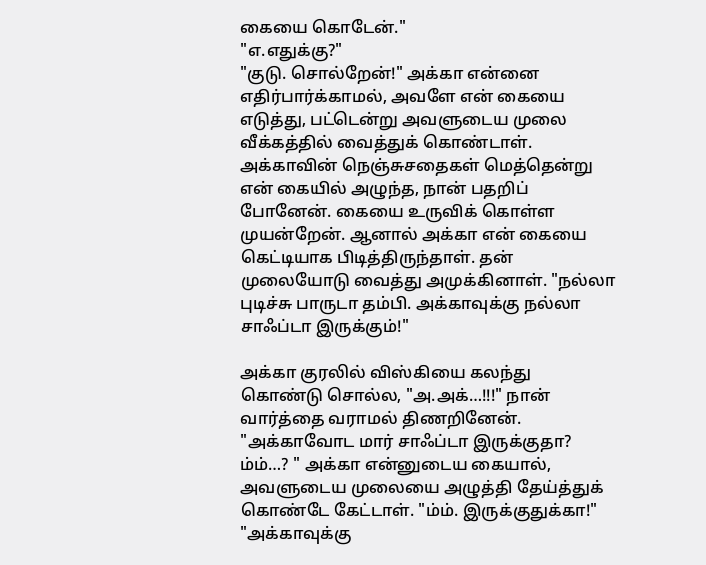கையை கொடேன்."
"எ.எதுக்கு?"
"குடு. சொல்றேன்!" அக்கா என்னை எதிர்பார்க்காமல், அவளே என் கையை எடுத்து, பட்டென்று அவளுடைய முலை வீக்கத்தில் வைத்துக் கொண்டாள். அக்காவின் நெஞ்சுசதைகள் மெத்தென்று என் கையில் அழுந்த, நான் பதறிப் போனேன். கையை உருவிக் கொள்ள முயன்றேன். ஆனால் அக்கா என் கையை கெட்டியாக பிடித்திருந்தாள். தன் முலையோடு வைத்து அமுக்கினாள். "நல்லா புடிச்சு பாருடா தம்பி. அக்காவுக்கு நல்லா சாஃப்டா இருக்கும்!"

அக்கா குரலில் விஸ்கியை கலந்து கொண்டு சொல்ல, "அ.அக்…!!!" நான் வார்த்தை வராமல் திணறினேன். "அக்காவோட மார் சாஃப்டா இருக்குதா? ம்ம்…? " அக்கா என்னுடைய கையால், அவளுடைய முலையை அழுத்தி தேய்த்துக் கொண்டே கேட்டாள். "ம்ம். இருக்குதுக்கா!"
"அக்காவுக்கு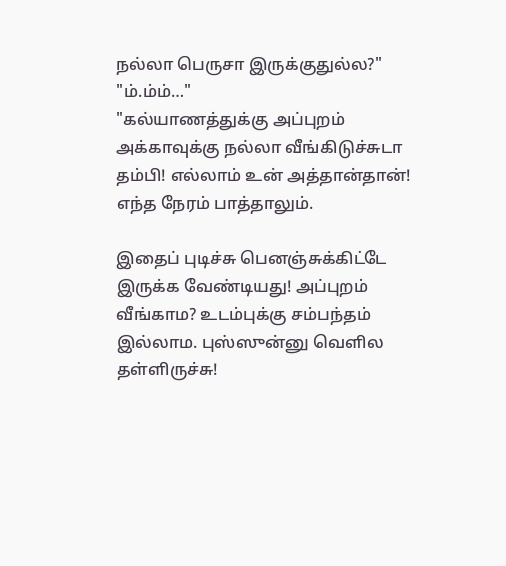நல்லா பெருசா இருக்குதுல்ல?"
"ம்.ம்ம்…"
"கல்யாணத்துக்கு அப்புறம் அக்காவுக்கு நல்லா வீங்கிடுச்சுடா தம்பி! எல்லாம் உன் அத்தான்தான்! எந்த நேரம் பாத்தாலும்.

இதைப் புடிச்சு பெனஞ்சுக்கிட்டே இருக்க வேண்டியது! அப்புறம் வீங்காம? உடம்புக்கு சம்பந்தம் இல்லாம. புஸ்ஸுன்னு வெளில தள்ளிருச்சு!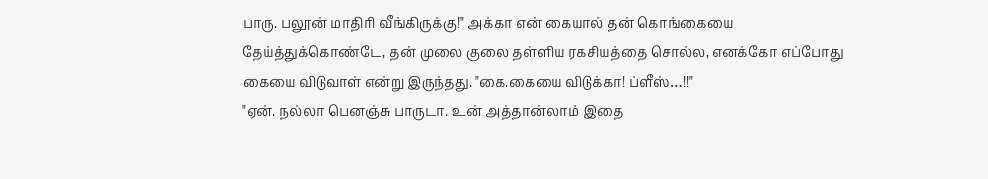பாரு. பலூன் மாதிரி வீங்கிருக்கு!" அக்கா என் கையால் தன் கொங்கையை தேய்த்துக்கொண்டே, தன் முலை குலை தள்ளிய ரகசியத்தை சொல்ல, எனக்கோ எப்போது கையை விடுவாள் என்று இருந்தது. "கை.கையை விடுக்கா! ப்ளீஸ்…!!"
"ஏன். நல்லா பெனஞ்சு பாருடா. உன் அத்தான்லாம் இதை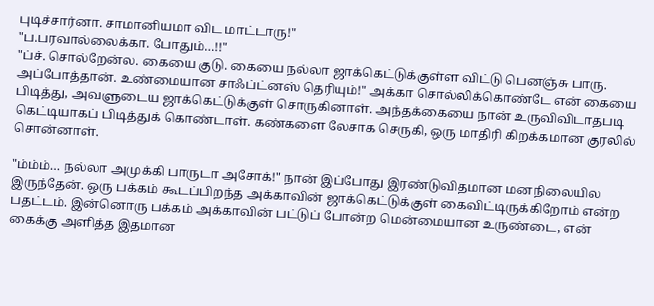புடிச்சார்னா. சாமானியமா விட மாட்டாரு!"
"ப.பரவால்லைக்கா. போதும்…!!"
"ப்ச். சொல்றேன்ல. கையை குடு. கையை நல்லா ஜாக்கெட்டுக்குள்ள விட்டு பெனஞ்சு பாரு. அப்போத்தான். உண்மையான சாஃப்ட்னஸ் தெரியும்!" அக்கா சொல்லிக்கொண்டே என் கையை பிடித்து, அவளுடைய ஜாக்கெட்டுக்குள் சொருகினாள். அந்தக்கையை நான் உருவிவிடாதபடி கெட்டியாகப் பிடித்துக் கொண்டாள். கண்களை லேசாக செருகி, ஒரு மாதிரி கிறக்கமான குரலில் சொன்னாள்.

"ம்ம்ம்… நல்லா அமுக்கி பாருடா அசோக்!" நான் இப்போது இரண்டுவிதமான மனநிலையில
இருந்தேன். ஒரு பக்கம் கூடப்பிறந்த அக்காவின் ஜாக்கெட்டுக்குள் கைவிட்டிருக்கிறோம் என்ற பதட்டம். இன்னொரு பக்கம் அக்காவின் பட்டுப் போன்ற மென்மையான உருண்டை, என் கைக்கு அளித்த இதமான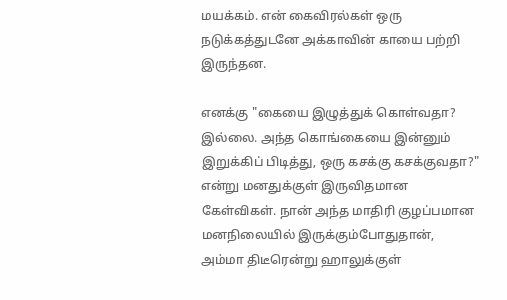மயக்கம். என் கைவிரல்கள் ஒரு நடுக்கத்துடனே அக்காவின் காயை பற்றி இருந்தன.

எனக்கு "கையை இழுத்துக் கொள்வதா? இல்லை. அந்த கொங்கையை இன்னும் இறுக்கிப் பிடித்து, ஒரு கசக்கு கசக்குவதா?" என்று மனதுக்குள் இருவிதமான கேள்விகள். நான் அந்த மாதிரி குழப்பமான மனநிலையில் இருக்கும்போதுதான், அம்மா திடீரென்று ஹாலுக்குள்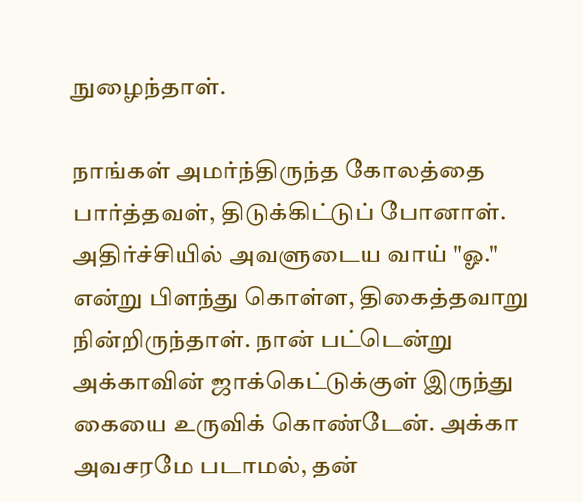நுழைந்தாள்.

நாங்கள் அமர்ந்திருந்த கோலத்தை பார்த்தவள், திடுக்கிட்டுப் போனாள். அதிர்ச்சியில் அவளுடைய வாய் "ஓ." என்று பிளந்து கொள்ள, திகைத்தவாறு நின்றிருந்தாள். நான் பட்டென்று அக்காவின் ஜாக்கெட்டுக்குள் இருந்து கையை உருவிக் கொண்டேன். அக்கா அவசரமே படாமல், தன்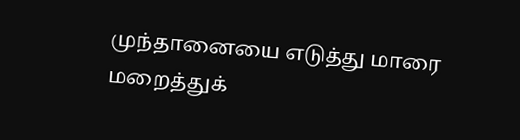முந்தானையை எடுத்து மாரை மறைத்துக்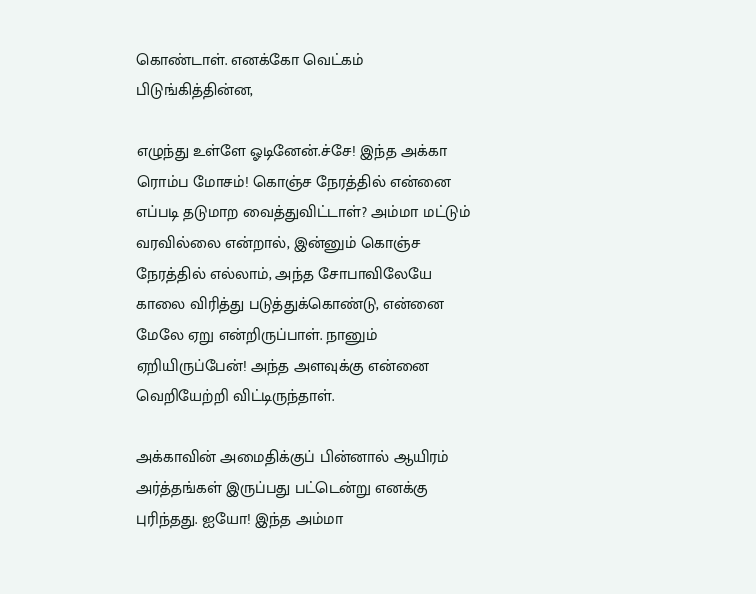கொண்டாள். எனக்கோ வெட்கம் பிடுங்கித்தின்ன,

எழுந்து உள்ளே ஓடினேன்.ச்சே! இந்த அக்கா ரொம்ப மோசம்! கொஞ்ச நேரத்தில் என்னை எப்படி தடுமாற வைத்துவிட்டாள்? அம்மா மட்டும் வரவில்லை என்றால், இன்னும் கொஞ்ச நேரத்தில் எல்லாம், அந்த சோபாவிலேயே காலை விரித்து படுத்துக்கொண்டு, என்னை மேலே ஏறு என்றிருப்பாள். நானும் ஏறியிருப்பேன்! அந்த அளவுக்கு என்னை வெறியேற்றி விட்டிருந்தாள்.

அக்காவின் அமைதிக்குப் பின்னால் ஆயிரம் அர்த்தங்கள் இருப்பது பட்டென்று எனக்கு புரிந்தது. ஐயோ! இந்த அம்மா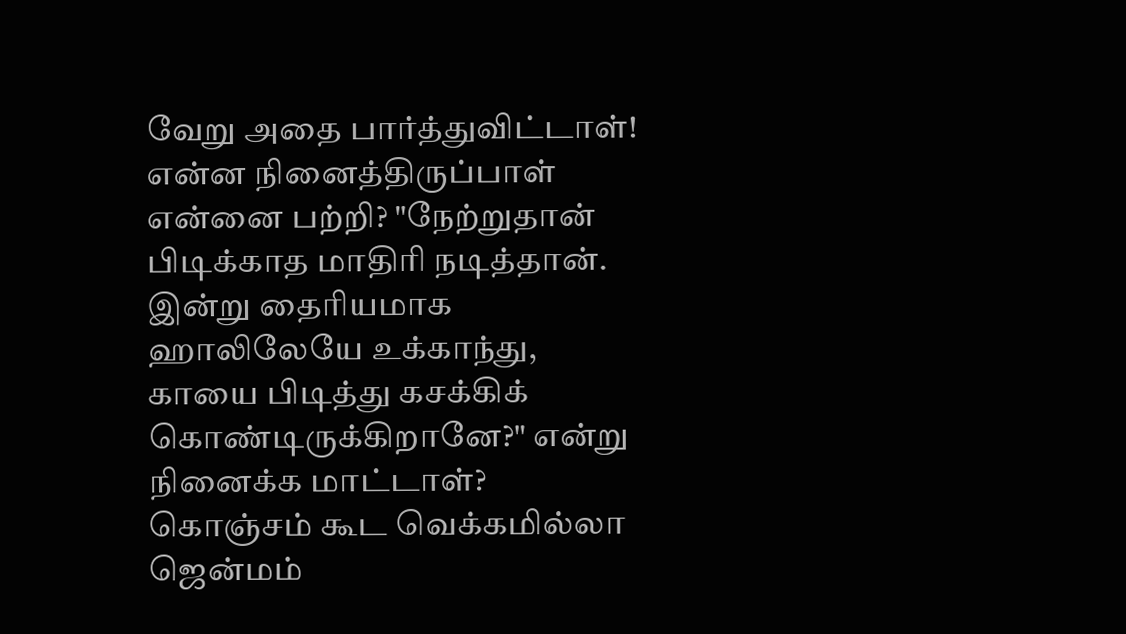வேறு அதை பார்த்துவிட்டாள்! என்ன நினைத்திருப்பாள் என்னை பற்றி? "நேற்றுதான் பிடிக்காத மாதிரி நடித்தான். இன்று தைரியமாக ஹாலிலேயே உக்காந்து, காயை பிடித்து கசக்கிக் கொண்டிருக்கிறானே?" என்று நினைக்க மாட்டாள்? கொஞ்சம் கூட வெக்கமில்லா ஜென்மம்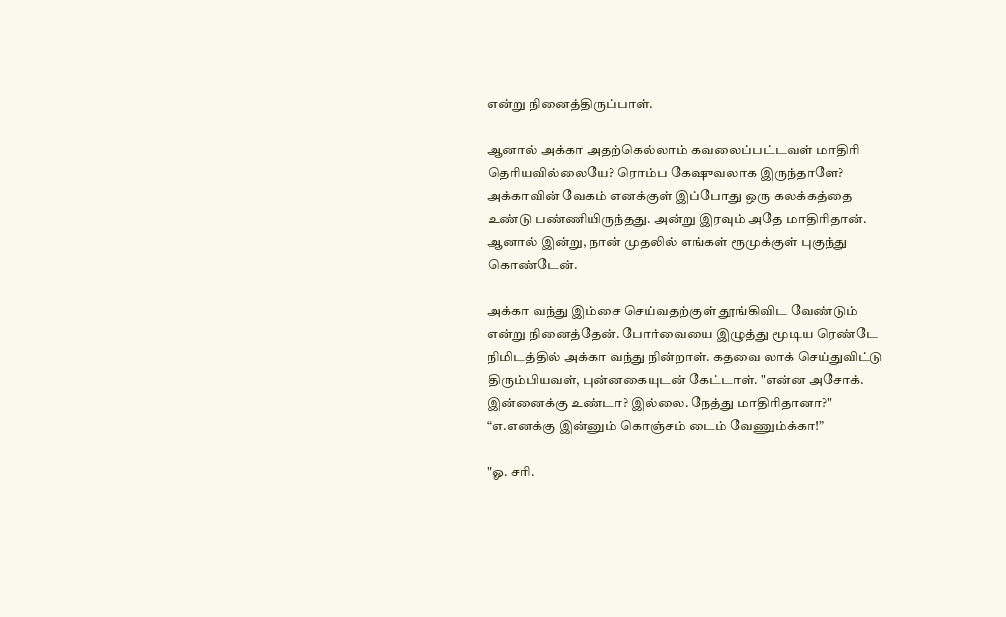என்று நினைத்திருப்பாள்.

ஆனால் அக்கா அதற்கெல்லாம் கவலைப்பட்டவள் மாதிரி தெரியவில்லையே? ரொம்ப கேஷுவலாக இருந்தாளே? அக்காவின் வேகம் எனக்குள் இப்போது ஒரு கலக்கத்தை உண்டு பண்ணியிருந்தது. அன்று இரவும் அதே மாதிரிதான். ஆனால் இன்று, நான் முதலில் எங்கள் ரூமுக்குள் புகுந்து கொண்டேன்.

அக்கா வந்து இம்சை செய்வதற்குள் தூங்கிவிட வேண்டும் என்று நினைத்தேன். போர்வையை இழுத்து மூடிய ரெண்டே நிமிடத்தில் அக்கா வந்து நின்றாள். கதவை லாக் செய்துவிட்டு திரும்பியவள், புன்னகையுடன் கேட்டாள். "என்ன அசோக். இன்னைக்கு உண்டா? இல்லை. நேத்து மாதிரிதானா?"
“எ.எனக்கு இன்னும் கொஞ்சம் டைம் வேணும்க்கா!”

"ஓ. சரி.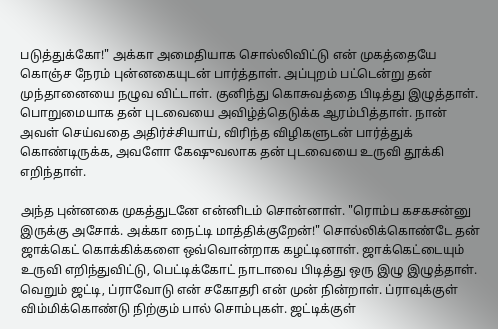படுத்துக்கோ!" அக்கா அமைதியாக சொல்லிவிட்டு என் முகத்தையே கொஞ்ச நேரம் புன்னகையுடன் பார்த்தாள். அப்புறம் பட்டென்று தன் முந்தானையை நழுவ விட்டாள். குனிந்து கொசுவத்தை பிடித்து இழுத்தாள். பொறுமையாக தன் புடவையை அவிழ்த்தெடுக்க ஆரம்பித்தாள். நான் அவள் செய்வதை அதிர்ச்சியாய், விரிந்த விழிகளுடன் பார்த்துக் கொண்டிருக்க, அவளோ கேஷுவலாக தன் புடவையை உருவி தூக்கி எறிந்தாள்.

அந்த புன்னகை முகத்துடனே என்னிடம் சொன்னாள். "ரொம்ப கசகசன்னு இருக்கு அசோக். அக்கா நைட்டி மாத்திக்குறேன்!" சொல்லிக்கொண்டே தன் ஜாக்கெட் கொக்கிக்களை ஒவ்வொன்றாக கழட்டினாள். ஜாக்கெட்டையும் உருவி எறிந்துவிட்டு, பெட்டிக்கோட் நாடாவை பிடித்து ஒரு இழு இழுத்தாள். வெறும் ஜட்டி, ப்ராவோடு என் சகோதரி என் முன் நின்றாள். ப்ராவுக்குள் விம்மிக்கொண்டு நிற்கும் பால் சொம்புகள். ஜட்டிக்குள்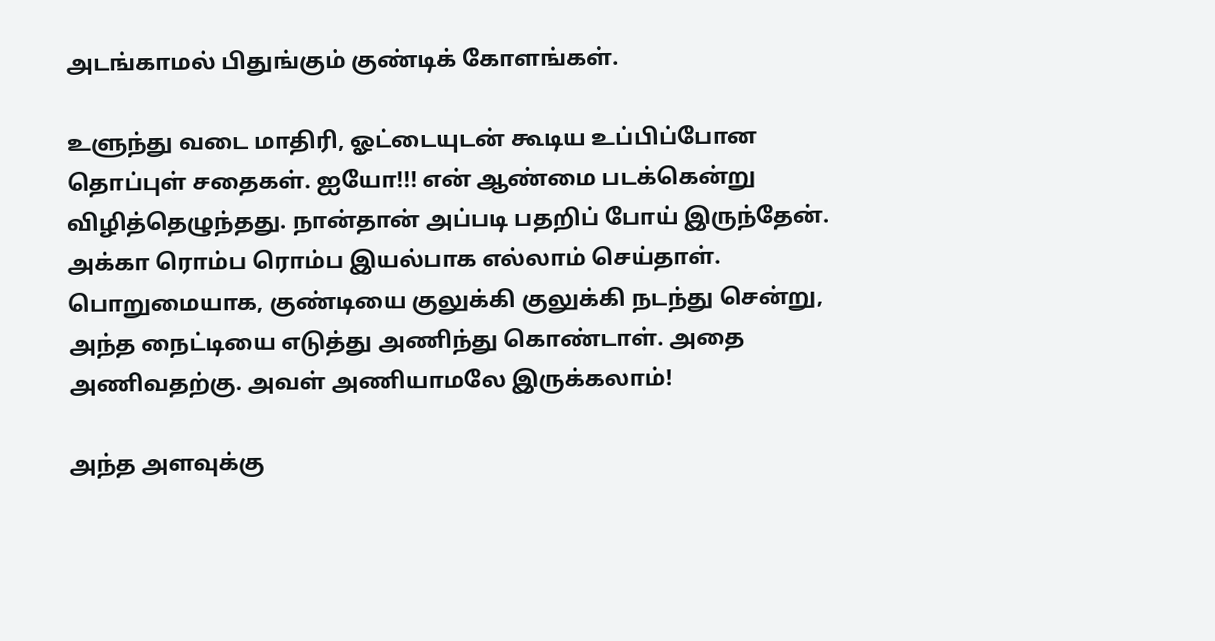அடங்காமல் பிதுங்கும் குண்டிக் கோளங்கள்.

உளுந்து வடை மாதிரி, ஓட்டையுடன் கூடிய உப்பிப்போன தொப்புள் சதைகள். ஐயோ!!! என் ஆண்மை படக்கென்று விழித்தெழுந்தது. நான்தான் அப்படி பதறிப் போய் இருந்தேன். அக்கா ரொம்ப ரொம்ப இயல்பாக எல்லாம் செய்தாள். பொறுமையாக, குண்டியை குலுக்கி குலுக்கி நடந்து சென்று, அந்த நைட்டியை எடுத்து அணிந்து கொண்டாள். அதை அணிவதற்கு. அவள் அணியாமலே இருக்கலாம்!

அந்த அளவுக்கு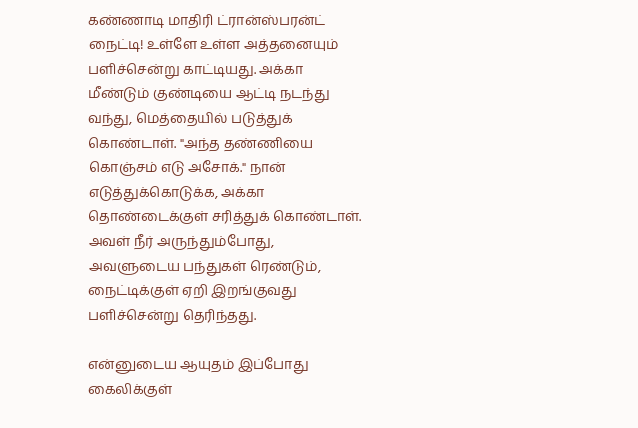கண்ணாடி மாதிரி ட்ரான்ஸ்பரன்ட் நைட்டி! உள்ளே உள்ள அத்தனையும் பளிச்சென்று காட்டியது. அக்கா மீண்டும் குண்டியை ஆட்டி நடந்து வந்து, மெத்தையில் படுத்துக் கொண்டாள். "அந்த தண்ணியை கொஞ்சம் எடு அசோக்." நான் எடுத்துக்கொடுக்க, அக்கா தொண்டைக்குள் சரித்துக் கொண்டாள். அவள் நீர் அருந்தும்போது, அவளுடைய பந்துகள் ரெண்டும், நைட்டிக்குள் ஏறி இறங்குவது பளிச்சென்று தெரிந்தது.

என்னுடைய ஆயுதம் இப்போது கைலிக்குள்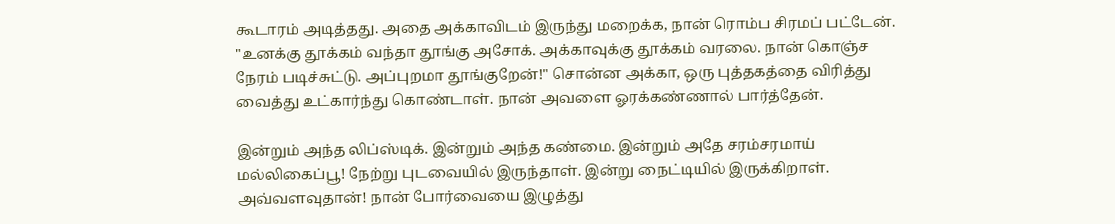கூடாரம் அடித்தது. அதை அக்காவிடம் இருந்து மறைக்க, நான் ரொம்ப சிரமப் பட்டேன். "உனக்கு தூக்கம் வந்தா தூங்கு அசோக். அக்காவுக்கு தூக்கம் வரலை. நான் கொஞ்ச நேரம் படிச்சுட்டு. அப்புறமா தூங்குறேன்!" சொன்ன அக்கா, ஒரு புத்தகத்தை விரித்து வைத்து உட்கார்ந்து கொண்டாள். நான் அவளை ஓரக்கண்ணால் பார்த்தேன்.

இன்றும் அந்த லிப்ஸ்டிக். இன்றும் அந்த கண்மை. இன்றும் அதே சரம்சரமாய் மல்லிகைப்பூ! நேற்று புடவையில் இருந்தாள். இன்று நைட்டியில் இருக்கிறாள். அவ்வளவுதான்! நான் போர்வையை இழுத்து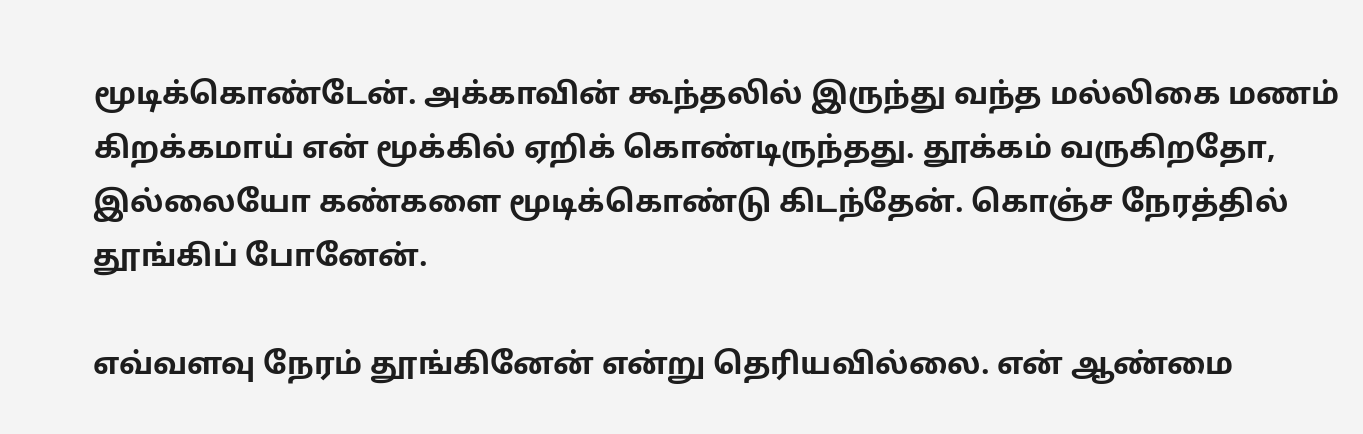மூடிக்கொண்டேன். அக்காவின் கூந்தலில் இருந்து வந்த மல்லிகை மணம் கிறக்கமாய் என் மூக்கில் ஏறிக் கொண்டிருந்தது. தூக்கம் வருகிறதோ, இல்லையோ கண்களை மூடிக்கொண்டு கிடந்தேன். கொஞ்ச நேரத்தில் தூங்கிப் போனேன்.

எவ்வளவு நேரம் தூங்கினேன் என்று தெரியவில்லை. என் ஆண்மை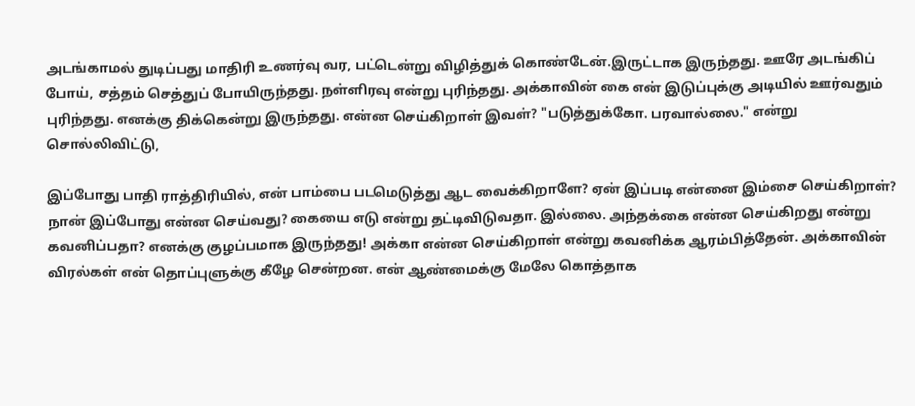அடங்காமல் துடிப்பது மாதிரி உணர்வு வர, பட்டென்று விழித்துக் கொண்டேன்.இருட்டாக இருந்தது. ஊரே அடங்கிப் போய், சத்தம் செத்துப் போயிருந்தது. நள்ளிரவு என்று புரிந்தது. அக்காவின் கை என் இடுப்புக்கு அடியில் ஊர்வதும் புரிந்தது. எனக்கு திக்கென்று இருந்தது. என்ன செய்கிறாள் இவள்? "படுத்துக்கோ. பரவால்லை." என்று சொல்லிவிட்டு,

இப்போது பாதி ராத்திரியில், என் பாம்பை படமெடுத்து ஆட வைக்கிறாளே? ஏன் இப்படி என்னை இம்சை செய்கிறாள்? நான் இப்போது என்ன செய்வது? கையை எடு என்று தட்டிவிடுவதா. இல்லை. அந்தக்கை என்ன செய்கிறது என்று கவனிப்பதா? எனக்கு குழப்பமாக இருந்தது! அக்கா என்ன செய்கிறாள் என்று கவனிக்க ஆரம்பித்தேன். அக்காவின் விரல்கள் என் தொப்புளுக்கு கீழே சென்றன. என் ஆண்மைக்கு மேலே கொத்தாக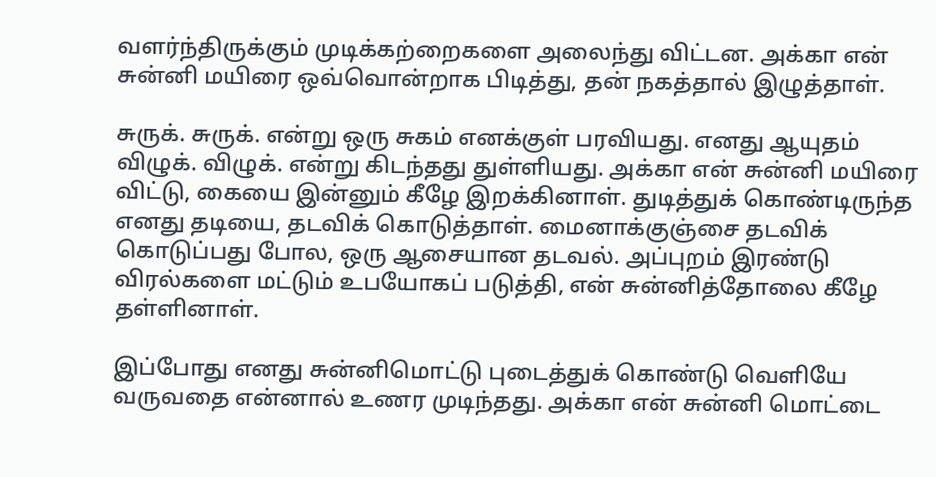வளர்ந்திருக்கும் முடிக்கற்றைகளை அலைந்து விட்டன. அக்கா என் சுன்னி மயிரை ஒவ்வொன்றாக பிடித்து, தன் நகத்தால் இழுத்தாள்.

சுருக். சுருக். என்று ஒரு சுகம் எனக்குள் பரவியது. எனது ஆயுதம் விழுக். விழுக். என்று கிடந்தது துள்ளியது. அக்கா என் சுன்னி மயிரை விட்டு, கையை இன்னும் கீழே இறக்கினாள். துடித்துக் கொண்டிருந்த எனது தடியை, தடவிக் கொடுத்தாள். மைனாக்குஞ்சை தடவிக் கொடுப்பது போல, ஒரு ஆசையான தடவல். அப்புறம் இரண்டு விரல்களை மட்டும் உபயோகப் படுத்தி, என் சுன்னித்தோலை கீழே தள்ளினாள்.

இப்போது எனது சுன்னிமொட்டு புடைத்துக் கொண்டு வெளியே வருவதை என்னால் உணர முடிந்தது. அக்கா என் சுன்னி மொட்டை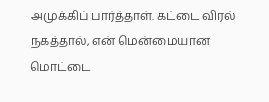அமுக்கிப் பார்த்தாள். கட்டை விரல் நகத்தால், என் மென்மையான மொட்டை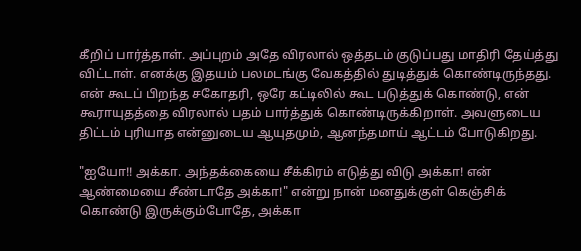கீறிப் பார்த்தாள். அப்புறம் அதே விரலால் ஒத்தடம் குடுப்பது மாதிரி தேய்த்து விட்டாள். எனக்கு இதயம் பலமடங்கு வேகத்தில் துடித்துக் கொண்டிருந்தது. என் கூடப் பிறந்த சகோதரி, ஒரே கட்டிலில் கூட படுத்துக் கொண்டு, என் கூராயுதத்தை விரலால் பதம் பார்த்துக் கொண்டிருக்கிறாள். அவளுடைய திட்டம் புரியாத என்னுடைய ஆயுதமும், ஆனந்தமாய் ஆட்டம் போடுகிறது.

"ஐயோ!! அக்கா. அந்தக்கையை சீக்கிரம் எடுத்து விடு அக்கா! என் ஆண்மையை சீண்டாதே அக்கா!" என்று நான் மனதுக்குள் கெஞ்சிக் கொண்டு இருக்கும்போதே, அக்கா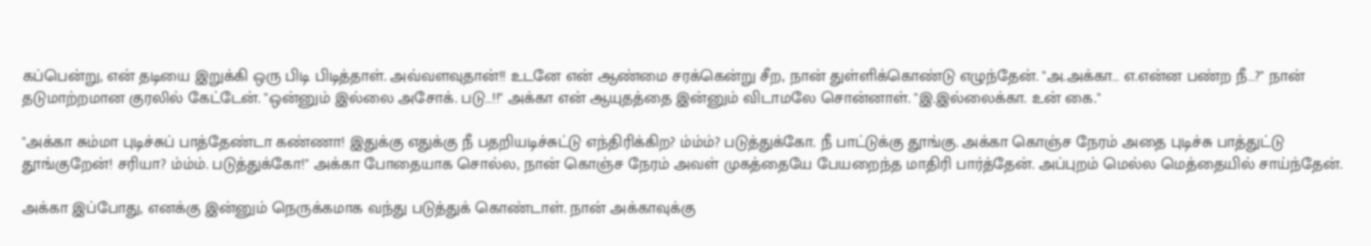கப்பென்று, என் தடியை இறுக்கி ஒரு பிடி பிடித்தாள். அவ்வளவுதான்!! உடனே என் ஆண்மை சரக்கென்று சீற, நான் துள்ளிக்கொண்டு எழுந்தேன். "அ.அக்கா… எ.என்ன பண்ற நீ…?" நான் தடுமாற்றமான குரலில் கேட்டேன். "ஒன்னும் இல்லை அசோக். படு…!!" அக்கா என் ஆயுதத்தை இன்னும் விடாமலே சொன்னாள். "இ.இல்லைக்கா. உன் கை."

"அக்கா சும்மா புடிச்சுப் பாத்தேண்டா கண்ணா! இதுக்கு எதுக்கு நீ பதறியடிச்சுட்டு எந்திரிக்கிற? ம்ம்ம்? படுத்துக்கோ. நீ பாட்டுக்கு தூங்கு. அக்கா கொஞ்ச நேரம் அதை புடிச்சு பாத்துட்டு தூங்குறேன்! சரியா? ம்ம்ம். படுத்துக்கோ!" அக்கா போதையாக சொல்ல, நான் கொஞ்ச நேரம் அவள் முகத்தையே பேயறைந்த மாதிரி பார்த்தேன். அப்புறம் மெல்ல மெத்தையில் சாய்ந்தேன்.

அக்கா இப்போது, எனக்கு இன்னும் நெருக்கமாக வந்து படுத்துக் கொண்டாள். நான் அக்காவுக்கு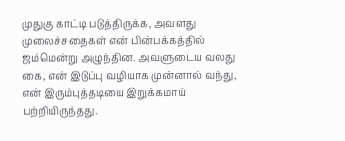முதுகு காட்டி படுத்திருக்க, அவளது முலைச்சதைகள் என் பின்பக்கத்தில் ஜம்மென்று அழுந்தின. அவளுடைய வலது கை, என் இடுப்பு வழியாக முன்னால் வந்து, என் இரும்புத்தடியை இறுக்கமாய் பற்றியிருந்தது.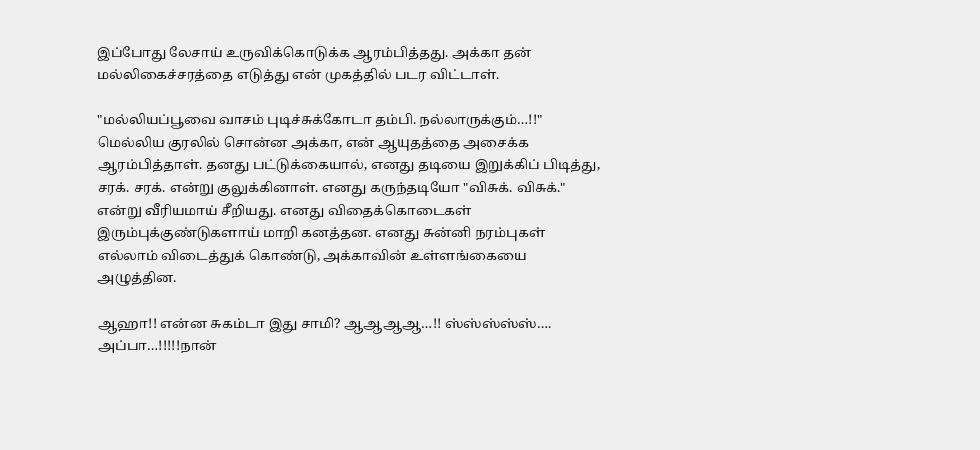இப்போது லேசாய் உருவிக்கொடுக்க ஆரம்பித்தது. அக்கா தன் மல்லிகைச்சரத்தை எடுத்து என் முகத்தில் படர விட்டாள்.

"மல்லியப்பூவை வாசம் புடிச்சுக்கோடா தம்பி. நல்லாருக்கும்…!!" மெல்லிய குரலில் சொன்ன அக்கா, என் ஆயுதத்தை அசைக்க ஆரம்பித்தாள். தனது பட்டுக்கையால், எனது தடியை இறுக்கிப் பிடித்து, சரக். சரக். என்று குலுக்கினாள். எனது கருந்தடியோ "விசுக். விசுக்." என்று வீரியமாய் சீறியது. எனது விதைக்கொடைகள் இரும்புக்குண்டுகளாய் மாறி கனத்தன. எனது சுன்னி நரம்புகள் எல்லாம் விடைத்துக் கொண்டு, அக்காவின் உள்ளங்கையை அழுத்தின.

ஆஹா!! என்ன சுகம்டா இது சாமி? ஆஆஆஆ…!! ஸ்ஸ்ஸ்ஸ்ஸ்…. அப்பா…!!!!!நான்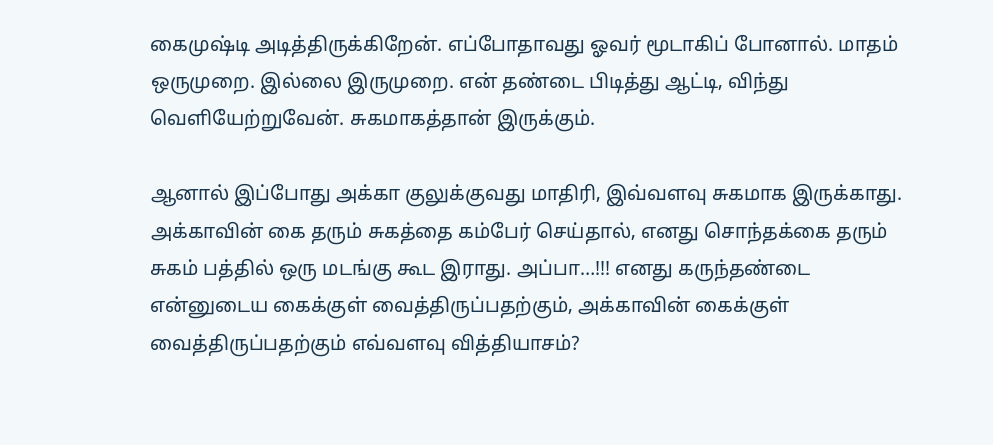கைமுஷ்டி அடித்திருக்கிறேன். எப்போதாவது ஓவர் மூடாகிப் போனால். மாதம் ஒருமுறை. இல்லை இருமுறை. என் தண்டை பிடித்து ஆட்டி, விந்து வெளியேற்றுவேன். சுகமாகத்தான் இருக்கும்.

ஆனால் இப்போது அக்கா குலுக்குவது மாதிரி, இவ்வளவு சுகமாக இருக்காது. அக்காவின் கை தரும் சுகத்தை கம்பேர் செய்தால், எனது சொந்தக்கை தரும் சுகம் பத்தில் ஒரு மடங்கு கூட இராது. அப்பா…!!! எனது கருந்தண்டை என்னுடைய கைக்குள் வைத்திருப்பதற்கும், அக்காவின் கைக்குள் வைத்திருப்பதற்கும் எவ்வளவு வித்தியாசம்?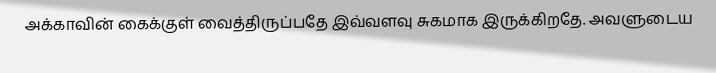அக்காவின் கைக்குள் வைத்திருப்பதே இவ்வளவு சுகமாக இருக்கிறதே. அவளுடைய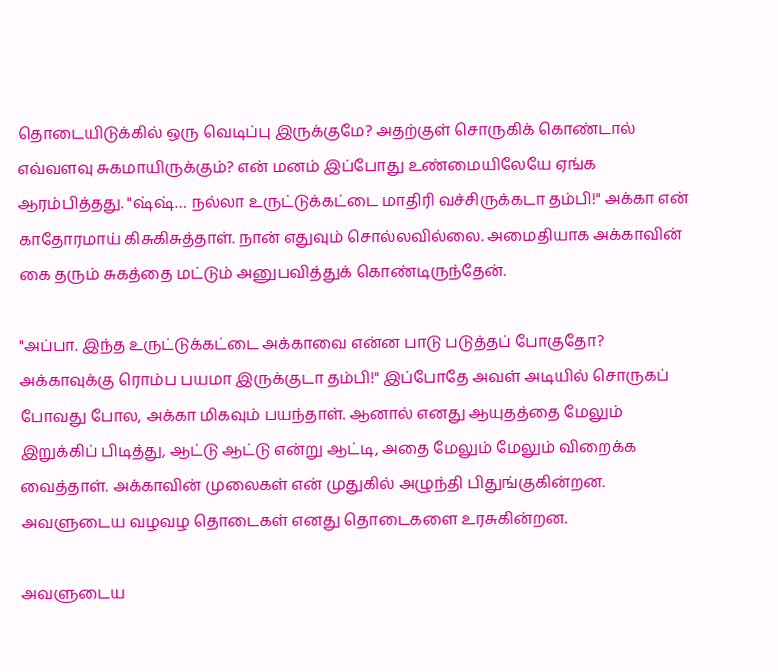தொடையிடுக்கில் ஒரு வெடிப்பு இருக்குமே? அதற்குள் சொருகிக் கொண்டால் எவ்வளவு சுகமாயிருக்கும்? என் மனம் இப்போது உண்மையிலேயே ஏங்க ஆரம்பித்தது. "ஷ்ஷ்… நல்லா உருட்டுக்கட்டை மாதிரி வச்சிருக்கடா தம்பி!" அக்கா என் காதோரமாய் கிசுகிசுத்தாள். நான் எதுவும் சொல்லவில்லை. அமைதியாக அக்காவின் கை தரும் சுகத்தை மட்டும் அனுபவித்துக் கொண்டிருந்தேன்.

"அப்பா. இந்த உருட்டுக்கட்டை அக்காவை என்ன பாடு படுத்தப் போகுதோ? அக்காவுக்கு ரொம்ப பயமா இருக்குடா தம்பி!" இப்போதே அவள் அடியில் சொருகப் போவது போல, அக்கா மிகவும் பயந்தாள். ஆனால் எனது ஆயுதத்தை மேலும் இறுக்கிப் பிடித்து, ஆட்டு ஆட்டு என்று ஆட்டி, அதை மேலும் மேலும் விறைக்க வைத்தாள். அக்காவின் முலைகள் என் முதுகில் அழுந்தி பிதுங்குகின்றன. அவளுடைய வழவழ தொடைகள் எனது தொடைகளை உரசுகின்றன.

அவளுடைய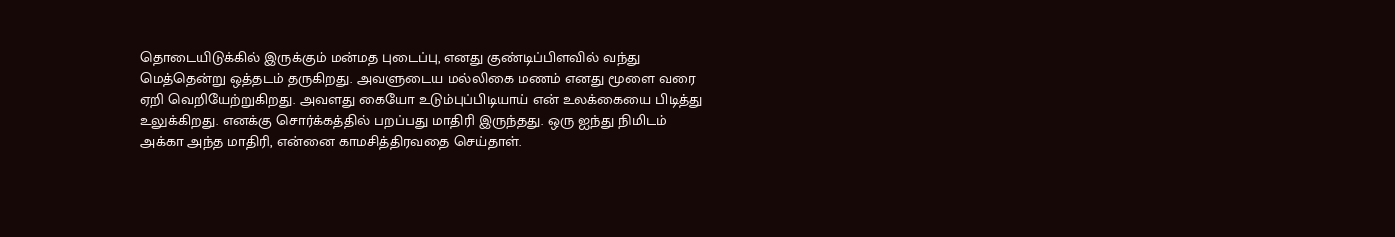தொடையிடுக்கில் இருக்கும் மன்மத புடைப்பு, எனது குண்டிப்பிளவில் வந்து மெத்தென்று ஒத்தடம் தருகிறது. அவளுடைய மல்லிகை மணம் எனது மூளை வரை ஏறி வெறியேற்றுகிறது. அவளது கையோ உடும்புப்பிடியாய் என் உலக்கையை பிடித்து உலுக்கிறது. எனக்கு சொர்க்கத்தில் பறப்பது மாதிரி இருந்தது. ஒரு ஐந்து நிமிடம் அக்கா அந்த மாதிரி, என்னை காமசித்திரவதை செய்தாள்.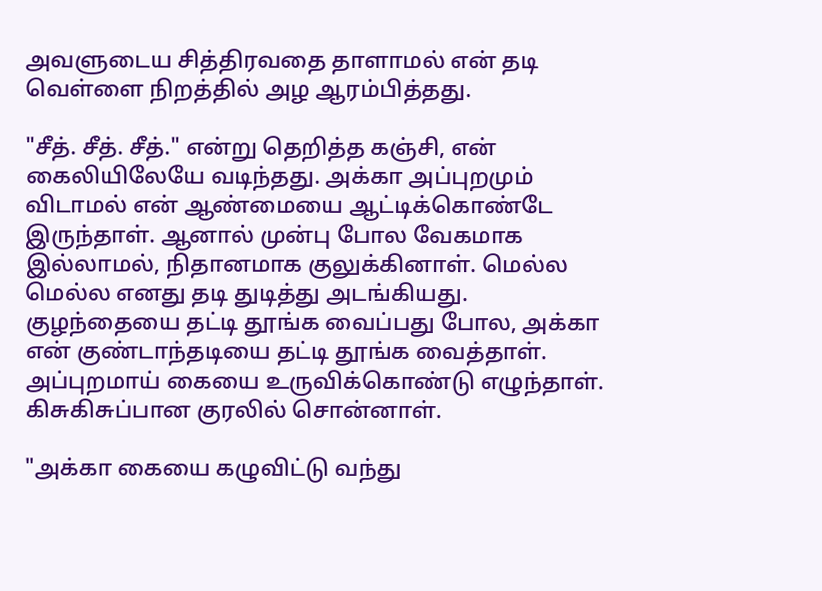அவளுடைய சித்திரவதை தாளாமல் என் தடி வெள்ளை நிறத்தில் அழ ஆரம்பித்தது.

"சீத். சீத். சீத்." என்று தெறித்த கஞ்சி, என் கைலியிலேயே வடிந்தது. அக்கா அப்புறமும் விடாமல் என் ஆண்மையை ஆட்டிக்கொண்டே இருந்தாள். ஆனால் முன்பு போல வேகமாக இல்லாமல், நிதானமாக குலுக்கினாள். மெல்ல மெல்ல எனது தடி துடித்து அடங்கியது. குழந்தையை தட்டி தூங்க வைப்பது போல, அக்கா என் குண்டாந்தடியை தட்டி தூங்க வைத்தாள். அப்புறமாய் கையை உருவிக்கொண்டு எழுந்தாள். கிசுகிசுப்பான குரலில் சொன்னாள்.

"அக்கா கையை கழுவிட்டு வந்து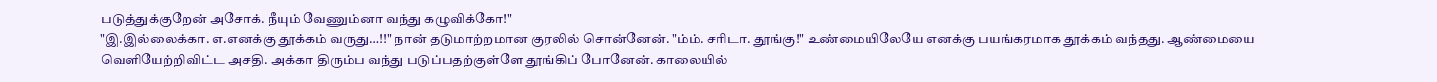படுத்துக்குறேன் அசோக். நீயும் வேணும்னா வந்து கழுவிக்கோ!"
"இ.இல்லைக்கா. எ.எனக்கு தூக்கம் வருது…!!" நான் தடுமாற்றமான குரலில் சொன்னேன். "ம்ம். சரிடா. தூங்கு!" உண்மையிலேயே எனக்கு பயங்கரமாக தூக்கம் வந்தது. ஆண்மையை வெளியேற்றிவிட்ட அசதி. அக்கா திரும்ப வந்து படுப்பதற்குள்ளே தூங்கிப் போனேன். காலையில்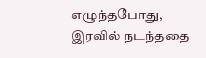எழுந்தபோது, இரவில் நடந்ததை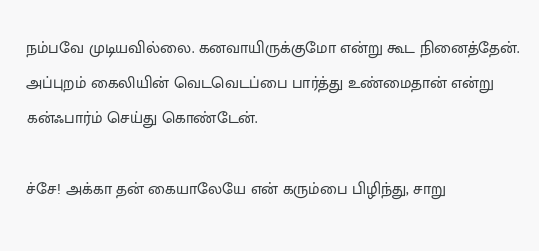நம்பவே முடியவில்லை. கனவாயிருக்குமோ என்று கூட நினைத்தேன். அப்புறம் கைலியின் வெடவெடப்பை பார்த்து உண்மைதான் என்று கன்ஃபார்ம் செய்து கொண்டேன்.

ச்சே! அக்கா தன் கையாலேயே என் கரும்பை பிழிந்து, சாறு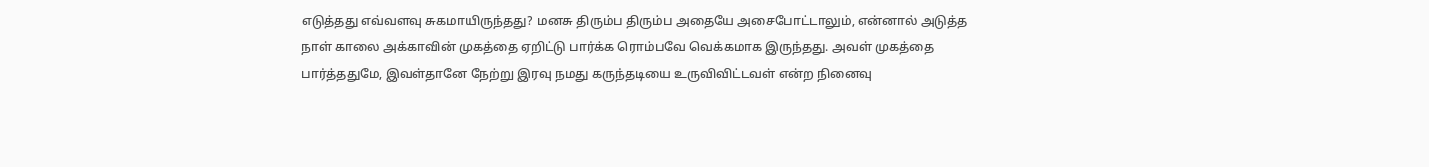எடுத்தது எவ்வளவு சுகமாயிருந்தது? மனசு திரும்ப திரும்ப அதையே அசைபோட்டாலும், என்னால் அடுத்த நாள் காலை அக்காவின் முகத்தை ஏறிட்டு பார்க்க ரொம்பவே வெக்கமாக இருந்தது. அவள் முகத்தை பார்த்ததுமே, இவள்தானே நேற்று இரவு நமது கருந்தடியை உருவிவிட்டவள் என்ற நினைவு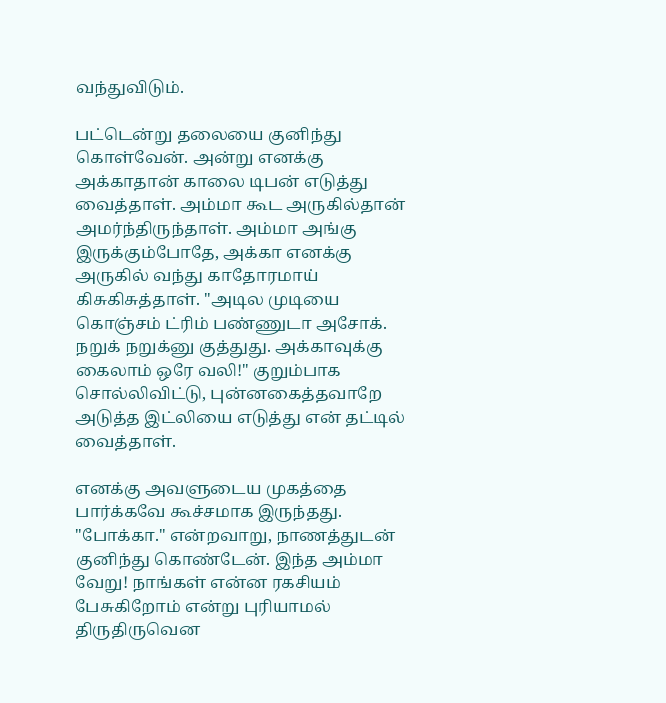வந்துவிடும்.

பட்டென்று தலையை குனிந்து கொள்வேன். அன்று எனக்கு அக்காதான் காலை டிபன் எடுத்து வைத்தாள். அம்மா கூட அருகில்தான் அமர்ந்திருந்தாள். அம்மா அங்கு இருக்கும்போதே, அக்கா எனக்கு அருகில் வந்து காதோரமாய் கிசுகிசுத்தாள். "அடில முடியை கொஞ்சம் ட்ரிம் பண்ணுடா அசோக். நறுக் நறுக்னு குத்துது. அக்காவுக்கு கைலாம் ஒரே வலி!" குறும்பாக சொல்லிவிட்டு, புன்னகைத்தவாறே அடுத்த இட்லியை எடுத்து என் தட்டில் வைத்தாள்.

எனக்கு அவளுடைய முகத்தை பார்க்கவே கூச்சமாக இருந்தது. "போக்கா." என்றவாறு, நாணத்துடன் குனிந்து கொண்டேன். இந்த அம்மா வேறு! நாங்கள் என்ன ரகசியம் பேசுகிறோம் என்று புரியாமல் திருதிருவென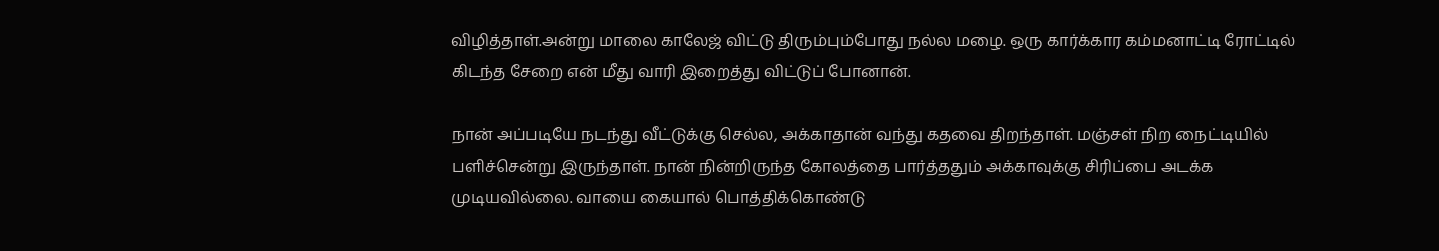விழித்தாள்.அன்று மாலை காலேஜ் விட்டு திரும்பும்போது நல்ல மழை. ஒரு கார்க்கார கம்மனாட்டி ரோட்டில் கிடந்த சேறை என் மீது வாரி இறைத்து விட்டுப் போனான்.

நான் அப்படியே நடந்து வீட்டுக்கு செல்ல, அக்காதான் வந்து கதவை திறந்தாள். மஞ்சள் நிற நைட்டியில் பளிச்சென்று இருந்தாள். நான் நின்றிருந்த கோலத்தை பார்த்ததும் அக்காவுக்கு சிரிப்பை அடக்க முடியவில்லை. வாயை கையால் பொத்திக்கொண்டு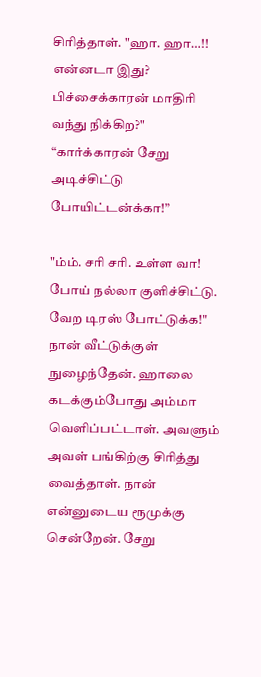சிரித்தாள். "ஹா. ஹா…!! என்னடா இது? பிச்சைக்காரன் மாதிரி வந்து நிக்கிற?"
“கார்க்காரன் சேறு அடிச்சிட்டு போயிட்டன்க்கா!”

"ம்ம். சரி சரி. உள்ள வா! போய் நல்லா குளிச்சிட்டு. வேற டிரஸ் போட்டுக்க!" நான் வீட்டுக்குள் நுழைந்தேன். ஹாலை கடக்கும்போது அம்மா வெளிப்பட்டாள். அவளும் அவள் பங்கிற்கு சிரித்து வைத்தாள். நான் என்னுடைய ரூமுக்கு சென்றேன். சேறு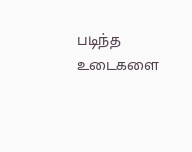படிந்த உடைகளை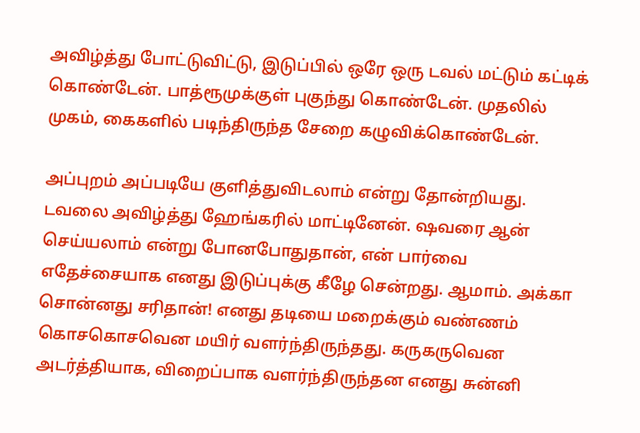அவிழ்த்து போட்டுவிட்டு, இடுப்பில் ஒரே ஒரு டவல் மட்டும் கட்டிக் கொண்டேன். பாத்ரூமுக்குள் புகுந்து கொண்டேன். முதலில் முகம், கைகளில் படிந்திருந்த சேறை கழுவிக்கொண்டேன்.

அப்புறம் அப்படியே குளித்துவிடலாம் என்று தோன்றியது. டவலை அவிழ்த்து ஹேங்கரில் மாட்டினேன். ஷவரை ஆன் செய்யலாம் என்று போனபோதுதான், என் பார்வை எதேச்சையாக எனது இடுப்புக்கு கீழே சென்றது. ஆமாம். அக்கா சொன்னது சரிதான்! எனது தடியை மறைக்கும் வண்ணம் கொசகொசவென மயிர் வளர்ந்திருந்தது. கருகருவென அடர்த்தியாக, விறைப்பாக வளர்ந்திருந்தன எனது சுன்னி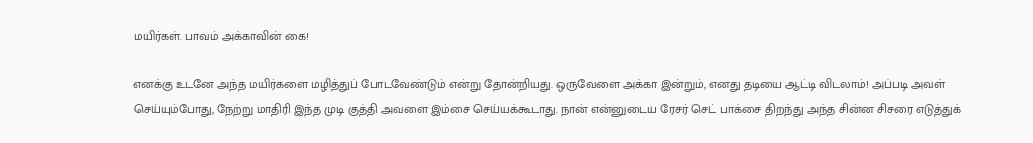மயிர்கள். பாவம் அக்காவின் கை!

எனக்கு உடனே அந்த மயிர்களை மழித்துப் போடவேண்டும் என்று தோன்றியது. ஒருவேளை அக்கா இன்றும், எனது தடியை ஆட்டி விடலாம்! அப்படி அவள் செய்யும்போது, நேற்று மாதிரி இந்த முடி குத்தி அவளை இம்சை செய்யக்கூடாது. நான் என்னுடைய ரேசர் செட் பாக்சை திறந்து அந்த சின்ன சிசரை எடுத்துக்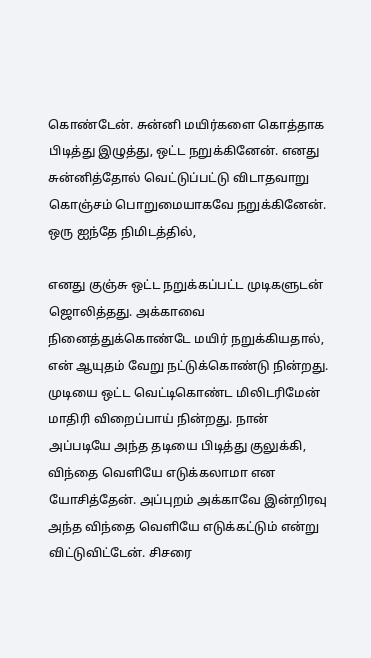கொண்டேன். சுன்னி மயிர்களை கொத்தாக பிடித்து இழுத்து, ஒட்ட நறுக்கினேன். எனது சுன்னித்தோல் வெட்டுப்பட்டு விடாதவாறு கொஞ்சம் பொறுமையாகவே நறுக்கினேன். ஒரு ஐந்தே நிமிடத்தில்,

எனது குஞ்சு ஒட்ட நறுக்கப்பட்ட முடிகளுடன் ஜொலித்தது. அக்காவை நினைத்துக்கொண்டே மயிர் நறுக்கியதால், என் ஆயுதம் வேறு நட்டுக்கொண்டு நின்றது. முடியை ஒட்ட வெட்டிகொண்ட மிலிடரிமேன் மாதிரி விறைப்பாய் நின்றது. நான் அப்படியே அந்த தடியை பிடித்து குலுக்கி, விந்தை வெளியே எடுக்கலாமா என யோசித்தேன். அப்புறம் அக்காவே இன்றிரவு அந்த விந்தை வெளியே எடுக்கட்டும் என்று விட்டுவிட்டேன். சிசரை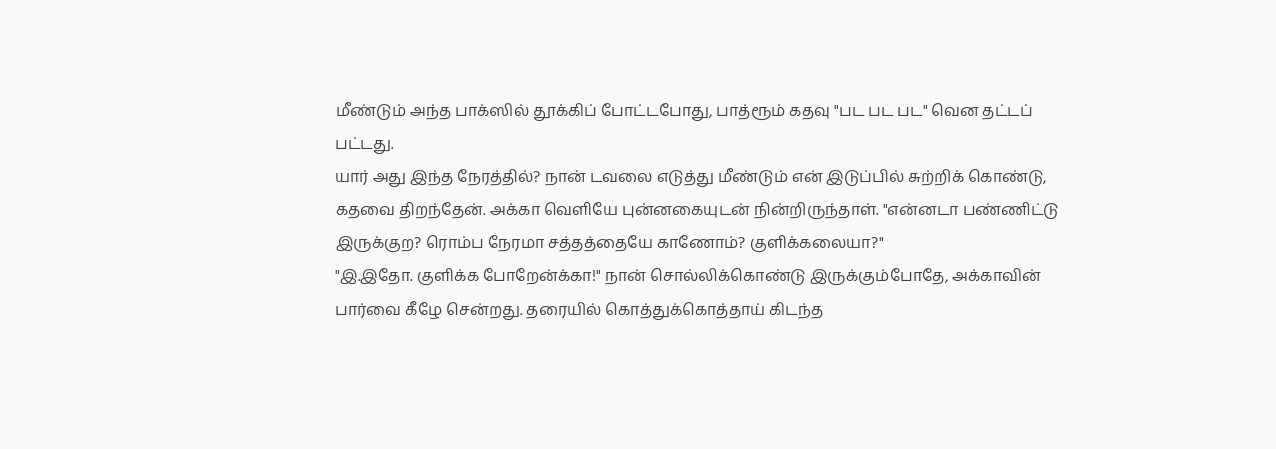மீண்டும் அந்த பாக்ஸில் தூக்கிப் போட்டபோது, பாத்ரூம் கதவு "பட பட பட" வென தட்டப் பட்டது.
யார் அது இந்த நேரத்தில்? நான் டவலை எடுத்து மீண்டும் என் இடுப்பில் சுற்றிக் கொண்டு, கதவை திறந்தேன். அக்கா வெளியே புன்னகையுடன் நின்றிருந்தாள். "என்னடா பண்ணிட்டு இருக்குற? ரொம்ப நேரமா சத்தத்தையே காணோம்? குளிக்கலையா?"
"இ.இதோ. குளிக்க போறேன்க்கா!" நான் சொல்லிக்கொண்டு இருக்கும்போதே, அக்காவின் பார்வை கீழே சென்றது. தரையில் கொத்துக்கொத்தாய் கிடந்த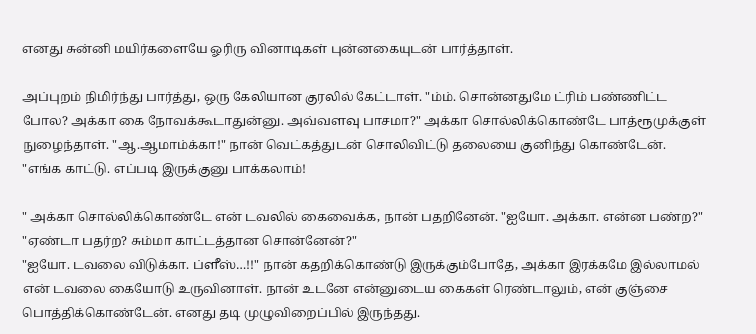எனது சுன்னி மயிர்களையே ஓரிரு வினாடிகள் புன்னகையுடன் பார்த்தாள்.

அப்புறம் நிமிர்ந்து பார்த்து, ஒரு கேலியான குரலில் கேட்டாள். "ம்ம். சொன்னதுமே ட்ரிம் பண்ணிட்ட போல? அக்கா கை நோவக்கூடாதுன்னு. அவ்வளவு பாசமா?" அக்கா சொல்லிக்கொண்டே பாத்ரூமுக்குள் நுழைந்தாள். "ஆ.ஆமாம்க்கா!" நான் வெட்கத்துடன் சொலிவிட்டு தலையை குனிந்து கொண்டேன். "எங்க காட்டு. எப்படி இருக்குனு பாக்கலாம்!

" அக்கா சொல்லிக்கொண்டே என் டவலில் கைவைக்க, நான் பதறினேன். "ஐயோ. அக்கா. என்ன பண்ற?"
"ஏண்டா பதர்ற? சும்மா காட்டத்தான சொன்னேன்?"
"ஐயோ. டவலை விடுக்கா. ப்ளீஸ்…!!" நான் கதறிக்கொண்டு இருக்கும்போதே, அக்கா இரக்கமே இல்லாமல் என் டவலை கையோடு உருவினாள். நான் உடனே என்னுடைய கைகள் ரெண்டாலும், என் குஞ்சை பொத்திக்கொண்டேன். எனது தடி முழுவிறைப்பில் இருந்தது.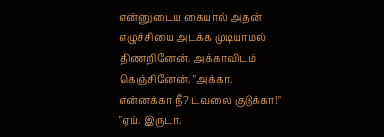என்னுடைய கையால் அதன் எழுச்சியை அடக்க முடியாமல் திணறினேன். அக்காவிடம் கெஞ்சினேன். "அக்கா. என்னக்கா நீ? டவலை குடுக்கா!"
"ஏய். இருடா.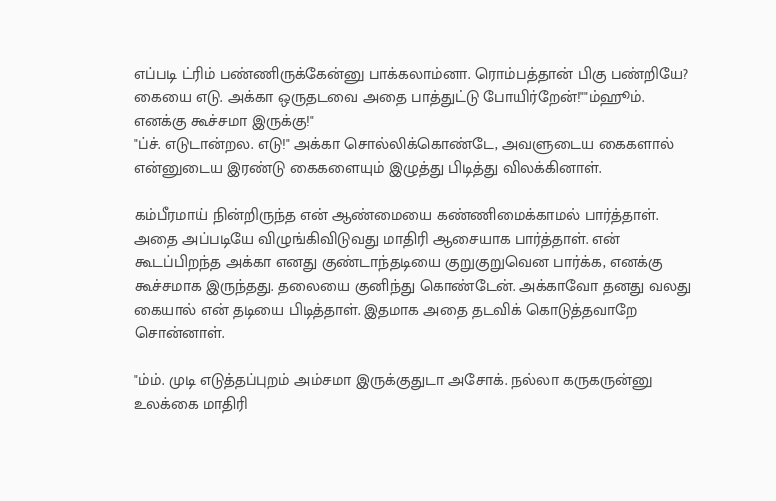எப்படி ட்ரிம் பண்ணிருக்கேன்னு பாக்கலாம்னா. ரொம்பத்தான் பிகு பண்றியே? கையை எடு. அக்கா ஒருதடவை அதை பாத்துட்டு போயிர்றேன்!""ம்ஹூம். எனக்கு கூச்சமா இருக்கு!"
"ப்ச். எடுடான்றல. எடு!" அக்கா சொல்லிக்கொண்டே, அவளுடைய கைகளால் என்னுடைய இரண்டு கைகளையும் இழுத்து பிடித்து விலக்கினாள்.

கம்பீரமாய் நின்றிருந்த என் ஆண்மையை கண்ணிமைக்காமல் பார்த்தாள். அதை அப்படியே விழுங்கிவிடுவது மாதிரி ஆசையாக பார்த்தாள். என் கூடப்பிறந்த அக்கா எனது குண்டாந்தடியை குறுகுறுவென பார்க்க, எனக்கு கூச்சமாக இருந்தது. தலையை குனிந்து கொண்டேன். அக்காவோ தனது வலது கையால் என் தடியை பிடித்தாள். இதமாக அதை தடவிக் கொடுத்தவாறே சொன்னாள்.

"ம்ம். முடி எடுத்தப்புறம் அம்சமா இருக்குதுடா அசோக். நல்லா கருகருன்னு உலக்கை மாதிரி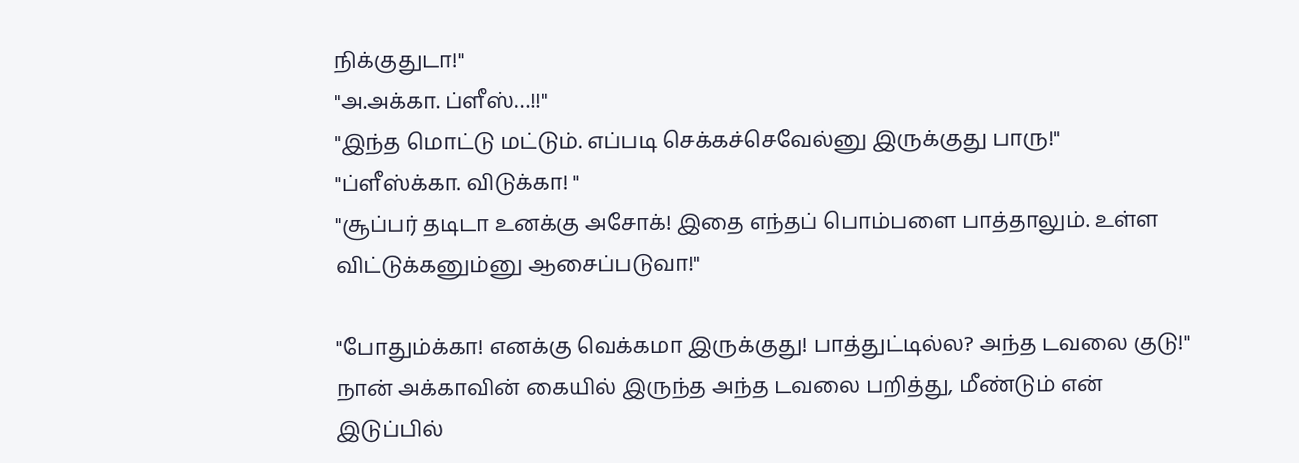நிக்குதுடா!"
"அ.அக்கா. ப்ளீஸ்…!!"
"இந்த மொட்டு மட்டும். எப்படி செக்கச்செவேல்னு இருக்குது பாரு!"
"ப்ளீஸ்க்கா. விடுக்கா! "
"சூப்பர் தடிடா உனக்கு அசோக்! இதை எந்தப் பொம்பளை பாத்தாலும். உள்ள விட்டுக்கனும்னு ஆசைப்படுவா!"

"போதும்க்கா! எனக்கு வெக்கமா இருக்குது! பாத்துட்டில்ல? அந்த டவலை குடு!" நான் அக்காவின் கையில் இருந்த அந்த டவலை பறித்து, மீண்டும் என் இடுப்பில்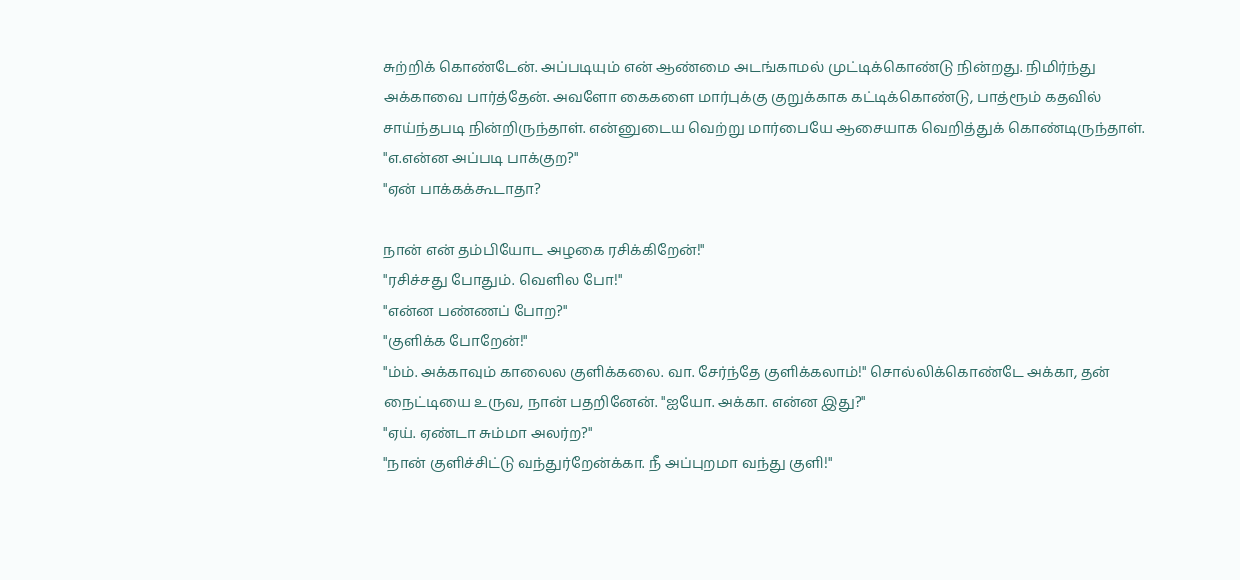சுற்றிக் கொண்டேன். அப்படியும் என் ஆண்மை அடங்காமல் முட்டிக்கொண்டு நின்றது. நிமிர்ந்து அக்காவை பார்த்தேன். அவளோ கைகளை மார்புக்கு குறுக்காக கட்டிக்கொண்டு, பாத்ரூம் கதவில் சாய்ந்தபடி நின்றிருந்தாள். என்னுடைய வெற்று மார்பையே ஆசையாக வெறித்துக் கொண்டிருந்தாள். "எ.என்ன அப்படி பாக்குற?"
"ஏன் பாக்கக்கூடாதா?

நான் என் தம்பியோட அழகை ரசிக்கிறேன்!"
"ரசிச்சது போதும். வெளில போ!"
"என்ன பண்ணப் போற?"
"குளிக்க போறேன்!"
"ம்ம். அக்காவும் காலைல குளிக்கலை. வா. சேர்ந்தே குளிக்கலாம்!" சொல்லிக்கொண்டே அக்கா, தன் நைட்டியை உருவ, நான் பதறினேன். "ஐயோ. அக்கா. என்ன இது?"
"ஏய். ஏண்டா சும்மா அலர்ற?"
"நான் குளிச்சிட்டு வந்துர்றேன்க்கா. நீ அப்புறமா வந்து குளி!"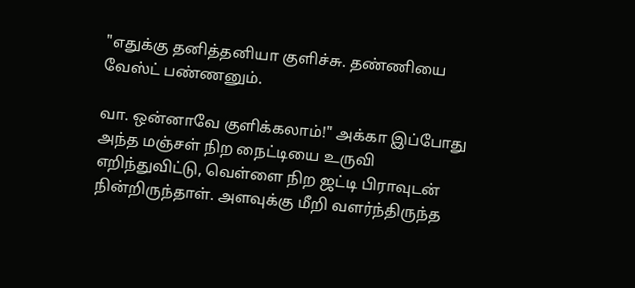"எதுக்கு தனித்தனியா குளிச்சு. தண்ணியை வேஸ்ட் பண்ணனும்.

வா. ஒன்னாவே குளிக்கலாம்!" அக்கா இப்போது அந்த மஞ்சள் நிற நைட்டியை உருவி எறிந்துவிட்டு, வெள்ளை நிற ஜட்டி பிராவுடன் நின்றிருந்தாள். அளவுக்கு மீறி வளர்ந்திருந்த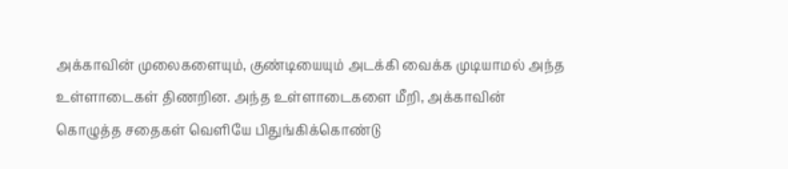அக்காவின் முலைகளையும், குண்டியையும் அடக்கி வைக்க முடியாமல் அந்த உள்ளாடைகள் திணறின. அந்த உள்ளாடைகளை மீறி, அக்காவின் கொழுத்த சதைகள் வெளியே பிதுங்கிக்கொண்டு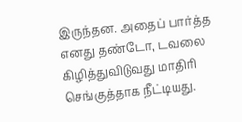இருந்தன. அதைப் பார்த்த எனது தண்டோ, டவலை கிழித்துவிடுவது மாதிரி செங்குத்தாக நீட்டியது.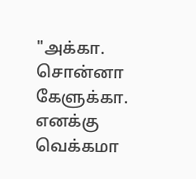"அக்கா. சொன்னா கேளுக்கா. எனக்கு வெக்கமா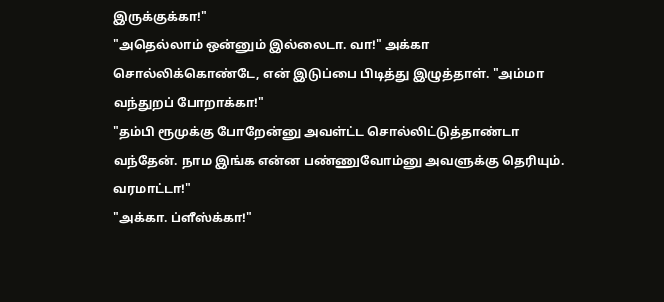இருக்குக்கா!"
"அதெல்லாம் ஒன்னும் இல்லைடா. வா!" அக்கா சொல்லிக்கொண்டே, என் இடுப்பை பிடித்து இழுத்தாள். "அம்மா வந்துறப் போறாக்கா!"
"தம்பி ரூமுக்கு போறேன்னு அவள்ட்ட சொல்லிட்டுத்தாண்டா வந்தேன். நாம இங்க என்ன பண்ணுவோம்னு அவளுக்கு தெரியும். வரமாட்டா!"
"அக்கா. ப்ளீஸ்க்கா!"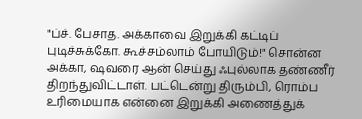"ப்ச். பேசாத. அக்காவை இறுக்கி கட்டிப் புடிச்சுக்கோ. கூச்சம்லாம் போயிடும்!" சொன்ன அக்கா, ஷவரை ஆன் செய்து ஃபுல்லாக தண்ணீர் திறந்துவிட்டாள். பட்டென்று திரும்பி, ரொம்ப உரிமையாக என்னை இறுக்கி அணைத்துக்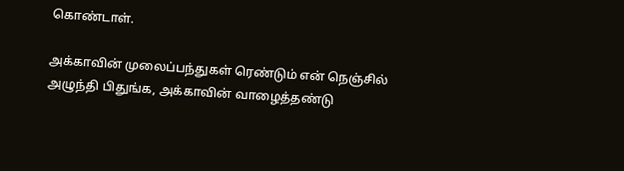கொண்டாள்.

அக்காவின் முலைப்பந்துகள் ரெண்டும் என் நெஞ்சில் அழுந்தி பிதுங்க, அக்காவின் வாழைத்தண்டு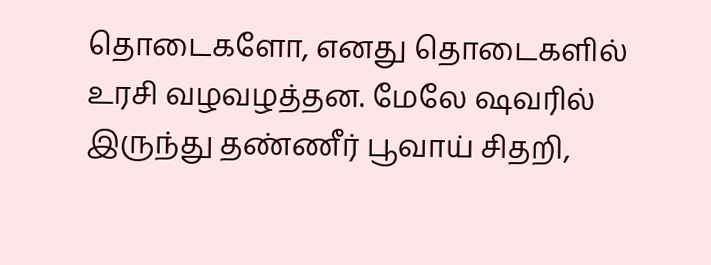தொடைகளோ, எனது தொடைகளில் உரசி வழவழத்தன. மேலே ஷவரில் இருந்து தண்ணீர் பூவாய் சிதறி,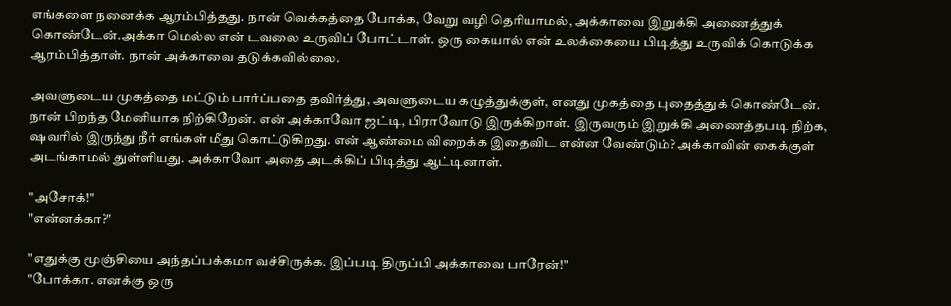எங்களை நனைக்க ஆரம்பித்தது. நான் வெக்கத்தை போக்க, வேறு வழி தெரியாமல், அக்காவை இறுக்கி அணைத்துக் கொண்டேன்.அக்கா மெல்ல என் டவலை உருவிப் போட்டாள். ஒரு கையால் என் உலக்கையை பிடித்து உருவிக் கொடுக்க ஆரம்பித்தாள். நான் அக்காவை தடுக்கவில்லை.

அவளுடைய முகத்தை மட்டும் பார்ப்பதை தவிர்த்து, அவளுடைய கழுத்துக்குள், எனது முகத்தை புதைத்துக் கொண்டேன். நான் பிறந்த மேனியாக நிற்கிறேன். என் அக்காவோ ஜட்டி, பிராவோடு இருக்கிறாள். இருவரும் இறுக்கி அணைத்தபடி நிற்க, ஷவரில் இருந்து நீர் எங்கள் மீது கொட்டுகிறது. என் ஆண்மை விறைக்க இதைவிட என்ன வேண்டும்? அக்காவின் கைக்குள் அடங்காமல் துள்ளியது. அக்காவோ அதை அடக்கிப் பிடித்து ஆட்டினாள்.

"அசோக்!"
"என்னக்கா?"

"எதுக்கு மூஞ்சியை அந்தப்பக்கமா வச்சிருக்க. இப்படி திருப்பி அக்காவை பாரேன்!"
"போக்கா. எனக்கு ஒரு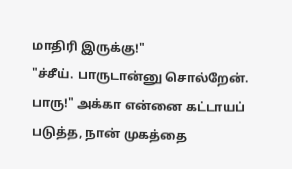மாதிரி இருக்கு!"
"ச்சீய். பாருடான்னு சொல்றேன். பாரு!" அக்கா என்னை கட்டாயப் படுத்த, நான் முகத்தை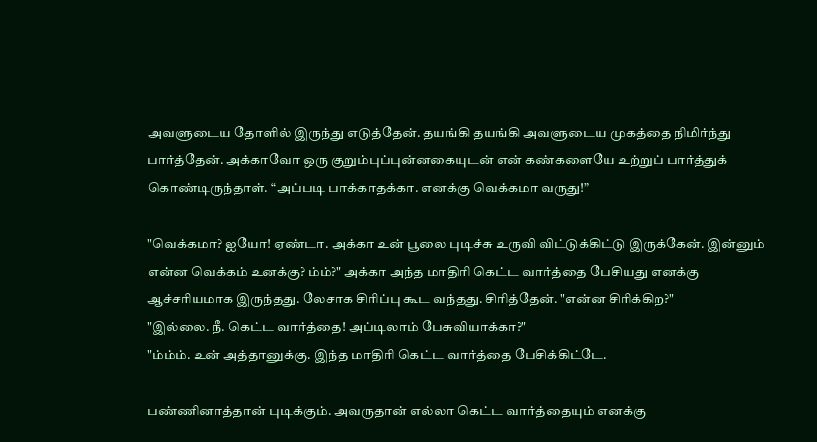அவளுடைய தோளில் இருந்து எடுத்தேன். தயங்கி தயங்கி அவளுடைய முகத்தை நிமிர்ந்து பார்த்தேன். அக்காவோ ஒரு குறும்புப்புன்னகையுடன் என் கண்களையே உற்றுப் பார்த்துக் கொண்டிருந்தாள். “அப்படி பாக்காதக்கா. எனக்கு வெக்கமா வருது!”

"வெக்கமா? ஐயோ! ஏண்டா. அக்கா உன் பூலை புடிச்சு உருவி விட்டுக்கிட்டு இருக்கேன். இன்னும் என்ன வெக்கம் உனக்கு? ம்ம்?" அக்கா அந்த மாதிரி கெட்ட வார்த்தை பேசியது எனக்கு ஆச்சரியமாக இருந்தது. லேசாக சிரிப்பு கூட வந்தது. சிரித்தேன். "என்ன சிரிக்கிற?"
"இல்லை. நீ. கெட்ட வார்த்தை! அப்டிலாம் பேசுவியாக்கா?"
"ம்ம்ம். உன் அத்தானுக்கு. இந்த மாதிரி கெட்ட வார்த்தை பேசிக்கிட்டே.

பண்ணினாத்தான் புடிக்கும். அவருதான் எல்லா கெட்ட வார்த்தையும் எனக்கு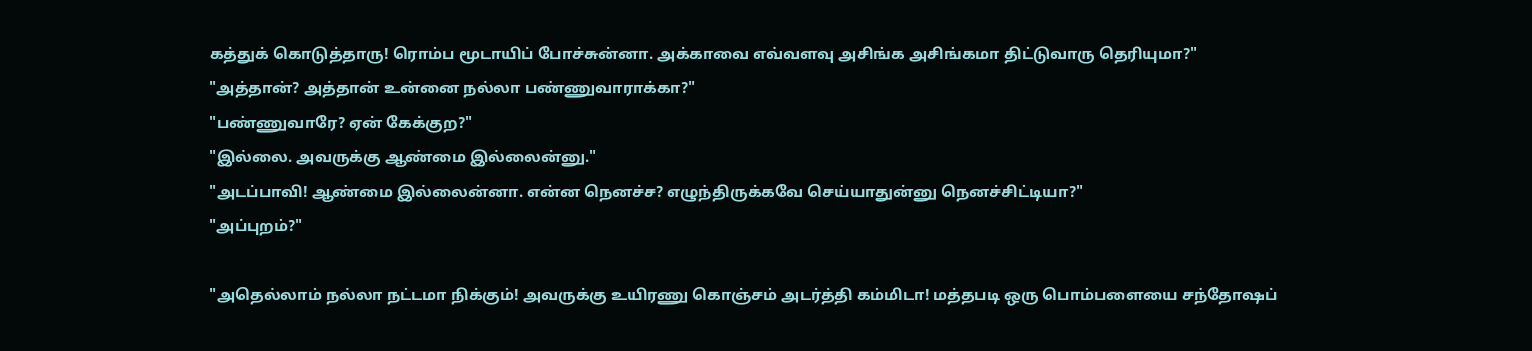கத்துக் கொடுத்தாரு! ரொம்ப மூடாயிப் போச்சுன்னா. அக்காவை எவ்வளவு அசிங்க அசிங்கமா திட்டுவாரு தெரியுமா?"
"அத்தான்? அத்தான் உன்னை நல்லா பண்ணுவாராக்கா?"
"பண்ணுவாரே? ஏன் கேக்குற?"
"இல்லை. அவருக்கு ஆண்மை இல்லைன்னு."
"அடப்பாவி! ஆண்மை இல்லைன்னா. என்ன நெனச்ச? எழுந்திருக்கவே செய்யாதுன்னு நெனச்சிட்டியா?"
"அப்புறம்?"

"அதெல்லாம் நல்லா நட்டமா நிக்கும்! அவருக்கு உயிரணு கொஞ்சம் அடர்த்தி கம்மிடா! மத்தபடி ஒரு பொம்பளையை சந்தோஷப்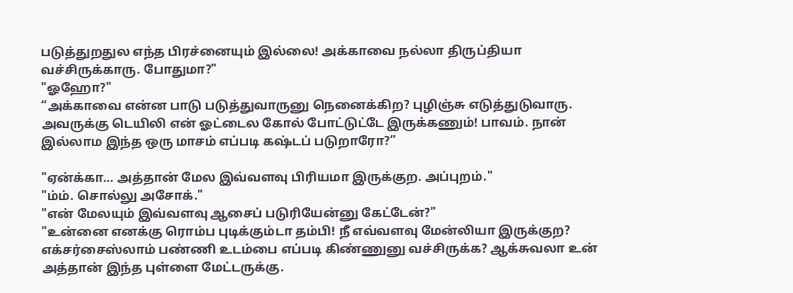படுத்துறதுல எந்த பிரச்னையும் இல்லை! அக்காவை நல்லா திருப்தியா வச்சிருக்காரு. போதுமா?"
"ஓஹோ?"
“அக்காவை என்ன பாடு படுத்துவாருனு நெனைக்கிற? புழிஞ்சு எடுத்துடுவாரு. அவருக்கு டெயிலி என் ஓட்டைல கோல் போட்டுட்டே இருக்கணும்! பாவம். நான் இல்லாம இந்த ஒரு மாசம் எப்படி கஷ்டப் படுறாரோ?”

"ஏன்க்கா… அத்தான் மேல இவ்வளவு பிரியமா இருக்குற. அப்புறம்."
"ம்ம். சொல்லு அசோக்."
"என் மேலயும் இவ்வளவு ஆசைப் படுரியேன்னு கேட்டேன்?"
"உன்னை எனக்கு ரொம்ப புடிக்கும்டா தம்பி! நீ எவ்வளவு மேன்லியா இருக்குற? எக்சர்சைஸ்லாம் பண்ணி உடம்பை எப்படி கிண்ணுனு வச்சிருக்க? ஆக்சுவலா உன் அத்தான் இந்த புள்ளை மேட்டருக்கு.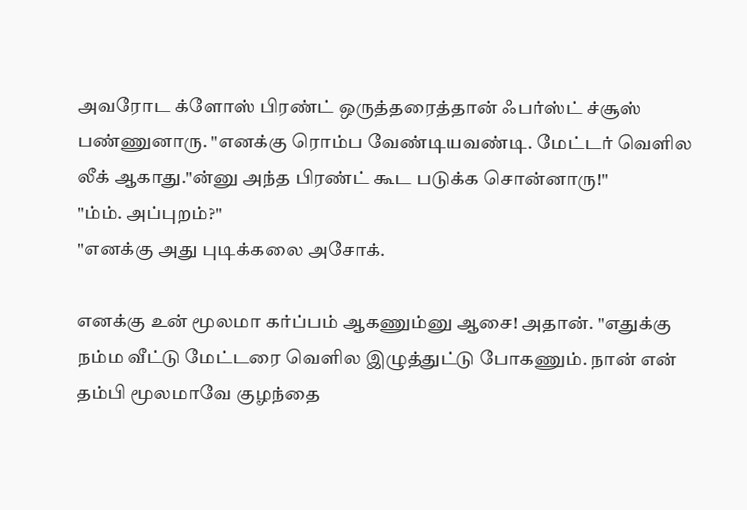அவரோட க்ளோஸ் பிரண்ட் ஒருத்தரைத்தான் ஃபர்ஸ்ட் ச்சூஸ் பண்ணுனாரு. "எனக்கு ரொம்ப வேண்டியவண்டி. மேட்டர் வெளில லீக் ஆகாது."ன்னு அந்த பிரண்ட் கூட படுக்க சொன்னாரு!"
"ம்ம். அப்புறம்?"
"எனக்கு அது புடிக்கலை அசோக்.

எனக்கு உன் மூலமா கர்ப்பம் ஆகணும்னு ஆசை! அதான். "எதுக்கு நம்ம வீட்டு மேட்டரை வெளில இழுத்துட்டு போகணும். நான் என் தம்பி மூலமாவே குழந்தை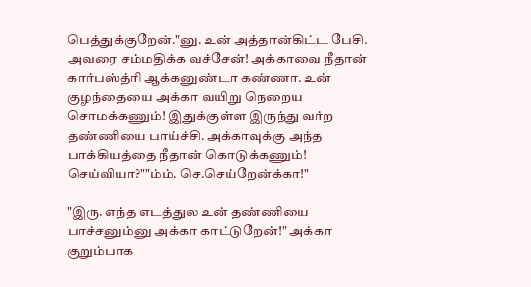பெத்துக்குறேன்."னு. உன் அத்தான்கிட்ட பேசி. அவரை சம்மதிக்க வச்சேன்! அக்காவை நீதான் கார்பஸ்த்ரி ஆக்கனுண்டா கண்ணா. உன் குழந்தையை அக்கா வயிறு நெறைய சொமக்கணும்! இதுக்குள்ள இருந்து வர்ற தண்ணியை பாய்ச்சி. அக்காவுக்கு அந்த பாக்கியத்தை நீதான் கொடுக்கணும்! செய்வியா?""ம்ம். செ.செய்றேன்க்கா!"

"இரு. எந்த எடத்துல உன் தண்ணியை பாச்சனும்னு அக்கா காட்டுறேன்!" அக்கா குறும்பாக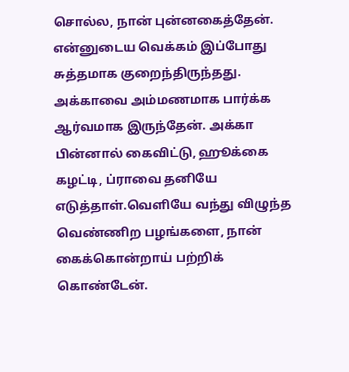சொல்ல, நான் புன்னகைத்தேன். என்னுடைய வெக்கம் இப்போது சுத்தமாக குறைந்திருந்தது. அக்காவை அம்மணமாக பார்க்க ஆர்வமாக இருந்தேன். அக்கா பின்னால் கைவிட்டு, ஹூக்கை கழட்டி, ப்ராவை தனியே எடுத்தாள்.வெளியே வந்து விழுந்த வெண்ணிற பழங்களை, நான் கைக்கொன்றாய் பற்றிக் கொண்டேன்.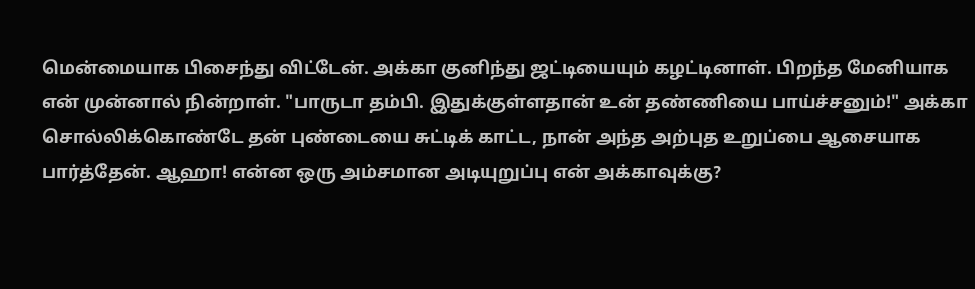மென்மையாக பிசைந்து விட்டேன். அக்கா குனிந்து ஜட்டியையும் கழட்டினாள். பிறந்த மேனியாக என் முன்னால் நின்றாள். "பாருடா தம்பி. இதுக்குள்ளதான் உன் தண்ணியை பாய்ச்சனும்!" அக்கா சொல்லிக்கொண்டே தன் புண்டையை சுட்டிக் காட்ட, நான் அந்த அற்புத உறுப்பை ஆசையாக பார்த்தேன். ஆஹா! என்ன ஒரு அம்சமான அடியுறுப்பு என் அக்காவுக்கு?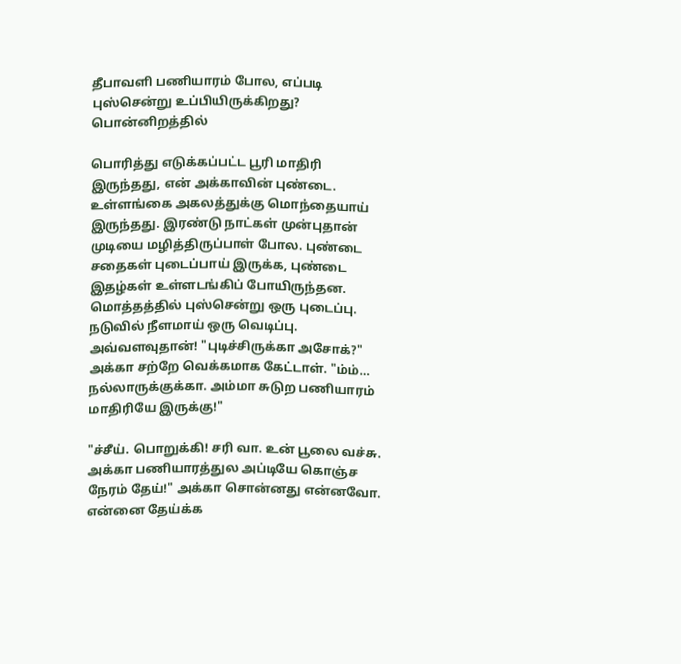தீபாவளி பணியாரம் போல, எப்படி புஸ்சென்று உப்பியிருக்கிறது? பொன்னிறத்தில்

பொரித்து எடுக்கப்பட்ட பூரி மாதிரி இருந்தது, என் அக்காவின் புண்டை. உள்ளங்கை அகலத்துக்கு மொந்தையாய் இருந்தது. இரண்டு நாட்கள் முன்புதான் முடியை மழித்திருப்பாள் போல. புண்டை சதைகள் புடைப்பாய் இருக்க, புண்டை இதழ்கள் உள்ளடங்கிப் போயிருந்தன. மொத்தத்தில் புஸ்சென்று ஒரு புடைப்பு. நடுவில் நீளமாய் ஒரு வெடிப்பு. அவ்வளவுதான்! "புடிச்சிருக்கா அசோக்?" அக்கா சற்றே வெக்கமாக கேட்டாள். "ம்ம்… நல்லாருக்குக்கா. அம்மா சுடுற பணியாரம் மாதிரியே இருக்கு!"

"ச்சீய். பொறுக்கி! சரி வா. உன் பூலை வச்சு. அக்கா பணியாரத்துல அப்டியே கொஞ்ச நேரம் தேய்!" அக்கா சொன்னது என்னவோ. என்னை தேய்க்க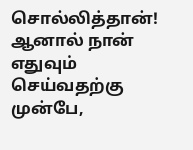சொல்லித்தான்! ஆனால் நான் எதுவும் செய்வதற்கு முன்பே,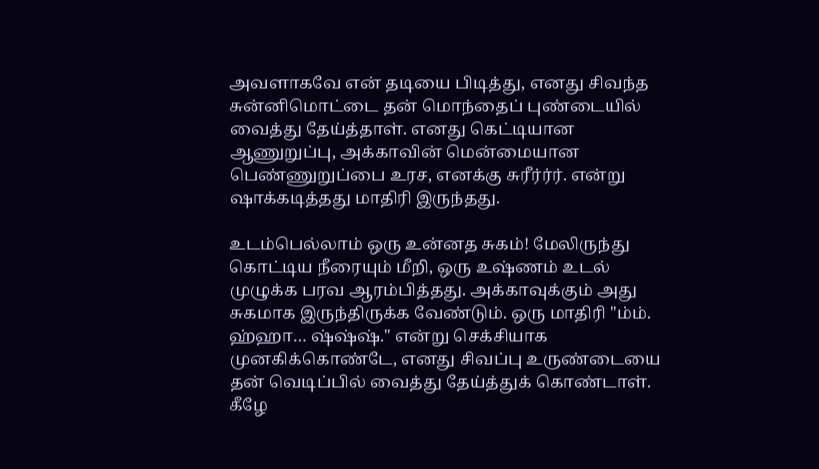அவளாகவே என் தடியை பிடித்து, எனது சிவந்த சுன்னிமொட்டை தன் மொந்தைப் புண்டையில் வைத்து தேய்த்தாள். எனது கெட்டியான ஆணுறுப்பு, அக்காவின் மென்மையான பெண்ணுறுப்பை உரச, எனக்கு சுரீர்ர்ர். என்று ஷாக்கடித்தது மாதிரி இருந்தது.

உடம்பெல்லாம் ஒரு உன்னத சுகம்! மேலிருந்து கொட்டிய நீரையும் மீறி, ஒரு உஷ்ணம் உடல் முழுக்க பரவ ஆரம்பித்தது. அக்காவுக்கும் அது சுகமாக இருந்திருக்க வேண்டும். ஒரு மாதிரி "ம்ம். ஹ்ஹா… ஷ்ஷ்ஷ்." என்று செக்சியாக முனகிக்கொண்டே, எனது சிவப்பு உருண்டையை தன் வெடிப்பில் வைத்து தேய்த்துக் கொண்டாள். கீழே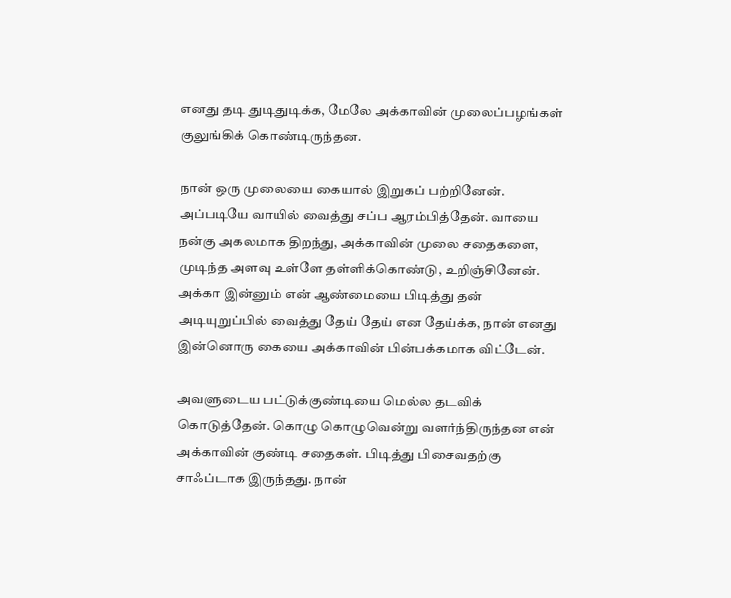எனது தடி துடிதுடிக்க, மேலே அக்காவின் முலைப்பழங்கள் குலுங்கிக் கொண்டிருந்தன.

நான் ஒரு முலையை கையால் இறுகப் பற்றினேன். அப்படியே வாயில் வைத்து சப்ப ஆரம்பித்தேன். வாயை நன்கு அகலமாக திறந்து, அக்காவின் முலை சதைகளை, முடிந்த அளவு உள்ளே தள்ளிக்கொண்டு, உறிஞ்சினேன். அக்கா இன்னும் என் ஆண்மையை பிடித்து தன் அடியுறுப்பில் வைத்து தேய் தேய் என தேய்க்க, நான் எனது இன்னொரு கையை அக்காவின் பின்பக்கமாக விட்டேன்.

அவளுடைய பட்டுக்குண்டியை மெல்ல தடவிக் கொடுத்தேன். கொழு கொழுவென்று வளர்ந்திருந்தன என் அக்காவின் குண்டி சதைகள். பிடித்து பிசைவதற்கு சாஃப்டாக இருந்தது. நான்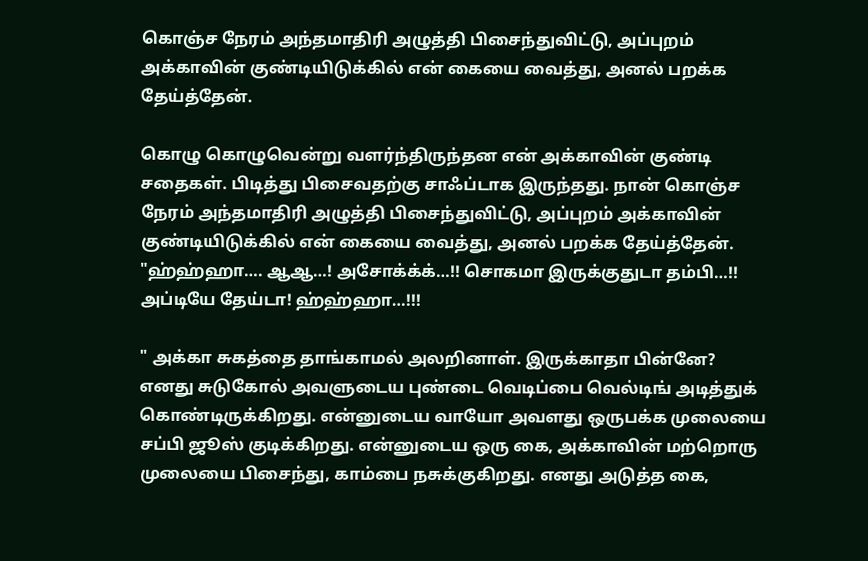கொஞ்ச நேரம் அந்தமாதிரி அழுத்தி பிசைந்துவிட்டு, அப்புறம் அக்காவின் குண்டியிடுக்கில் என் கையை வைத்து, அனல் பறக்க தேய்த்தேன்.

கொழு கொழுவென்று வளர்ந்திருந்தன என் அக்காவின் குண்டி சதைகள். பிடித்து பிசைவதற்கு சாஃப்டாக இருந்தது. நான் கொஞ்ச நேரம் அந்தமாதிரி அழுத்தி பிசைந்துவிட்டு, அப்புறம் அக்காவின் குண்டியிடுக்கில் என் கையை வைத்து, அனல் பறக்க தேய்த்தேன். "ஹ்ஹ்ஹா…. ஆஆ…! அசோக்க்க்…!! சொகமா இருக்குதுடா தம்பி…!! அப்டியே தேய்டா! ஹ்ஹ்ஹா…!!!

" அக்கா சுகத்தை தாங்காமல் அலறினாள். இருக்காதா பின்னே? எனது சுடுகோல் அவளுடைய புண்டை வெடிப்பை வெல்டிங் அடித்துக் கொண்டிருக்கிறது. என்னுடைய வாயோ அவளது ஒருபக்க முலையை சப்பி ஜூஸ் குடிக்கிறது. என்னுடைய ஒரு கை, அக்காவின் மற்றொரு முலையை பிசைந்து, காம்பை நசுக்குகிறது. எனது அடுத்த கை,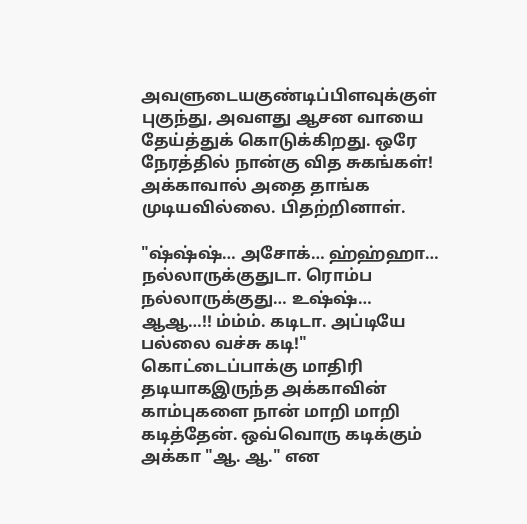அவளுடையகுண்டிப்பிளவுக்குள் புகுந்து, அவளது ஆசன வாயை தேய்த்துக் கொடுக்கிறது. ஒரே நேரத்தில் நான்கு வித சுகங்கள்! அக்காவால் அதை தாங்க முடியவில்லை. பிதற்றினாள்.

"ஷ்ஷ்ஷ்… அசோக்… ஹ்ஹ்ஹா… நல்லாருக்குதுடா. ரொம்ப நல்லாருக்குது… உஷ்ஷ்… ஆஆ…!! ம்ம்ம். கடிடா. அப்டியே பல்லை வச்சு கடி!" கொட்டைப்பாக்கு மாதிரி தடியாகஇருந்த அக்காவின் காம்புகளை நான் மாறி மாறி கடித்தேன். ஒவ்வொரு கடிக்கும் அக்கா "ஆ. ஆ." என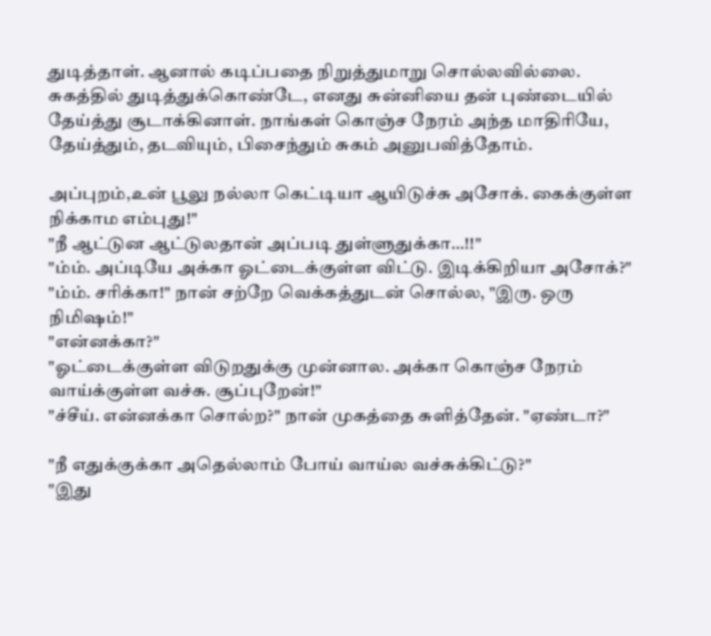துடித்தாள். ஆனால் கடிப்பதை நிறுத்துமாறு சொல்லவில்லை. சுகத்தில் துடித்துக்கொண்டே, எனது சுன்னியை தன் புண்டையில் தேய்த்து சூடாக்கினாள். நாங்கள் கொஞ்ச நேரம் அந்த மாதிரியே, தேய்த்தும், தடவியும், பிசைந்தும் சுகம் அனுபவித்தோம்.

அப்புறம்,உன் பூலு நல்லா கெட்டியா ஆயிடுச்சு அசோக். கைக்குள்ள நிக்காம எம்புது!"
"நீ ஆட்டுன ஆட்டுலதான் அப்படி துள்ளுதுக்கா…!!"
"ம்ம். அப்டியே அக்கா ஓட்டைக்குள்ள விட்டு. இடிக்கிறியா அசோக்?"
"ம்ம். சரிக்கா!" நான் சற்றே வெக்கத்துடன் சொல்ல, "இரு. ஒரு நிமிஷம்!"
"என்னக்கா?"
"ஓட்டைக்குள்ள விடுறதுக்கு முன்னால. அக்கா கொஞ்ச நேரம் வாய்க்குள்ள வச்சு. சூப்புறேன்!"
"ச்சீய். என்னக்கா சொல்ற?" நான் முகத்தை சுளித்தேன். "ஏண்டா?"

"நீ எதுக்குக்கா அதெல்லாம் போய் வாய்ல வச்சுக்கிட்டு?"
"இது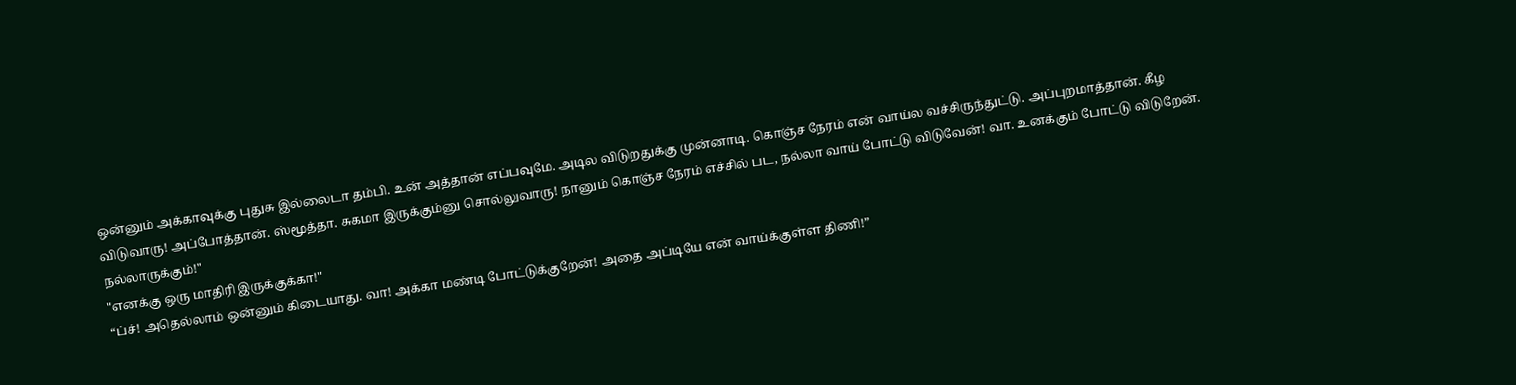ஒன்னும் அக்காவுக்கு புதுசு இல்லைடா தம்பி. உன் அத்தான் எப்பவுமே. அடில விடுறதுக்கு முன்னாடி. கொஞ்ச நேரம் என் வாய்ல வச்சிருந்துட்டு. அப்புறமாத்தான். கீழ விடுவாரு! அப்போத்தான். ஸ்மூத்தா. சுகமா இருக்கும்னு சொல்லுவாரு! நானும் கொஞ்ச நேரம் எச்சில் பட, நல்லா வாய் போட்டு விடுவேன்! வா. உனக்கும் போட்டு விடுறேன். நல்லாருக்கும்!"
"எனக்கு ஒரு மாதிரி இருக்குக்கா!"
“ப்ச்! அதெல்லாம் ஒன்னும் கிடையாது. வா! அக்கா மண்டி போட்டுக்குறேன்! அதை அப்டியே என் வாய்க்குள்ள திணி!”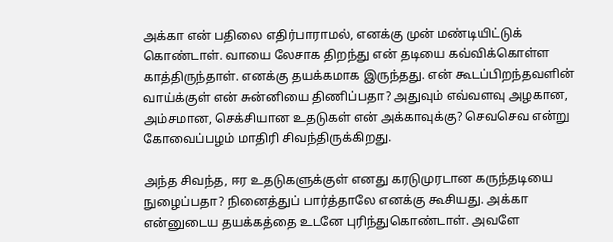அக்கா என் பதிலை எதிர்பாராமல், எனக்கு முன் மண்டியிட்டுக் கொண்டாள். வாயை லேசாக திறந்து என் தடியை கவ்விக்கொள்ள காத்திருந்தாள். எனக்கு தயக்கமாக இருந்தது. என் கூடப்பிறந்தவளின் வாய்க்குள் என் சுன்னியை திணிப்பதா? அதுவும் எவ்வளவு அழகான, அம்சமான, செக்சியான உதடுகள் என் அக்காவுக்கு? செவசெவ என்று கோவைப்பழம் மாதிரி சிவந்திருக்கிறது.

அந்த சிவந்த, ஈர உதடுகளுக்குள் எனது கரடுமுரடான கருந்தடியை நுழைப்பதா? நினைத்துப் பார்த்தாலே எனக்கு கூசியது. அக்கா என்னுடைய தயக்கத்தை உடனே புரிந்துகொண்டாள். அவளே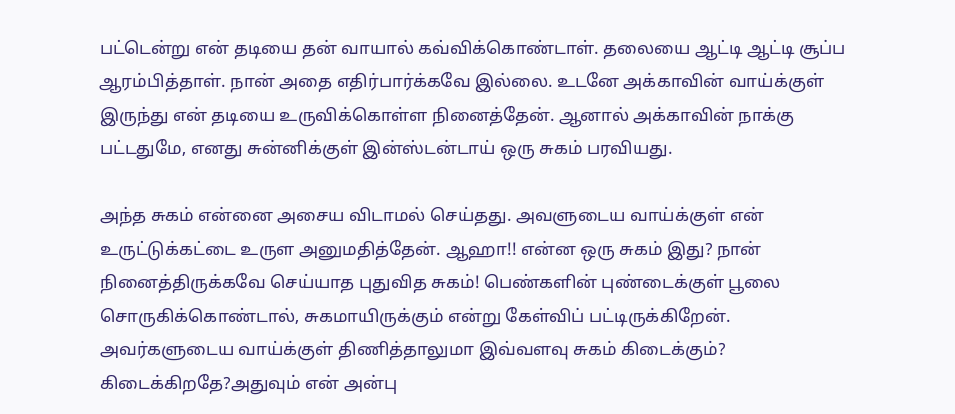பட்டென்று என் தடியை தன் வாயால் கவ்விக்கொண்டாள். தலையை ஆட்டி ஆட்டி சூப்ப ஆரம்பித்தாள். நான் அதை எதிர்பார்க்கவே இல்லை. உடனே அக்காவின் வாய்க்குள் இருந்து என் தடியை உருவிக்கொள்ள நினைத்தேன். ஆனால் அக்காவின் நாக்கு பட்டதுமே, எனது சுன்னிக்குள் இன்ஸ்டன்டாய் ஒரு சுகம் பரவியது.

அந்த சுகம் என்னை அசைய விடாமல் செய்தது. அவளுடைய வாய்க்குள் என் உருட்டுக்கட்டை உருள அனுமதித்தேன். ஆஹா!! என்ன ஒரு சுகம் இது? நான் நினைத்திருக்கவே செய்யாத புதுவித சுகம்! பெண்களின் புண்டைக்குள் பூலை சொருகிக்கொண்டால், சுகமாயிருக்கும் என்று கேள்விப் பட்டிருக்கிறேன். அவர்களுடைய வாய்க்குள் திணித்தாலுமா இவ்வளவு சுகம் கிடைக்கும்? கிடைக்கிறதே?அதுவும் என் அன்பு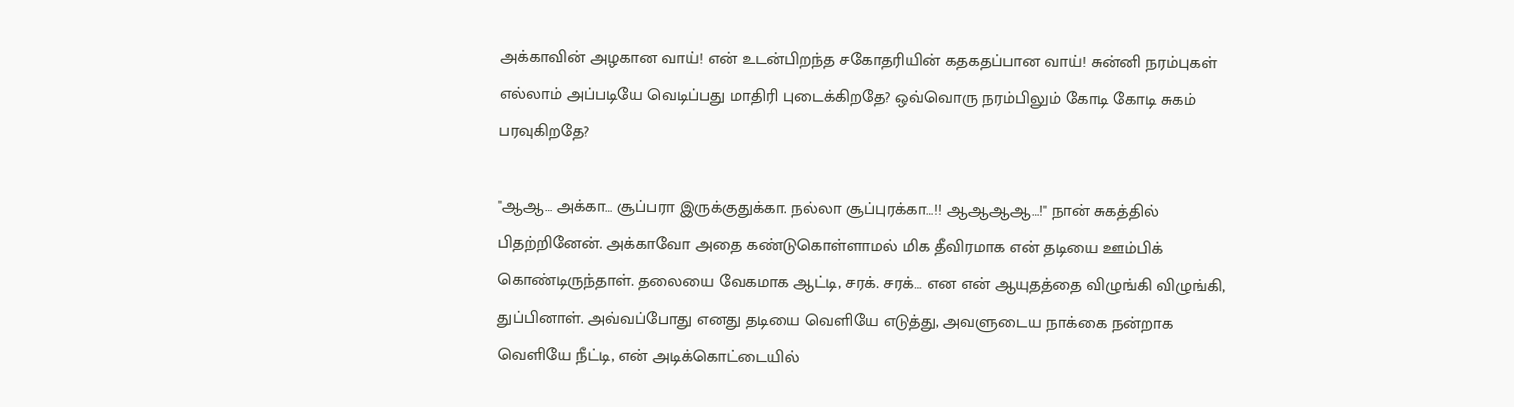அக்காவின் அழகான வாய்! என் உடன்பிறந்த சகோதரியின் கதகதப்பான வாய்! சுன்னி நரம்புகள் எல்லாம் அப்படியே வெடிப்பது மாதிரி புடைக்கிறதே? ஒவ்வொரு நரம்பிலும் கோடி கோடி சுகம் பரவுகிறதே?

"ஆஆ… அக்கா… சூப்பரா இருக்குதுக்கா. நல்லா சூப்புரக்கா…!! ஆஆஆஆ…!" நான் சுகத்தில் பிதற்றினேன். அக்காவோ அதை கண்டுகொள்ளாமல் மிக தீவிரமாக என் தடியை ஊம்பிக் கொண்டிருந்தாள். தலையை வேகமாக ஆட்டி, சரக். சரக்… என என் ஆயுதத்தை விழுங்கி விழுங்கி, துப்பினாள். அவ்வப்போது எனது தடியை வெளியே எடுத்து, அவளுடைய நாக்கை நன்றாக வெளியே நீட்டி, என் அடிக்கொட்டையில்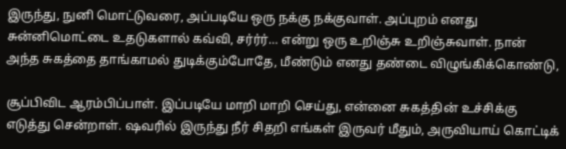இருந்து, நுனி மொட்டுவரை, அப்படியே ஒரு நக்கு நக்குவாள். அப்புறம் எனது சுன்னிமொட்டை உதடுகளால் கவ்வி, சர்ர்ர்… என்று ஒரு உறிஞ்சு உறிஞ்சுவாள். நான் அந்த சுகத்தை தாங்காமல் துடிக்கும்போதே, மீண்டும் எனது தண்டை விழுங்கிக்கொண்டு,

சூப்பிவிட ஆரம்பிப்பாள். இப்படியே மாறி மாறி செய்து, என்னை சுகத்தின் உச்சிக்கு எடுத்து சென்றாள். ஷவரில் இருந்து நீர் சிதறி எங்கள் இருவர் மீதும், அருவியாய் கொட்டிக்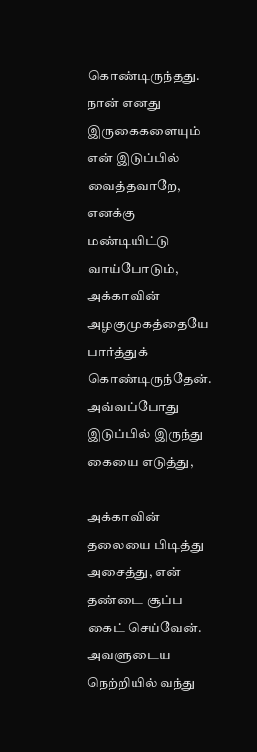கொண்டிருந்தது. நான் எனது இருகைகளையும் என் இடுப்பில் வைத்தவாறே, எனக்கு மண்டியிட்டு வாய்போடும், அக்காவின் அழகுமுகத்தையே பார்த்துக் கொண்டிருந்தேன். அவ்வப்போது இடுப்பில் இருந்து கையை எடுத்து,

அக்காவின் தலையை பிடித்து அசைத்து, என் தண்டை சூப்ப கைட் செய்வேன். அவளுடைய நெற்றியில் வந்து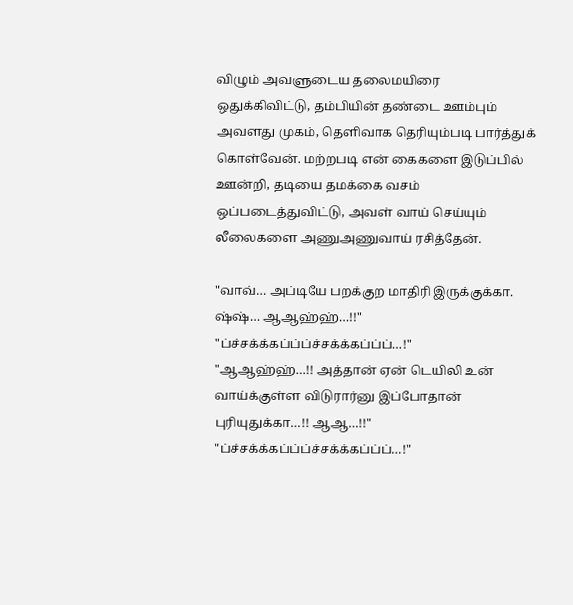விழும் அவளுடைய தலைமயிரை ஒதுக்கிவிட்டு, தம்பியின் தண்டை ஊம்பும் அவளது முகம், தெளிவாக தெரியும்படி பார்த்துக் கொள்வேன். மற்றபடி என் கைகளை இடுப்பில் ஊன்றி, தடியை தமக்கை வசம் ஒப்படைத்துவிட்டு, அவள் வாய் செய்யும் லீலைகளை அணுஅணுவாய் ரசித்தேன்.

"வாவ்… அப்டியே பறக்குற மாதிரி இருக்குக்கா. ஷ்ஷ்… ஆஆஹ்ஹ்…!!"
"ப்ச்சக்க்கப்ப்ப்ச்சக்க்கப்ப்ப்…!"
"ஆஆஹ்ஹ்…!! அத்தான் ஏன் டெயிலி உன் வாய்க்குள்ள விடுரார்னு இப்போதான் புரியுதுக்கா…!! ஆஆ…!!"
"ப்ச்சக்க்கப்ப்ப்ச்சக்க்கப்ப்ப்…!"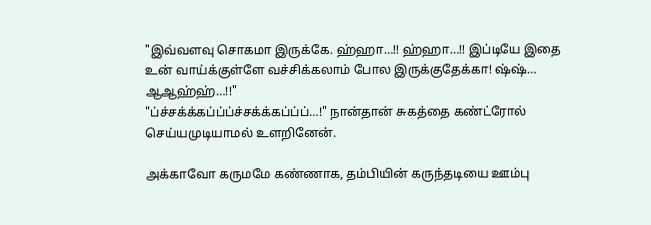"இவ்வளவு சொகமா இருக்கே. ஹ்ஹா…!! ஹ்ஹா…!! இப்டியே இதை உன் வாய்க்குள்ளே வச்சிக்கலாம் போல இருக்குதேக்கா! ஷ்ஷ்… ஆஆஹ்ஹ்…!!"
"ப்ச்சக்க்கப்ப்ப்ச்சக்க்கப்ப்ப்…!" நான்தான் சுகத்தை கண்ட்ரோல் செய்யமுடியாமல் உளறினேன்.

அக்காவோ கருமமே கண்ணாக, தம்பியின் கருந்தடியை ஊம்பு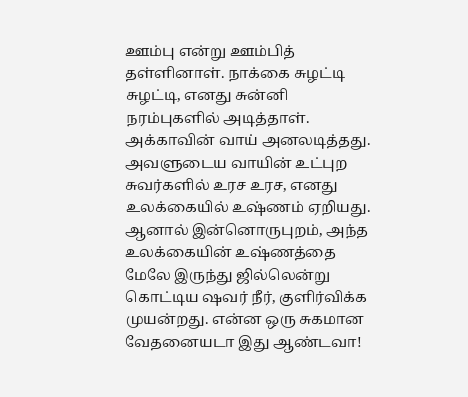ஊம்பு என்று ஊம்பித் தள்ளினாள். நாக்கை சுழட்டி சுழட்டி, எனது சுன்னி நரம்புகளில் அடித்தாள். அக்காவின் வாய் அனலடித்தது. அவளுடைய வாயின் உட்புற சுவர்களில் உரச உரச, எனது உலக்கையில் உஷ்ணம் ஏறியது. ஆனால் இன்னொருபுறம், அந்த உலக்கையின் உஷ்ணத்தை மேலே இருந்து ஜில்லென்று கொட்டிய ஷவர் நீர், குளிர்விக்க முயன்றது. என்ன ஒரு சுகமான வேதனையடா இது ஆண்டவா!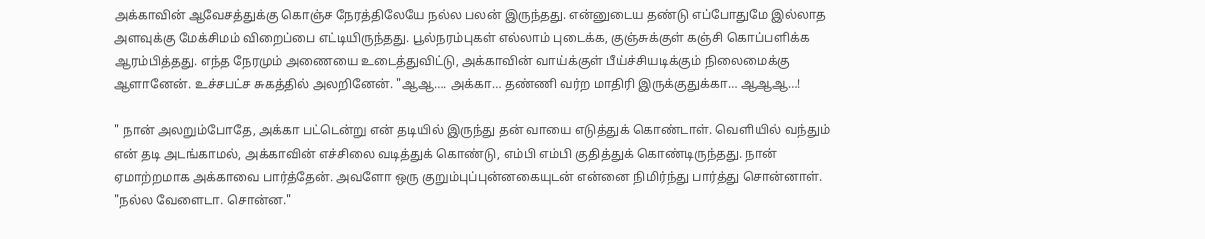அக்காவின் ஆவேசத்துக்கு கொஞ்ச நேரத்திலேயே நல்ல பலன் இருந்தது. என்னுடைய தண்டு எப்போதுமே இல்லாத அளவுக்கு மேக்சிமம் விறைப்பை எட்டியிருந்தது. பூல்நரம்புகள் எல்லாம் புடைக்க, குஞ்சுக்குள் கஞ்சி கொப்பளிக்க ஆரம்பித்தது. எந்த நேரமும் அணையை உடைத்துவிட்டு, அக்காவின் வாய்க்குள் பீய்ச்சியடிக்கும் நிலைமைக்கு ஆளானேன். உச்சபட்ச சுகத்தில் அலறினேன். "ஆஆ…. அக்கா… தண்ணி வர்ற மாதிரி இருக்குதுக்கா… ஆஆஆ…!

" நான் அலறும்போதே, அக்கா பட்டென்று என் தடியில் இருந்து தன் வாயை எடுத்துக் கொண்டாள். வெளியில் வந்தும் என் தடி அடங்காமல், அக்காவின் எச்சிலை வடித்துக் கொண்டு, எம்பி எம்பி குதித்துக் கொண்டிருந்தது. நான் ஏமாற்றமாக அக்காவை பார்த்தேன். அவளோ ஒரு குறும்புப்புன்னகையுடன் என்னை நிமிர்ந்து பார்த்து சொன்னாள். "நல்ல வேளைடா. சொன்ன."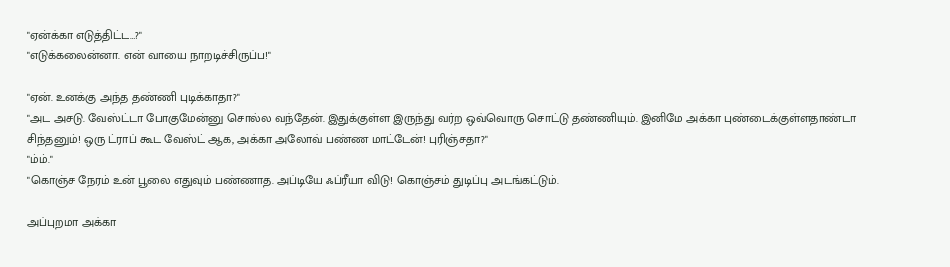"ஏன்க்கா எடுத்திட்ட…?"
"எடுக்கலைன்னா. என் வாயை நாறடிச்சிருப்ப!"

"ஏன். உனக்கு அந்த தண்ணி புடிக்காதா?"
"அட அசடு. வேஸ்ட்டா போகுமேன்னு சொல்ல வந்தேன். இதுக்குள்ள இருந்து வர்ற ஒவ்வொரு சொட்டு தண்ணியும். இனிமே அக்கா புண்டைக்குள்ளதாண்டா சிந்தனும்! ஒரு ட்ராப் கூட வேஸ்ட் ஆக, அக்கா அலோவ் பண்ண மாட்டேன்! புரிஞ்சதா?"
"ம்ம்."
"கொஞ்ச நேரம் உன் பூலை எதுவும் பண்ணாத. அப்டியே ஃப்ரீயா விடு! கொஞ்சம் துடிப்பு அடங்கட்டும்.

அப்புறமா அக்கா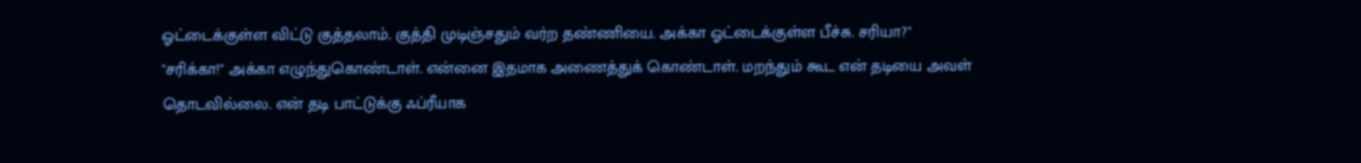ஓட்டைக்குள்ள விட்டு குத்தலாம். குத்தி முடிஞ்சதும் வர்ற தண்ணியை. அக்கா ஓட்டைக்குள்ள பீச்சு. சரியா?"
"சரிக்கா!" அக்கா எழுந்துகொண்டாள். என்னை இதமாக அணைத்துக் கொண்டாள். மறந்தும் கூட என் தடியை அவள் தொடவில்லை. என் தடி பாட்டுக்கு ஃப்ரீயாக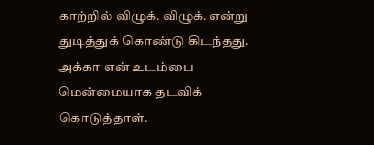காற்றில் விழுக். விழுக். என்று துடித்துக் கொண்டு கிடந்தது. அக்கா என் உடம்பை மென்மையாக தடவிக் கொடுத்தாள்.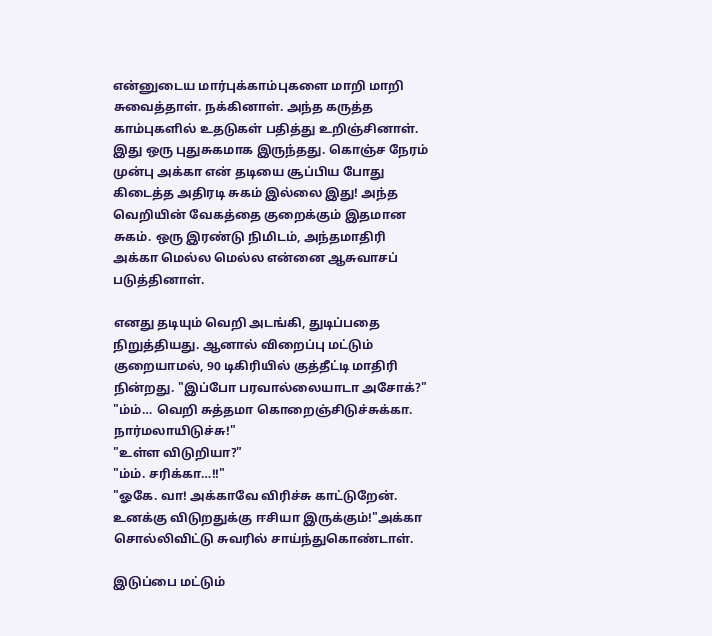என்னுடைய மார்புக்காம்புகளை மாறி மாறி சுவைத்தாள். நக்கினாள். அந்த கருத்த காம்புகளில் உதடுகள் பதித்து உறிஞ்சினாள். இது ஒரு புதுசுகமாக இருந்தது. கொஞ்ச நேரம் முன்பு அக்கா என் தடியை சூப்பிய போது கிடைத்த அதிரடி சுகம் இல்லை இது! அந்த வெறியின் வேகத்தை குறைக்கும் இதமான சுகம். ஒரு இரண்டு நிமிடம், அந்தமாதிரி அக்கா மெல்ல மெல்ல என்னை ஆசுவாசப் படுத்தினாள்.

எனது தடியும் வெறி அடங்கி, துடிப்பதை நிறுத்தியது. ஆனால் விறைப்பு மட்டும் குறையாமல், 90 டிகிரியில் குத்தீட்டி மாதிரி நின்றது. "இப்போ பரவால்லையாடா அசோக்?"
"ம்ம்… வெறி சுத்தமா கொறைஞ்சிடுச்சுக்கா. நார்மலாயிடுச்சு!"
"உள்ள விடுறியா?"
"ம்ம். சரிக்கா…!!"
"ஓகே. வா! அக்காவே விரிச்சு காட்டுறேன். உனக்கு விடுறதுக்கு ஈசியா இருக்கும்!"அக்கா சொல்லிவிட்டு சுவரில் சாய்ந்துகொண்டாள்.

இடுப்பை மட்டும்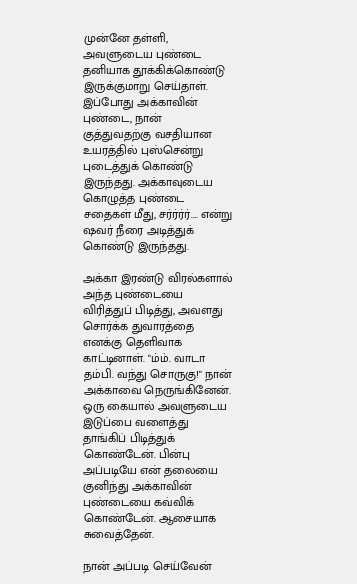முன்னே தள்ளி, அவளுடைய புண்டை தனியாக தூக்கிக்கொண்டு இருக்குமாறு செய்தாள். இப்போது அக்காவின் புண்டை, நான் குத்துவதற்கு வசதியான உயரத்தில் புஸ்சென்று புடைத்துக் கொண்டு இருந்தது. அக்காவுடைய கொழுத்த புண்டை சதைகள் மீது, சர்ர்ர்ர்…. என்று ஷவர் நீரை அடித்துக் கொண்டு இருந்தது.

அக்கா இரண்டு விரல்களால் அந்த புண்டையை விரித்துப் பிடித்து, அவளது சொர்க்க துவாரத்தை எனக்கு தெளிவாக காட்டினாள். "ம்ம். வாடா தம்பி. வந்து சொருகு!" நான் அக்காவை நெருங்கினேன். ஒரு கையால் அவளுடைய இடுப்பை வளைத்து தாங்கிப் பிடித்துக் கொண்டேன். பின்பு அப்படியே என் தலையை குனிந்து அக்காவின் புண்டையை கவ்விக் கொண்டேன். ஆசையாக சுவைத்தேன்.

நான் அப்படி செய்வேன்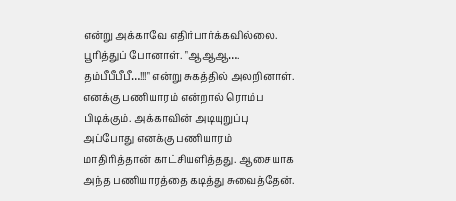என்று அக்காவே எதிர்பார்க்கவில்லை. பூரித்துப் போனாள். "ஆஆஆ…. தம்பீபீபீபீ…!!!" என்று சுகத்தில் அலறினாள். எனக்கு பணியாரம் என்றால் ரொம்ப பிடிக்கும். அக்காவின் அடியுறுப்பு அப்போது எனக்கு பணியாரம் மாதிரித்தான் காட்சியளித்தது. ஆசையாக அந்த பணியாரத்தை கடித்து சுவைத்தேன்.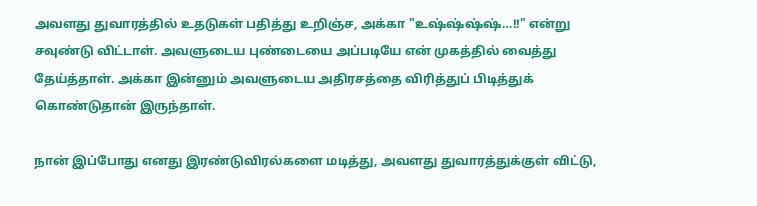அவளது துவாரத்தில் உதடுகள் பதித்து உறிஞ்ச, அக்கா "உஷ்ஷ்ஷ்ஷ்…!!" என்று சவுண்டு விட்டாள். அவளுடைய புண்டையை அப்படியே என் முகத்தில் வைத்து தேய்த்தாள். அக்கா இன்னும் அவளுடைய அதிரசத்தை விரித்துப் பிடித்துக் கொண்டுதான் இருந்தாள்.

நான் இப்போது எனது இரண்டுவிரல்களை மடித்து, அவளது துவாரத்துக்குள் விட்டு,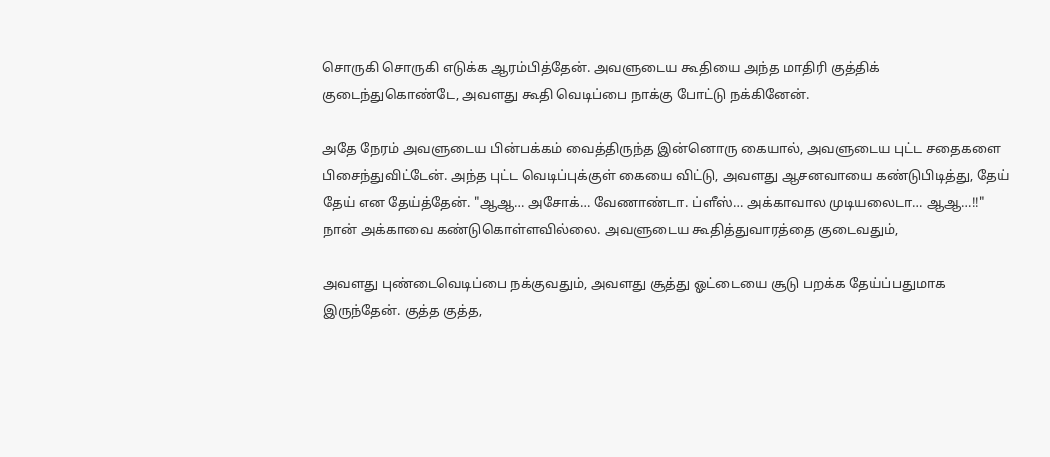சொருகி சொருகி எடுக்க ஆரம்பித்தேன். அவளுடைய கூதியை அந்த மாதிரி குத்திக் குடைந்துகொண்டே, அவளது கூதி வெடிப்பை நாக்கு போட்டு நக்கினேன்.

அதே நேரம் அவளுடைய பின்பக்கம் வைத்திருந்த இன்னொரு கையால், அவளுடைய புட்ட சதைகளை பிசைந்துவிட்டேன். அந்த புட்ட வெடிப்புக்குள் கையை விட்டு, அவளது ஆசனவாயை கண்டுபிடித்து, தேய் தேய் என தேய்த்தேன். "ஆஆ… அசோக்… வேணாண்டா. ப்ளீஸ்… அக்காவால முடியலைடா… ஆஆ…!!" நான் அக்காவை கண்டுகொள்ளவில்லை. அவளுடைய கூதித்துவாரத்தை குடைவதும்,

அவளது புண்டைவெடிப்பை நக்குவதும், அவளது சூத்து ஓட்டையை சூடு பறக்க தேய்ப்பதுமாக இருந்தேன். குத்த குத்த,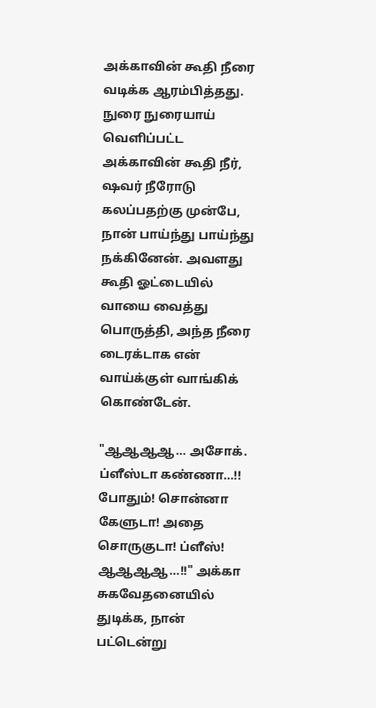அக்காவின் கூதி நீரை வடிக்க ஆரம்பித்தது. நுரை நுரையாய் வெளிப்பட்ட அக்காவின் கூதி நீர், ஷவர் நீரோடு கலப்பதற்கு முன்பே, நான் பாய்ந்து பாய்ந்து நக்கினேன். அவளது கூதி ஓட்டையில் வாயை வைத்து பொருத்தி, அந்த நீரை டைரக்டாக என் வாய்க்குள் வாங்கிக் கொண்டேன்.

"ஆஆஆஆ… அசோக். ப்ளீஸ்டா கண்ணா…!! போதும்! சொன்னா கேளுடா! அதை சொருகுடா! ப்ளீஸ்! ஆஆஆஆ…!!" அக்கா சுகவேதனையில் துடிக்க, நான் பட்டென்று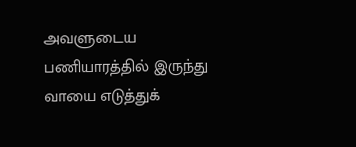அவளுடைய பணியாரத்தில் இருந்து வாயை எடுத்துக்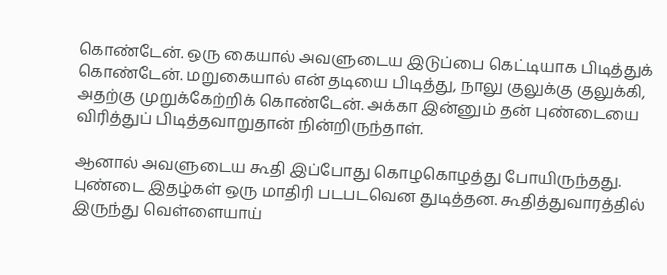கொண்டேன். ஒரு கையால் அவளுடைய இடுப்பை கெட்டியாக பிடித்துக் கொண்டேன். மறுகையால் என் தடியை பிடித்து, நாலு குலுக்கு குலுக்கி, அதற்கு முறுக்கேற்றிக் கொண்டேன். அக்கா இன்னும் தன் புண்டையை விரித்துப் பிடித்தவாறுதான் நின்றிருந்தாள்.

ஆனால் அவளுடைய கூதி இப்போது கொழகொழத்து போயிருந்தது. புண்டை இதழ்கள் ஒரு மாதிரி படபடவென துடித்தன. கூதித்துவாரத்தில் இருந்து வெள்ளையாய்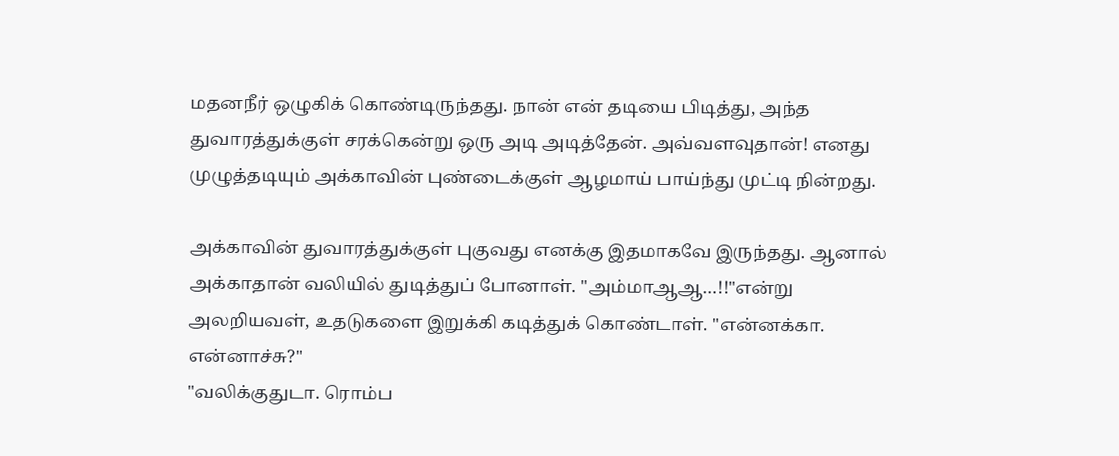மதனநீர் ஒழுகிக் கொண்டிருந்தது. நான் என் தடியை பிடித்து, அந்த துவாரத்துக்குள் சரக்கென்று ஒரு அடி அடித்தேன். அவ்வளவுதான்! எனது முழுத்தடியும் அக்காவின் புண்டைக்குள் ஆழமாய் பாய்ந்து முட்டி நின்றது.

அக்காவின் துவாரத்துக்குள் புகுவது எனக்கு இதமாகவே இருந்தது. ஆனால் அக்காதான் வலியில் துடித்துப் போனாள். "அம்மாஆஆ…!!"என்று அலறியவள், உதடுகளை இறுக்கி கடித்துக் கொண்டாள். "என்னக்கா. என்னாச்சு?"
"வலிக்குதுடா. ரொம்ப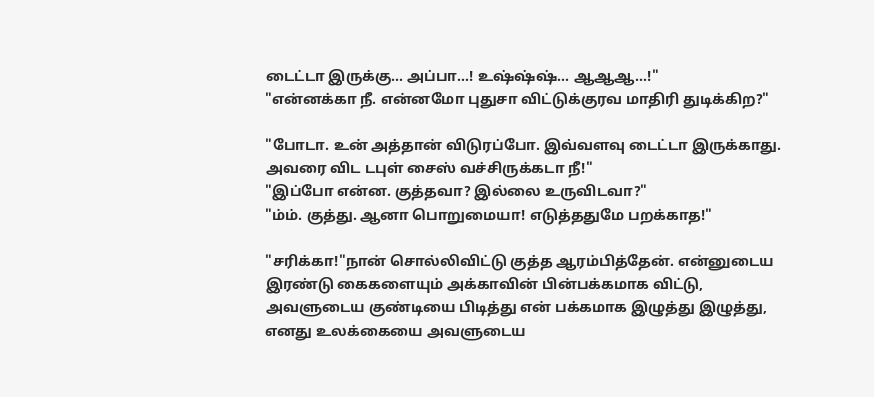டைட்டா இருக்கு… அப்பா…! உஷ்ஷ்ஷ்… ஆஆஆ…!"
"என்னக்கா நீ. என்னமோ புதுசா விட்டுக்குரவ மாதிரி துடிக்கிற?"

"போடா. உன் அத்தான் விடுரப்போ. இவ்வளவு டைட்டா இருக்காது. அவரை விட டபுள் சைஸ் வச்சிருக்கடா நீ!"
"இப்போ என்ன. குத்தவா? இல்லை உருவிடவா?"
"ம்ம். குத்து. ஆனா பொறுமையா! எடுத்ததுமே பறக்காத!"

"சரிக்கா!"நான் சொல்லிவிட்டு குத்த ஆரம்பித்தேன். என்னுடைய இரண்டு கைகளையும் அக்காவின் பின்பக்கமாக விட்டு, அவளுடைய குண்டியை பிடித்து என் பக்கமாக இழுத்து இழுத்து, எனது உலக்கையை அவளுடைய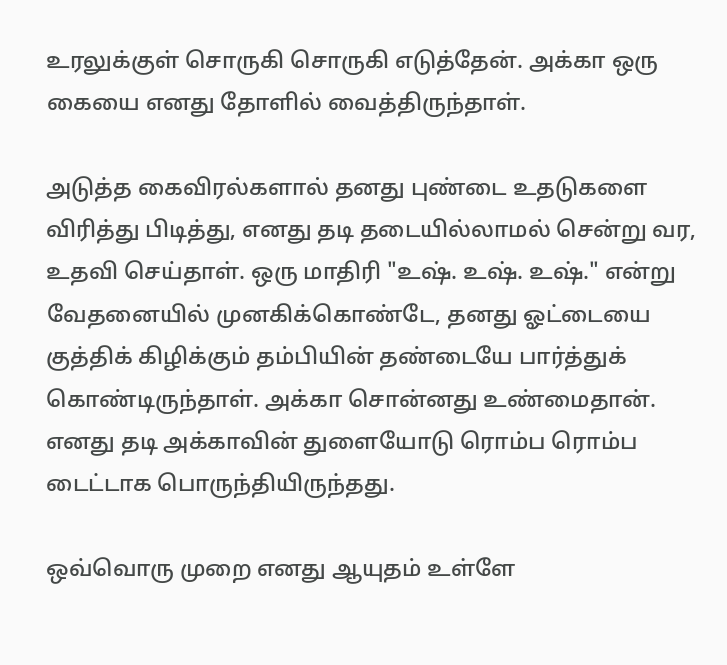உரலுக்குள் சொருகி சொருகி எடுத்தேன். அக்கா ஒரு கையை எனது தோளில் வைத்திருந்தாள்.

அடுத்த கைவிரல்களால் தனது புண்டை உதடுகளை விரித்து பிடித்து, எனது தடி தடையில்லாமல் சென்று வர, உதவி செய்தாள். ஒரு மாதிரி "உஷ். உஷ். உஷ்." என்று வேதனையில் முனகிக்கொண்டே, தனது ஓட்டையை குத்திக் கிழிக்கும் தம்பியின் தண்டையே பார்த்துக் கொண்டிருந்தாள். அக்கா சொன்னது உண்மைதான். எனது தடி அக்காவின் துளையோடு ரொம்ப ரொம்ப டைட்டாக பொருந்தியிருந்தது.

ஒவ்வொரு முறை எனது ஆயுதம் உள்ளே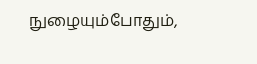நுழையும்போதும்,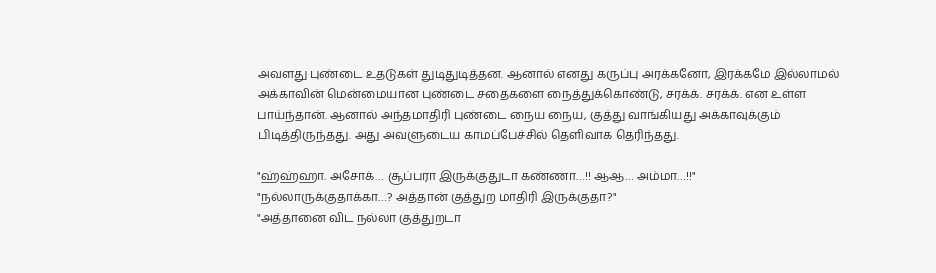அவளது புண்டை உதடுகள் துடிதுடித்தன. ஆனால் எனது கருப்பு அரக்கனோ, இரக்கமே இல்லாமல் அக்காவின் மென்மையான புண்டை சதைகளை நைத்துக்கொண்டு, சரக்க். சரக்க். என உள்ள பாய்ந்தான். ஆனால் அந்தமாதிரி புண்டை நைய நைய, குத்து வாங்கியது அக்காவுக்கும் பிடித்திருந்தது. அது அவளுடைய காமப்பேச்சில் தெளிவாக தெரிந்தது.

"ஹ்ஹ்ஹா. அசோக்… சூப்பரா இருக்குதுடா கண்ணா…!! ஆஆ… அம்மா…!!"
"நல்லாருக்குதாக்கா…? அத்தான் குத்துற மாதிரி இருக்குதா?"
"அத்தானை விட நல்லா குத்துறடா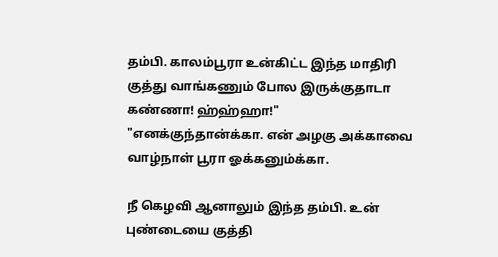தம்பி. காலம்பூரா உன்கிட்ட இந்த மாதிரி குத்து வாங்கணும் போல இருக்குதாடா கண்ணா! ஹ்ஹ்ஹா!"
"எனக்குந்தான்க்கா. என் அழகு அக்காவை வாழ்நாள் பூரா ஓக்கனும்க்கா.

நீ கெழவி ஆனாலும் இந்த தம்பி. உன் புண்டையை குத்தி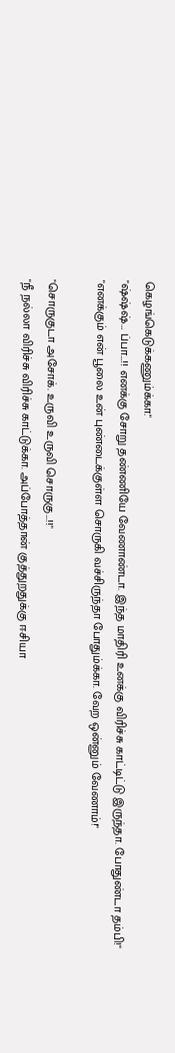கெழங்கெடுக்கணும்க்கா."
"ஷ்ஷ்ஷ்… ப்பா…!! எனக்கு சோறு தண்ணியே வேணாண்டா. இந்த மாதிரி உனக்கு விரிச்சு காட்டிட்டு இருந்தா. போதுண்டா தம்பி!"
"எனக்கும் என் பூலை உன் புண்டைக்குள்ள சொருகி வச்சிருந்தா போதும்க்கா. வேற ஒன்னும் வேணாம்!"

"சொருகுடா அசோக். உருவி உருவி சொருகு…!!"
"நீ நல்லா விரிச்சு விரிச்சு காட்டுக்கா. அப்போத்தான் குத்துறதுக்கு ஈசியா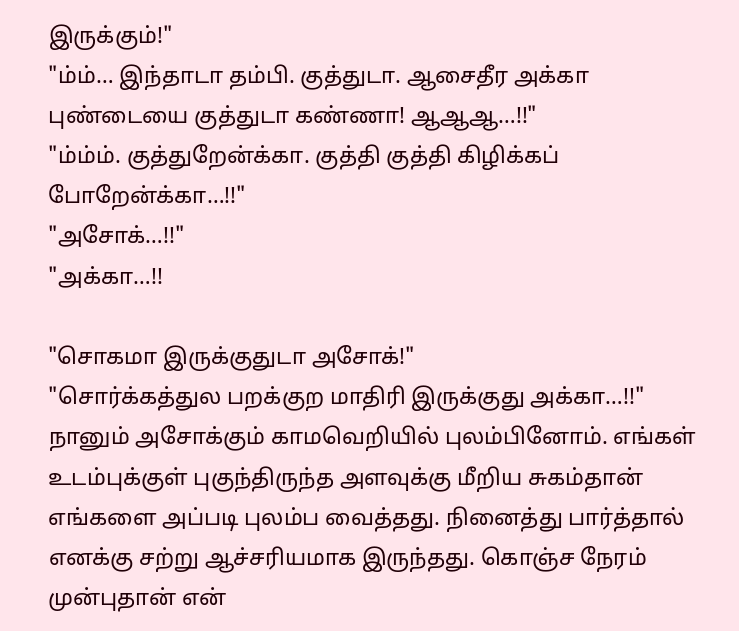இருக்கும்!"
"ம்ம்… இந்தாடா தம்பி. குத்துடா. ஆசைதீர அக்கா புண்டையை குத்துடா கண்ணா! ஆஆஆ…!!"
"ம்ம்ம். குத்துறேன்க்கா. குத்தி குத்தி கிழிக்கப் போறேன்க்கா…!!"
"அசோக்…!!"
"அக்கா…!!

"சொகமா இருக்குதுடா அசோக்!"
"சொர்க்கத்துல பறக்குற மாதிரி இருக்குது அக்கா…!!" நானும் அசோக்கும் காமவெறியில் புலம்பினோம். எங்கள் உடம்புக்குள் புகுந்திருந்த அளவுக்கு மீறிய சுகம்தான் எங்களை அப்படி புலம்ப வைத்தது. நினைத்து பார்த்தால் எனக்கு சற்று ஆச்சரியமாக இருந்தது. கொஞ்ச நேரம் முன்புதான் என்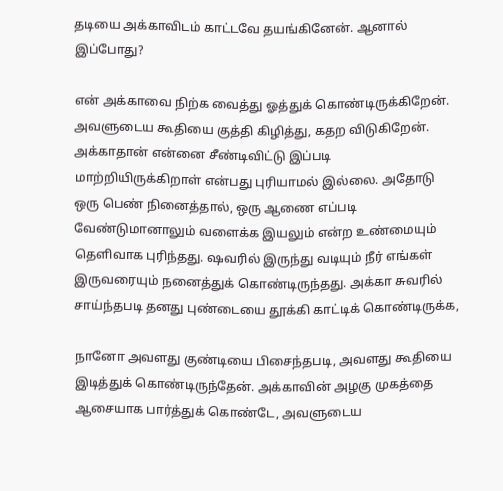தடியை அக்காவிடம் காட்டவே தயங்கினேன். ஆனால் இப்போது?

என் அக்காவை நிற்க வைத்து ஓத்துக் கொண்டிருக்கிறேன். அவளுடைய கூதியை குத்தி கிழித்து, கதற விடுகிறேன். அக்காதான் என்னை சீண்டிவிட்டு இப்படி மாற்றியிருக்கிறாள் என்பது புரியாமல் இல்லை. அதோடு ஒரு பெண் நினைத்தால், ஒரு ஆணை எப்படி வேண்டுமானாலும் வளைக்க இயலும் என்ற உண்மையும் தெளிவாக புரிந்தது. ஷவரில் இருந்து வடியும் நீர் எங்கள் இருவரையும் நனைத்துக் கொண்டிருந்தது. அக்கா சுவரில் சாய்ந்தபடி தனது புண்டையை தூக்கி காட்டிக் கொண்டிருக்க,

நானோ அவளது குண்டியை பிசைந்தபடி, அவளது கூதியை இடித்துக் கொண்டிருந்தேன். அக்காவின் அழகு முகத்தை ஆசையாக பார்த்துக் கொண்டே, அவளுடைய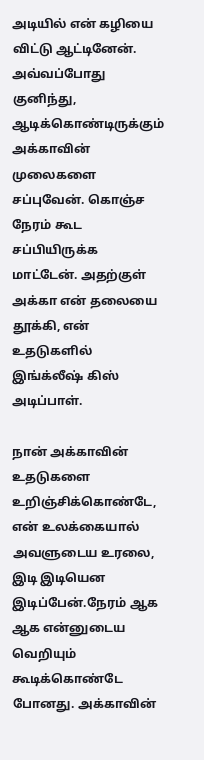அடியில் என் கழியை விட்டு ஆட்டினேன். அவ்வப்போது குனிந்து, ஆடிக்கொண்டிருக்கும் அக்காவின் முலைகளை சப்புவேன். கொஞ்ச நேரம் கூட சப்பியிருக்க மாட்டேன். அதற்குள் அக்கா என் தலையை தூக்கி, என் உதடுகளில் இங்க்லீஷ் கிஸ் அடிப்பாள்.

நான் அக்காவின் உதடுகளை உறிஞ்சிக்கொண்டே, என் உலக்கையால் அவளுடைய உரலை, இடி இடியென இடிப்பேன்.நேரம் ஆக ஆக என்னுடைய வெறியும் கூடிக்கொண்டே போனது. அக்காவின்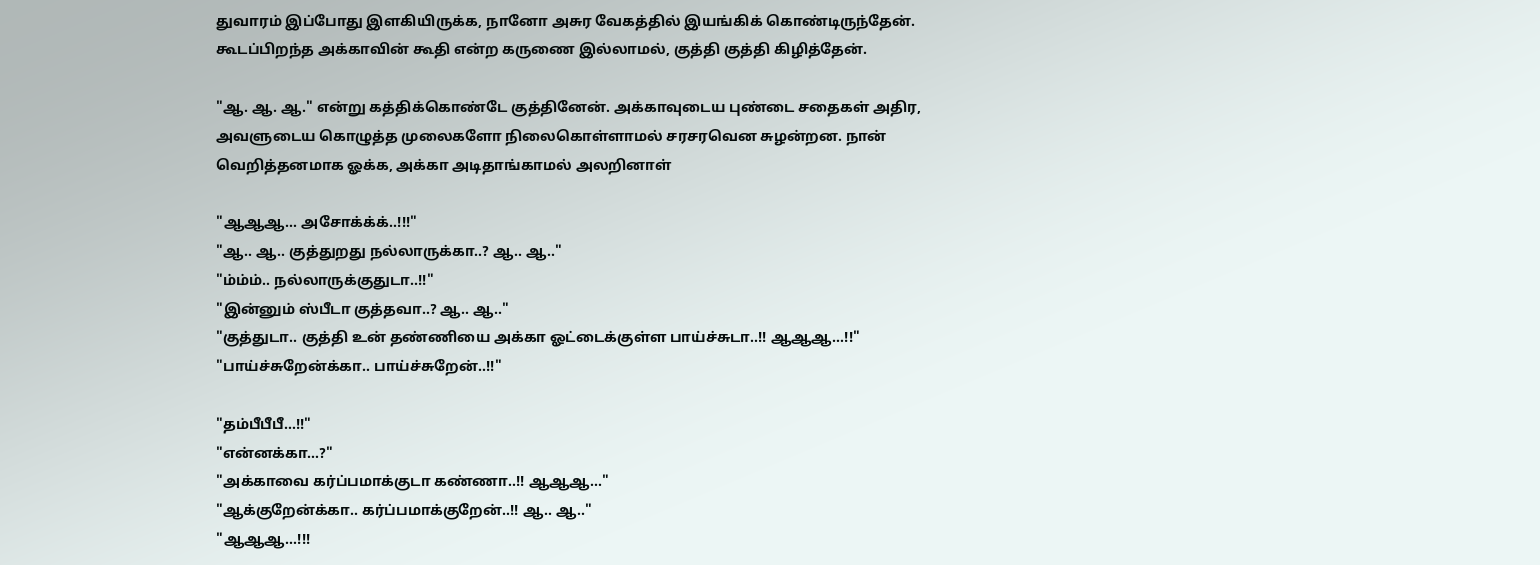துவாரம் இப்போது இளகியிருக்க, நானோ அசுர வேகத்தில் இயங்கிக் கொண்டிருந்தேன். கூடப்பிறந்த அக்காவின் கூதி என்ற கருணை இல்லாமல், குத்தி குத்தி கிழித்தேன்.

"ஆ. ஆ. ஆ." என்று கத்திக்கொண்டே குத்தினேன். அக்காவுடைய புண்டை சதைகள் அதிர, அவளுடைய கொழுத்த முலைகளோ நிலைகொள்ளாமல் சரசரவென சுழன்றன. நான் வெறித்தனமாக ஓக்க, அக்கா அடிதாங்காமல் அலறினாள்

"ஆஆஆ… அசோக்க்க்..!!!"
"ஆ.. ஆ.. குத்துறது நல்லாருக்கா..? ஆ.. ஆ.."
"ம்ம்ம்.. நல்லாருக்குதுடா..!!"
"இன்னும் ஸ்பீடா குத்தவா..? ஆ.. ஆ.."
"குத்துடா.. குத்தி உன் தண்ணியை அக்கா ஓட்டைக்குள்ள பாய்ச்சுடா..!! ஆஆஆ…!!"
"பாய்ச்சுறேன்க்கா.. பாய்ச்சுறேன்..!!"

"தம்பீபீபீ…!!"
"என்னக்கா…?"
"அக்காவை கர்ப்பமாக்குடா கண்ணா..!! ஆஆஆ…"
"ஆக்குறேன்க்கா.. கர்ப்பமாக்குறேன்..!! ஆ.. ஆ.."
"ஆஆஆ…!!!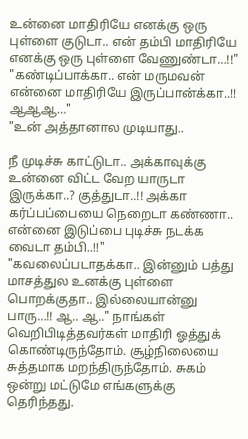உன்னை மாதிரியே எனக்கு ஒரு புள்ளை குடுடா.. என் தம்பி மாதிரியே எனக்கு ஒரு புள்ளை வேணுண்டா…!!"
"கண்டிப்பாக்கா.. என் மருமவன் என்னை மாதிரியே இருப்பான்க்கா..!! ஆஆஆ…"
"உன் அத்தானால முடியாது..

நீ முடிச்சு காட்டுடா.. அக்காவுக்கு உன்னை விட்ட வேற யாருடா இருக்கா..? குத்துடா..!! அக்கா கர்ப்பப்பையை நெறைடா கண்ணா.. என்னை இடுப்பை புடிச்சு நடக்க வைடா தம்பி..!!"
"கவலைப்படாதக்கா.. இன்னும் பத்து மாசத்துல உனக்கு புள்ளை பொறக்குதா.. இல்லையான்னு பாரு…!! ஆ.. ஆ.." நாங்கள் வெறிபிடித்தவர்கள் மாதிரி ஓத்துக் கொண்டிருந்தோம். சூழ்நிலையை சுத்தமாக மறந்திருந்தோம். சுகம் ஒன்று மட்டுமே எங்களுக்கு தெரிந்தது.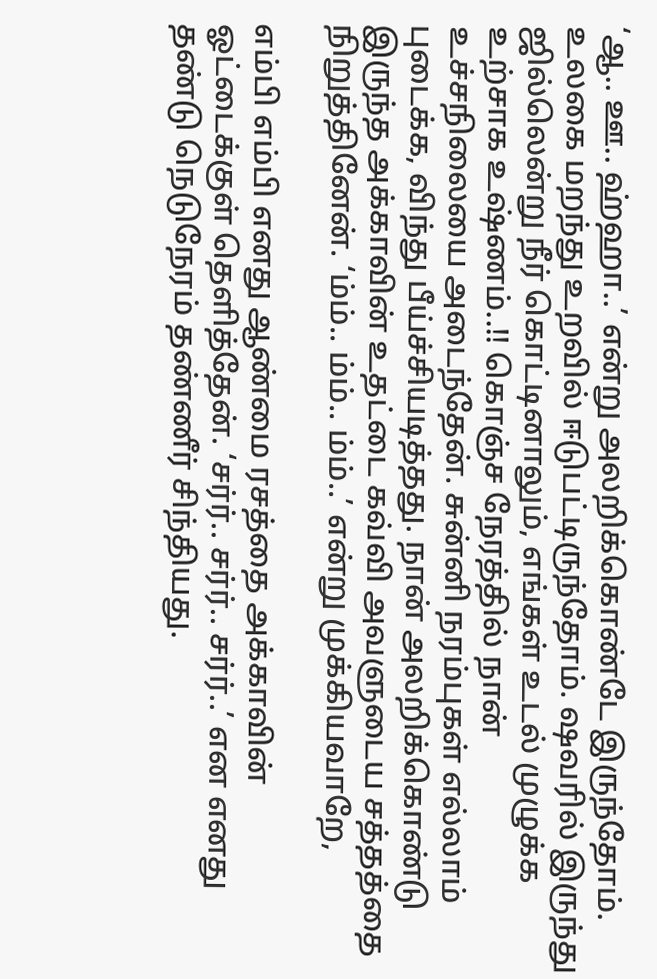‘ஆ.. ஊ.. ஹ்ஹா..’ என்று அலறிக்கொண்டே இருந்தோம். உலகை மறந்து உறவில் ஈடுபட்டிருந்தோம். ஷவரில் இருந்து ஜில்லென்று நீர் கொட்டினாலும், எங்கள் உடல் முழுக்க உற்சாக உஷ்ணம்..!! கொஞ்ச நேரத்தில் நான் உச்சநிலையை அடைந்தேன். சுன்னி நரம்புகள் எல்லாம் புடைக்க, விந்து பீய்ச்சியடித்தது. நான் அலறிக்கொண்டு இருந்த அக்காவின் உதட்டை கவ்வி அவளுடைய சத்தத்தை நிறுத்தினேன். ‘ம்ம்.. ம்ம்.. ம்ம்..’ என்று முக்கியவாறே,

எம்பி எம்பி எனது ஆண்மை ரசத்தை அக்காவின் ஓட்டைக்குள் தெளித்தேன். ‘சர்ர்.. சர்ர்.. சர்ர்..’ என எனது தண்டு நெடுநேரம் தண்ணீர் சிந்தியது.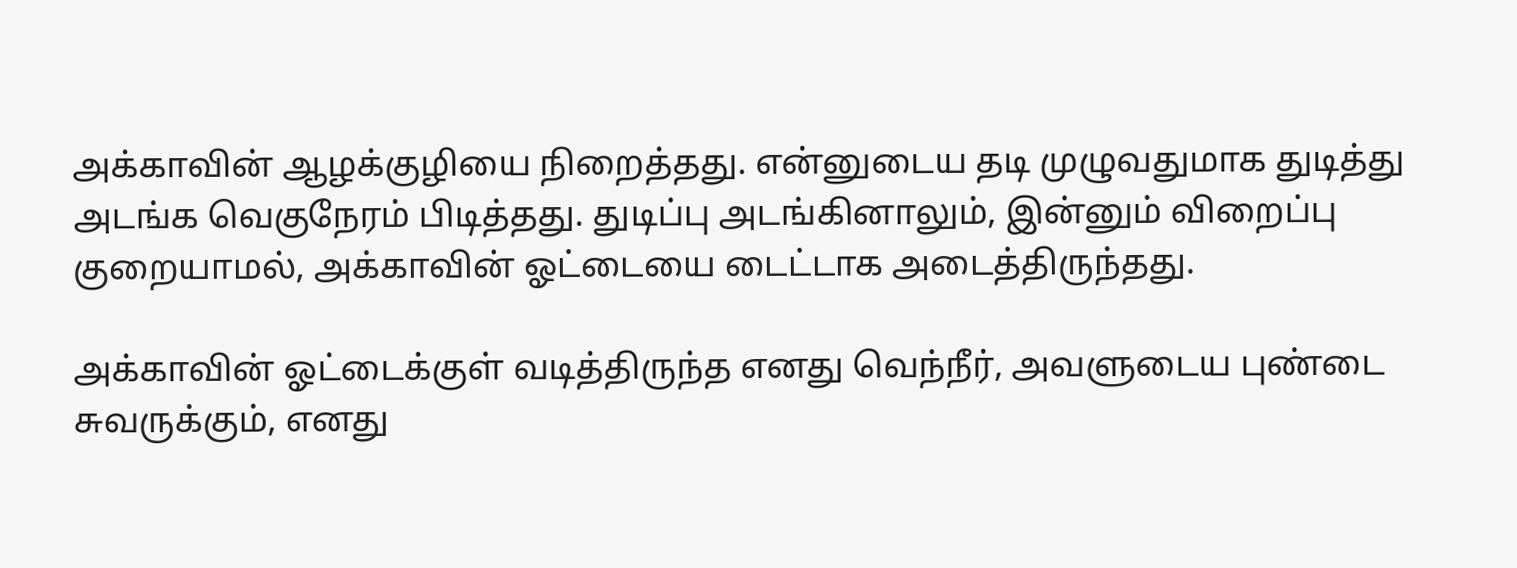அக்காவின் ஆழக்குழியை நிறைத்தது. என்னுடைய தடி முழுவதுமாக துடித்து அடங்க வெகுநேரம் பிடித்தது. துடிப்பு அடங்கினாலும், இன்னும் விறைப்பு குறையாமல், அக்காவின் ஓட்டையை டைட்டாக அடைத்திருந்தது.

அக்காவின் ஓட்டைக்குள் வடித்திருந்த எனது வெந்நீர், அவளுடைய புண்டை சுவருக்கும், எனது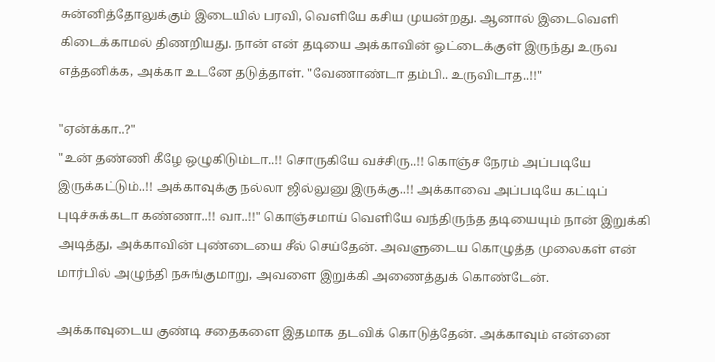சுன்னித்தோலுக்கும் இடையில் பரவி, வெளியே கசிய முயன்றது. ஆனால் இடைவெளி கிடைக்காமல் திணறியது. நான் என் தடியை அக்காவின் ஓட்டைக்குள் இருந்து உருவ எத்தனிக்க, அக்கா உடனே தடுத்தாள். "வேணாண்டா தம்பி.. உருவிடாத..!!"

"ஏன்க்கா..?"
"உன் தண்ணி கீழே ஒழுகிடும்டா..!! சொருகியே வச்சிரு..!! கொஞ்ச நேரம் அப்படியே இருக்கட்டும்..!! அக்காவுக்கு நல்லா ஜில்லுனு இருக்கு..!! அக்காவை அப்படியே கட்டிப் புடிச்சுக்கடா கண்ணா..!! வா..!!" கொஞ்சமாய் வெளியே வந்திருந்த தடியையும் நான் இறுக்கி அடித்து, அக்காவின் புண்டையை சீல் செய்தேன். அவளுடைய கொழுத்த முலைகள் என் மார்பில் அழுந்தி நசுங்குமாறு, அவளை இறுக்கி அணைத்துக் கொண்டேன்.

அக்காவுடைய குண்டி சதைகளை இதமாக தடவிக் கொடுத்தேன். அக்காவும் என்னை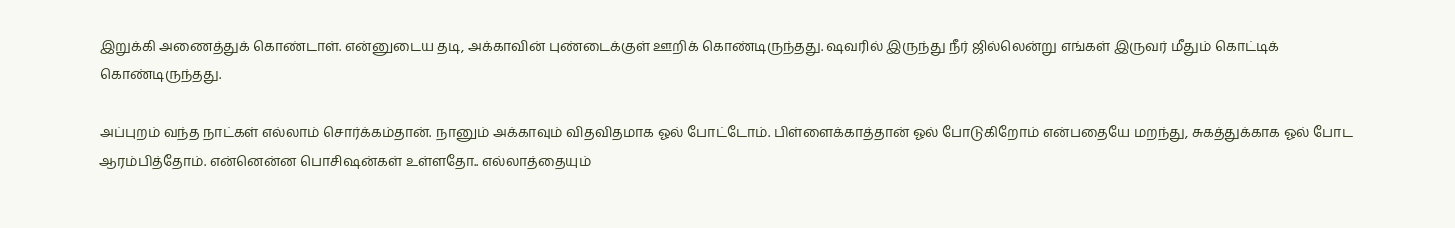இறுக்கி அணைத்துக் கொண்டாள். என்னுடைய தடி, அக்காவின் புண்டைக்குள் ஊறிக் கொண்டிருந்தது. ஷவரில் இருந்து நீர் ஜில்லென்று எங்கள் இருவர் மீதும் கொட்டிக் கொண்டிருந்தது.

அப்புறம் வந்த நாட்கள் எல்லாம் சொர்க்கம்தான். நானும் அக்காவும் விதவிதமாக ஓல் போட்டோம். பிள்ளைக்காத்தான் ஓல் போடுகிறோம் என்பதையே மறந்து, சுகத்துக்காக ஓல் போட ஆரம்பித்தோம். என்னென்ன பொசிஷன்கள் உள்ளதோ.. எல்லாத்தையும்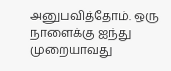அனுபவித்தோம். ஒரு நாளைக்கு ஐந்து முறையாவது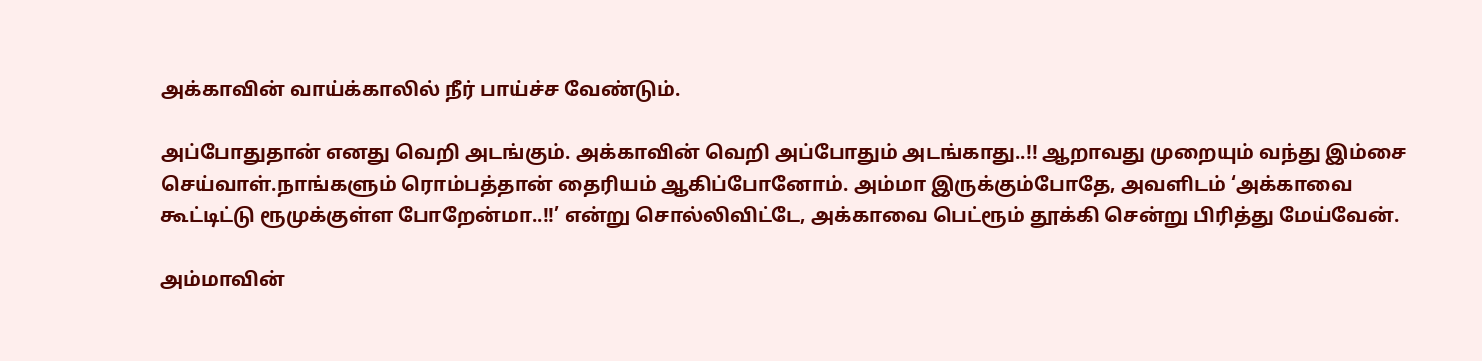அக்காவின் வாய்க்காலில் நீர் பாய்ச்ச வேண்டும்.

அப்போதுதான் எனது வெறி அடங்கும். அக்காவின் வெறி அப்போதும் அடங்காது..!! ஆறாவது முறையும் வந்து இம்சை செய்வாள்.நாங்களும் ரொம்பத்தான் தைரியம் ஆகிப்போனோம். அம்மா இருக்கும்போதே, அவளிடம் ‘அக்காவை கூட்டிட்டு ரூமுக்குள்ள போறேன்மா..!!’ என்று சொல்லிவிட்டே, அக்காவை பெட்ரூம் தூக்கி சென்று பிரித்து மேய்வேன்.

அம்மாவின்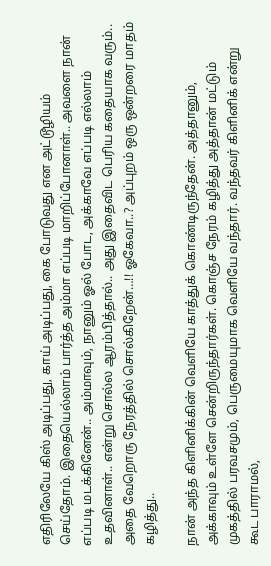எதிரிலேயே கிஸ் அடிப்பது, காய் அடிப்பது, கை போடுவது என அட்டூழியம் செய்தோம். இதையெல்லாம் பார்த்த அம்மா எப்படி மாறிப்போனாள்.. அவளை நான் எப்படி மடக்கினேன்.. அம்மாவும், நானும் ஓல் போட, அக்காவே எப்படி எல்லாம் உதவினாள்.. என்று சொல்ல ஆரம்பித்தால்.. அது இதைவிட பெரிய கதையாக வரும்.. அதை வேறொரு நேரத்தில் சொல்கிறேன்…!! ஓகேவா..? அப்புறம் ஒரு ஒன்றரை மாதம் கழித்து..

நான் அந்த கிளினிக்கின் வெளியே காத்துக் கொண்டிருந்தேன். அத்தானும், அக்காவும் உள்ளே சென்றிருந்தார்கள். கொஞ்ச நேரம் கழித்து அத்தான் மட்டும் முகத்தில் பரவசமும், பெருமையுமாக வெளியே வந்தார். வந்தவர் கிளினிக் என்று கூட பாராமல்,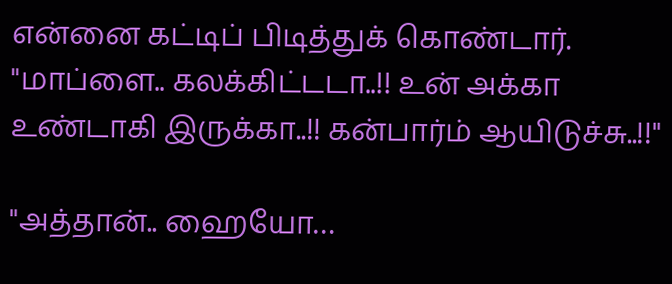என்னை கட்டிப் பிடித்துக் கொண்டார். "மாப்ளை.. கலக்கிட்டடா..!! உன் அக்கா உண்டாகி இருக்கா..!! கன்பார்ம் ஆயிடுச்சு..!!"

"அத்தான்.. ஹையோ…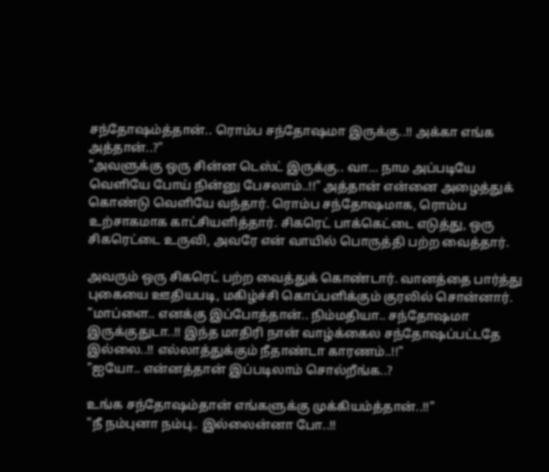சந்தோஷம்த்தான்.. ரொம்ப சந்தோஷமா இருக்கு..!! அக்கா எங்க அத்தான்..?"
"அவளுக்கு ஒரு சின்ன டெஸ்ட் இருக்கு.. வா… நாம அப்படியே வெளியே போய் நின்னு பேசலாம்..!!" அத்தான் என்னை அழைத்துக் கொண்டு வெளியே வந்தார். ரொம்ப சந்தோஷமாக, ரொம்ப உற்சாகமாக காட்சியளித்தார். சிகரெட் பாக்கெட்டை எடுத்து, ஒரு சிகரெட்டை உருவி, அவரே என் வாயில் பொருத்தி பற்ற வைத்தார்.

அவரும் ஒரு சிகரெட் பற்ற வைத்துக் கொண்டார். வானத்தை பார்த்து புகையை ஊதியபடி, மகிழ்ச்சி கொப்பளிக்கும் குரலில் சொன்னார். "மாப்ளை.. எனக்கு இப்போத்தான்.. நிம்மதியா.. சந்தோஷமா இருக்குதுடா..!! இந்த மாதிரி நான் வாழ்க்கைல சந்தோஷப்பட்டதே இல்லை..!! எல்லாத்துக்கும் நீதாண்டா காரணம்..!!"
"ஐயோ.. என்னத்தான் இப்படிலாம் சொல்றீங்க..?

உங்க சந்தோஷம்தான் எங்களுக்கு முக்கியம்த்தான்..!!"
"நீ நம்புனா நம்பு.. இல்லைன்னா போ..!!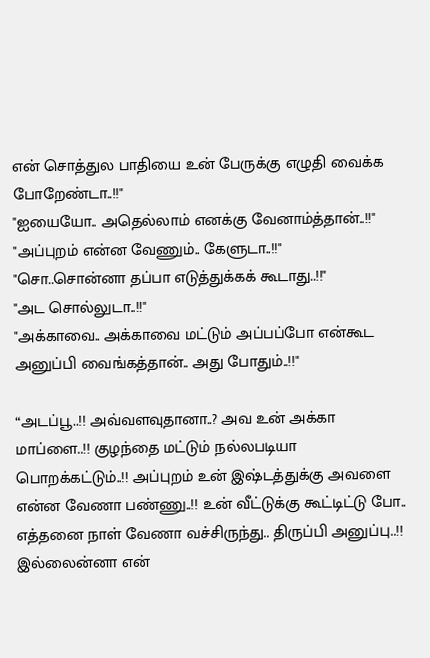என் சொத்துல பாதியை உன் பேருக்கு எழுதி வைக்க போறேண்டா..!!"
"ஐயையோ.. அதெல்லாம் எனக்கு வேனாம்த்தான்..!!"
"அப்புறம் என்ன வேணும்.. கேளுடா..!!"
"சொ..சொன்னா தப்பா எடுத்துக்கக் கூடாது..!!"
"அட சொல்லுடா..!!"
"அக்காவை.. அக்காவை மட்டும் அப்பப்போ என்கூட அனுப்பி வைங்கத்தான்.. அது போதும்..!!"

“அடப்பூ..!! அவ்வளவுதானா..? அவ உன் அக்கா மாப்ளை..!! குழந்தை மட்டும் நல்லபடியா பொறக்கட்டும்..!! அப்புறம் உன் இஷ்டத்துக்கு அவளை என்ன வேணா பண்ணு..!! உன் வீட்டுக்கு கூட்டிட்டு போ.. எத்தனை நாள் வேணா வச்சிருந்து.. திருப்பி அனுப்பு..!! இல்லைன்னா என்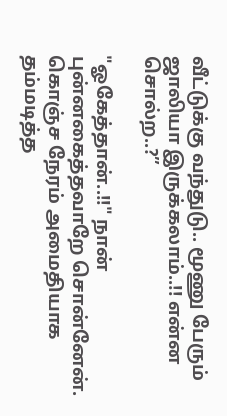வீட்டுக்கு வந்துடு.. மூணு பேரும் ஜாலியா இருக்கலாம்..!! என்ன சொல்ற..?”

"ஓகேத்தான்..!!" நான் புன்னகைத்தவாறே சொன்னேன். கொஞ்ச நேரம் அமைதியாக தம்மடித்த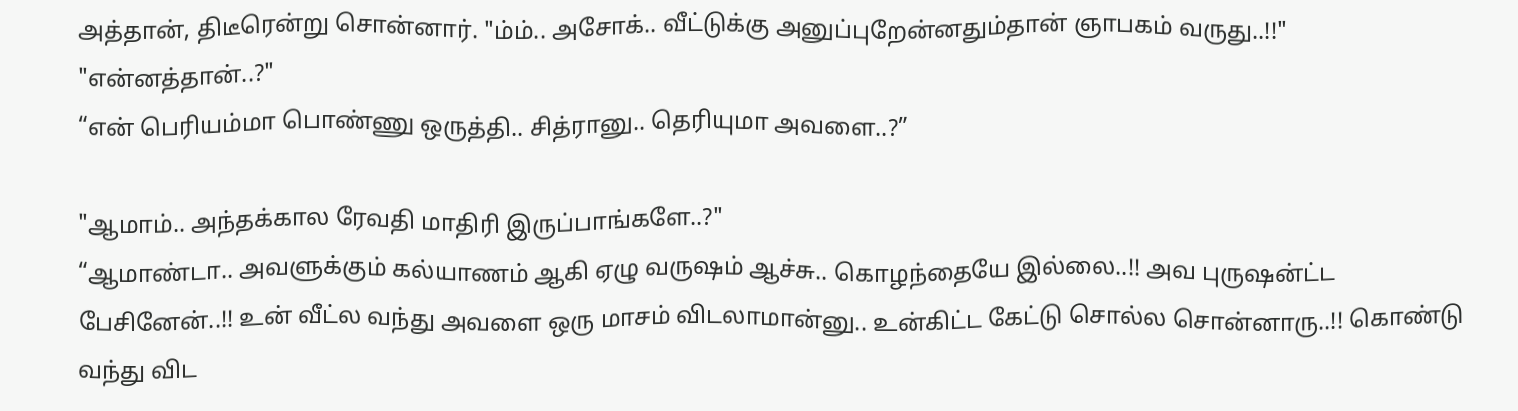அத்தான், திடீரென்று சொன்னார். "ம்ம்.. அசோக்.. வீட்டுக்கு அனுப்புறேன்னதும்தான் ஞாபகம் வருது..!!"
"என்னத்தான்..?"
“என் பெரியம்மா பொண்ணு ஒருத்தி.. சித்ரானு.. தெரியுமா அவளை..?”

"ஆமாம்.. அந்தக்கால ரேவதி மாதிரி இருப்பாங்களே..?"
“ஆமாண்டா.. அவளுக்கும் கல்யாணம் ஆகி ஏழு வருஷம் ஆச்சு.. கொழந்தையே இல்லை..!! அவ புருஷன்ட்ட பேசினேன்..!! உன் வீட்ல வந்து அவளை ஒரு மாசம் விடலாமான்னு.. உன்கிட்ட கேட்டு சொல்ல சொன்னாரு..!! கொண்டு வந்து விட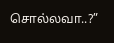சொல்லவா..?”